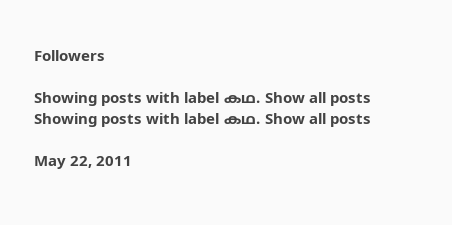Followers

Showing posts with label കഥ. Show all posts
Showing posts with label കഥ. Show all posts

May 22, 2011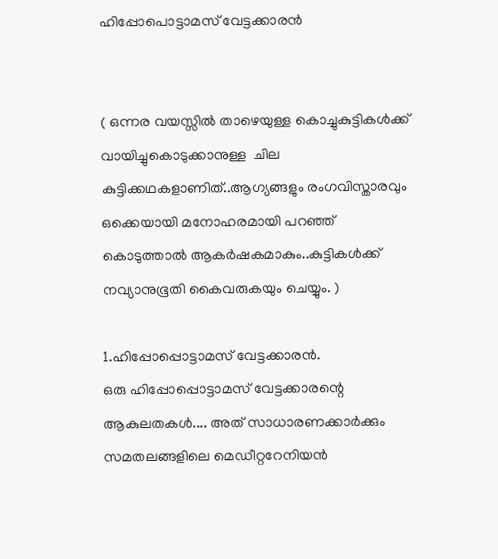ഹിപ്പോപൊട്ടാമസ് വേട്ടക്കാരൻ


( ഒന്നര വയസ്സിൽ താഴെയുള്ള കൊച്ചുകുട്ടികൾക്ക് വായിച്ചുകൊടുക്കാനുള്ള  ചില കുട്ടിക്കഥകളാണിത്..ആഗ്യങ്ങളും രംഗവിസ്താരവും ഒക്കെയായി മനോഹരമായി പറഞ്ഞ് കൊടുത്താൽ ആകർഷകമാകും..കുട്ടികൾക്ക് നവ്യാനുഭൂതി കൈവരുകയും ചെയ്യും. )

1.ഹിപ്പോപ്പൊട്ടാമസ് വേട്ടക്കാരൻ.
ഒരു ഹിപ്പോപ്പൊട്ടാമസ് വേട്ടക്കാരന്റെ ആകുലതകൾ.... അത് സാധാരണക്കാർക്കും സമതലങ്ങളിലെ മെഡീറ്ററേനിയൻ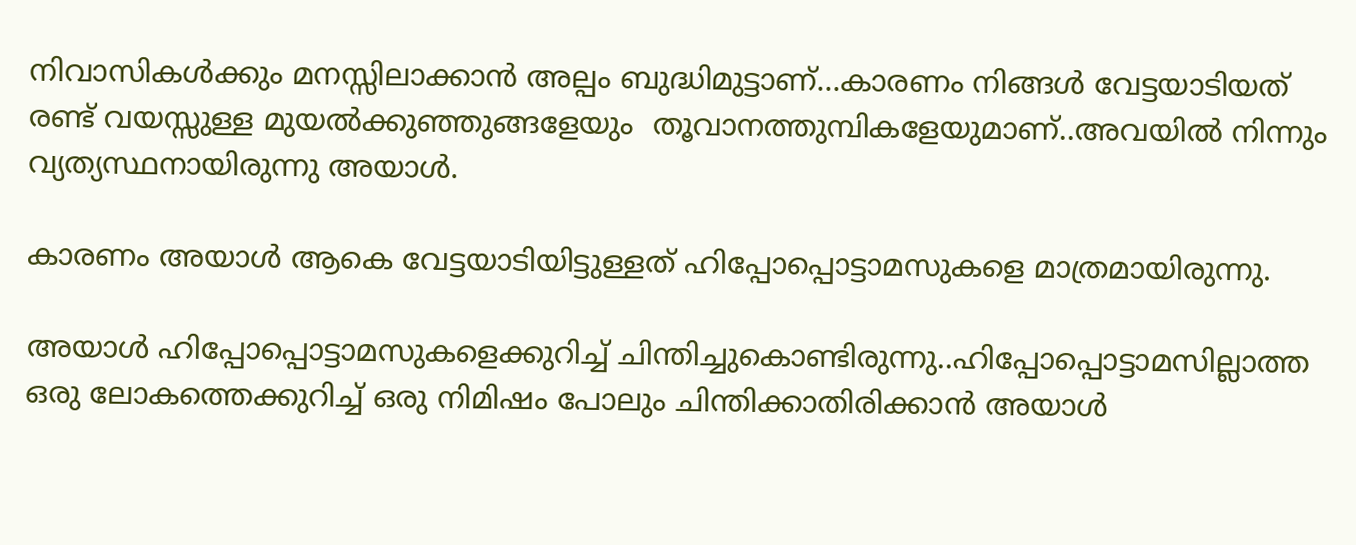നിവാസികൾക്കും മനസ്സിലാക്കാൻ അല്പം ബുദ്ധിമുട്ടാണ്...കാരണം നിങ്ങൾ വേട്ടയാടിയത്  രണ്ട് വയസ്സുള്ള മുയൽക്കുഞ്ഞുങ്ങളേയും  തൂവാനത്തുമ്പികളേയുമാണ്..അവയിൽ നിന്നും വ്യത്യസ്ഥനായിരുന്നു അയാൾ.

കാരണം അയാൾ ആകെ വേട്ടയാടിയിട്ടുള്ളത് ഹിപ്പോപ്പൊട്ടാമസുകളെ മാത്രമായിരുന്നു.

അയാൾ ഹിപ്പോപ്പൊട്ടാമസുകളെക്കുറിച്ച് ചിന്തിച്ചുകൊണ്ടിരുന്നു..ഹിപ്പോപ്പൊട്ടാമസില്ലാത്ത ഒരു ലോകത്തെക്കുറിച്ച് ഒരു നിമിഷം പോലും ചിന്തിക്കാതിരിക്കാൻ അയാൾ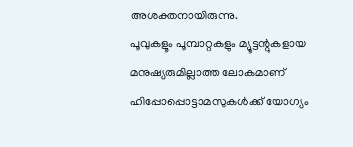അശക്തനായിരുന്നു.
പൂവുകളൂം പൂമ്പാറ്റകളും മ്യൂട്ടന്റുകളായ മനുഷ്യരുമില്ലാത്ത ലോകമാണ് ഹിപ്പോപ്പൊട്ടാമസുകൾക്ക് യോഗ്യം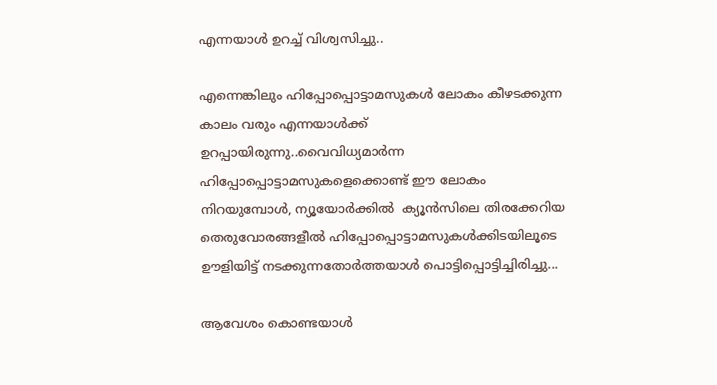എന്നയാൾ ഉറച്ച് വിശ്വസിച്ചു..

എന്നെങ്കിലും ഹിപ്പോപ്പൊട്ടാമസുകൾ ലോകം കീഴടക്കുന്ന കാലം വരും എന്നയാൾക്ക് ഉറപ്പായിരുന്നു..വൈവിധ്യമാർന്ന ഹിപ്പോപ്പൊട്ടാമസുകളെക്കൊണ്ട് ഈ ലോകം നിറയുമ്പോൾ, ന്യൂയോർക്കിൽ  ക്യൂൻസിലെ തിരക്കേറിയ തെരുവോരങ്ങളീൽ ഹിപ്പോപ്പൊട്ടാമസുകൾക്കിടയിലൂടെ ഊളിയിട്ട് നടക്കുന്നതോർത്തയാൾ പൊട്ടിപ്പൊട്ടിച്ചിരിച്ചു...

ആവേശം കൊണ്ടയാൾ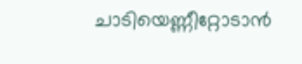ചാടിയെണ്ണീറ്റോടാൻ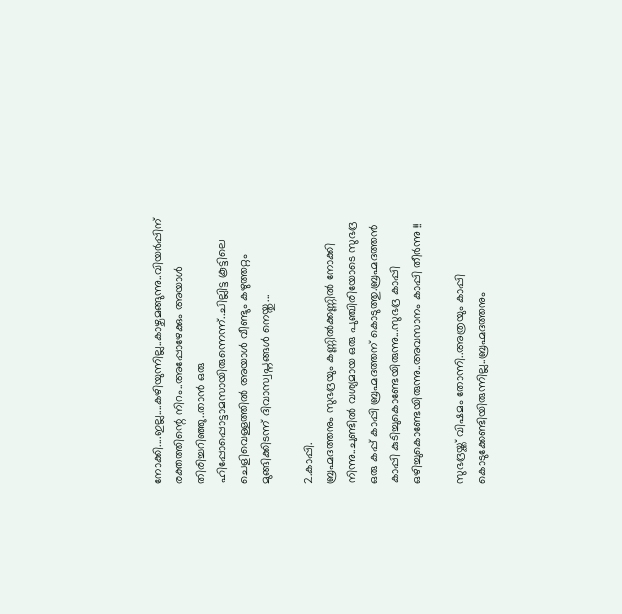നോക്കി....ഇല്ല....കഴിയുന്നില്ല..കാഴ്ചമങ്ങുന്നു..വിയർപ്പിന് രക്തത്തിന്റെ നിറം..അപ്പോഴേക്കും അയാൾ തിരിച്ചറിഞ്ഞു..താൻ ഒരു ഹിപ്പോപ്പൊട്ടാമസായിരുന്നെന്ന്..ചില്ലിട്ട കൂട്ടിലെ ചെളിവെള്ളത്തിൽ അയാൾ വീണ്ടും കഴുത്തറ്റം മുങ്ങിക്കിടന്ന് ദിവാസ്വപ്നങ്ങൾ നെയ്തു...

2.കാപ്പി.
ബ്രഹ്മദത്തനും സുഭദ്രയും കണ്ണിൽക്കണ്ണിൽ നോക്കി നിന്നു..ചുണ്ടിൽ വശ്യമായ ഒരു പുഞ്ചിരിയോടെ സുഭദ്ര ഒരു കപ്പ് കാപ്പി ബ്രഹ്മദത്തന് കൊടുത്തു.ബ്രഹ്മദത്തൻ കാപ്പി കുടിച്ചുകൊണ്ടേയിരുന്നു...സുഭദ്ര കാപ്പി ഒഴിച്ചുകൊണ്ടേയിരുന്നു..അവസാനം കാപ്പി തീർന്നു !!

സുഭദ്രയ്ക്ക് വിഷമം തോന്നി..അത്രയും കാപ്പി കൊടുക്കേണ്ടിയിരുന്നില്ല..ബ്രഹ്മദത്തനും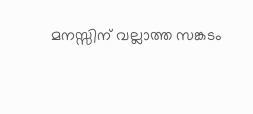മനസ്സിന് വല്ലാത്ത സങ്കടം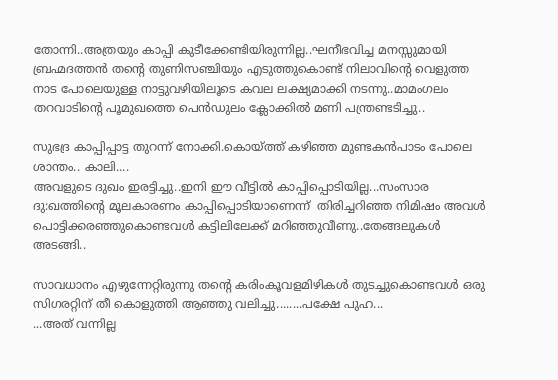തോന്നി..അത്രയും കാപ്പി കുടീക്കേണ്ടിയിരുന്നില്ല..ഘനീഭവിച്ച മനസ്സുമായി ബ്രഹ്മദത്തൻ തന്റെ തുണിസഞ്ചിയും എടുത്തുകൊണ്ട് നിലാവിന്റെ വെളുത്ത നാട പോലെയുള്ള നാട്ടുവഴിയിലൂടെ കവല ലക്ഷ്യമാക്കി നടന്നു..മാമംഗലം തറവാടിന്റെ പൂമുഖത്തെ പെൻഡുലം ക്ലോക്കിൽ മണി പന്ത്രണ്ടടിച്ചു..

സുഭദ്ര കാപ്പിപ്പാട്ട തുറന്ന് നോക്കി.കൊയ്ത്ത് കഴിഞ്ഞ മുണ്ടകൻപാടം പോലെ ശാന്തം.. കാലി....
അവളുടെ ദുഖം ഇരട്ടിച്ചു..ഇനി ഈ വീട്ടിൽ കാപ്പിപ്പൊടിയില്ല...സംസാര ദു:ഖത്തിന്റെ മൂലകാരണം കാപ്പിപ്പൊടിയാണെന്ന്  തിരിച്ചറിഞ്ഞ നിമിഷം അവൾ പൊട്ടിക്കരഞ്ഞുകൊണ്ടവൾ കട്ടിലിലേക്ക് മറിഞ്ഞുവീണു..തേങ്ങലുകൾ അടങ്ങി..

സാവധാനം എഴുന്നേറ്റിരുന്നു തന്റെ കരിംകൂവളമിഴികൾ തുടച്ചുകൊണ്ടവൾ ഒരു സിഗരറ്റിന് തീ കൊളുത്തി ആഞ്ഞു വലിച്ചു........പക്ഷേ പുഹ...
...അത് വന്നില്ല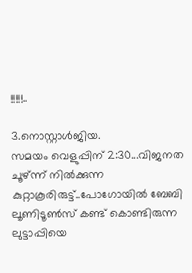!!!!!..

3.നൊസ്റ്റാൾജിയ.
സമയം വെളുപ്പിന് 2:30...വിജനത ചൂഴ്ന്ന് നിൽക്കുന്ന കുറ്റാകൂരിരുട്ട്..പോഗോയിൽ ബേബി ലൂണിടൂൺസ് കണ്ട് കൊണ്ടിരുന്ന ലുട്ടാപ്പിയെ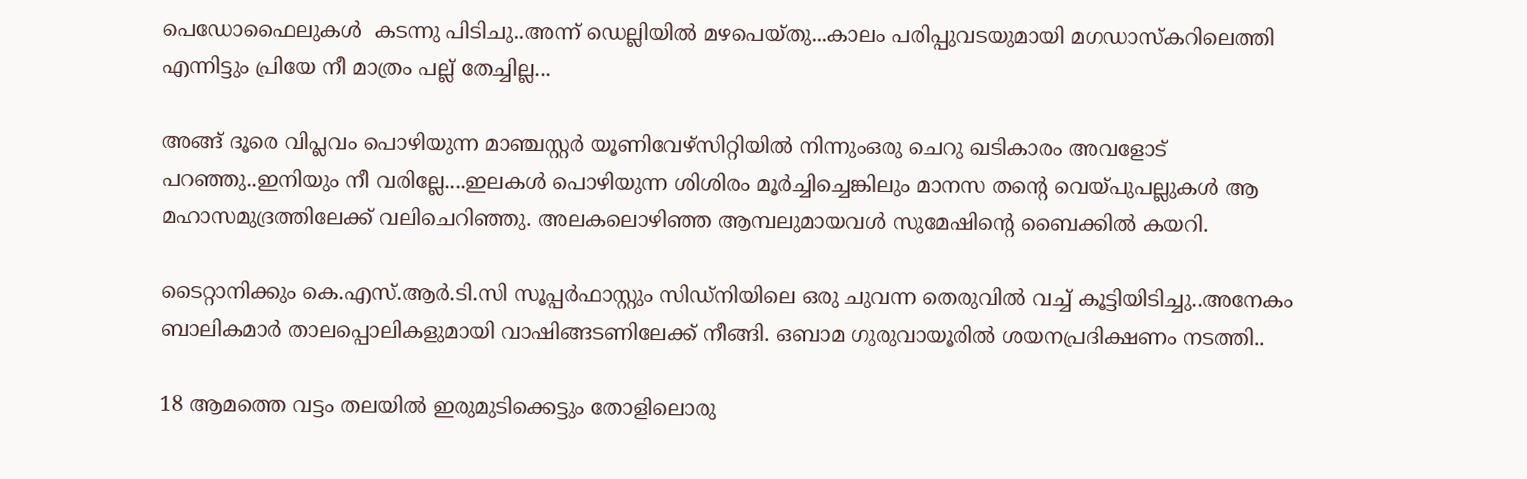പെഡോഫൈലുകൾ  കടന്നു പിടിചു..അന്ന് ഡെല്ലിയിൽ മഴപെയ്തു...കാലം പരിപ്പുവടയുമായി മഗഡാസ്കറിലെത്തി എന്നിട്ടും പ്രിയേ നീ മാത്രം പല്ല് തേച്ചില്ല...

അങ്ങ് ദൂരെ വിപ്ലവം പൊഴിയുന്ന മാഞ്ചസ്റ്റർ യൂണിവേഴ്സിറ്റിയിൽ നിന്നുംഒരു ചെറു ഖടികാരം അവളോട് പറഞ്ഞു..ഇനിയും നീ വരില്ലേ....ഇലകൾ പൊഴിയുന്ന ശിശിരം മൂർച്ചിച്ചെങ്കിലും മാനസ തന്റെ വെയ്പുപല്ലുകൾ ആ മഹാസമുദ്രത്തിലേക്ക് വലിചെറിഞ്ഞു. അലകലൊഴിഞ്ഞ ആമ്പലുമായവൾ സുമേഷിന്റെ ബൈക്കിൽ കയറി.

ടൈറ്റാനിക്കും കെ.എസ്.ആർ.ടി.സി സൂപ്പർഫാസ്റ്റും സിഡ്നിയിലെ ഒരു ചുവന്ന തെരുവിൽ വച്ച് കൂട്ടിയിടിച്ചു..അനേകം ബാലികമാർ താലപ്പൊലികളുമായി വാഷിങ്ങടണിലേക്ക് നീങ്ങി. ഒബാമ ഗുരുവായൂരിൽ ശയനപ്രദിക്ഷണം നടത്തി..

18 ആമത്തെ വട്ടം തലയിൽ ഇരുമുടിക്കെട്ടും തോളിലൊരു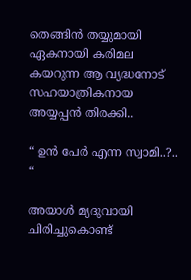തെങ്ങിൻ തയ്യുമായി ഏകനായി കരിമല  കയറുന്ന ആ വ്യദ്ധനോട് സഹയാത്രികനായ അയ്യപ്പൻ തിരക്കി..

“ ഉൻ പേർ എന്ന സ്വാമി..?.. “

അയാൾ മ്യദുവായി ചിരിച്ചുകൊണ്ട്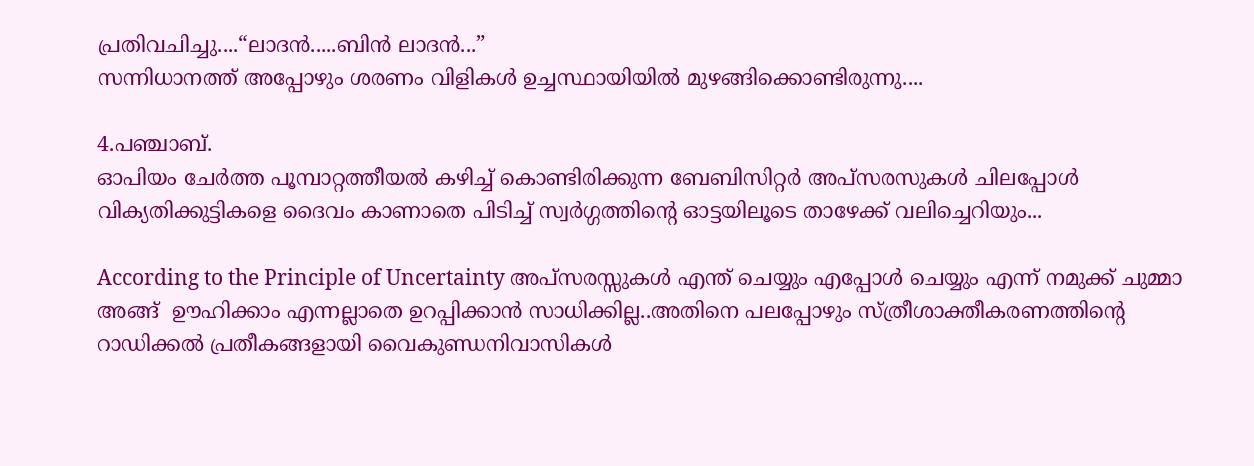പ്രതിവചിച്ചു....“ലാദൻ.....ബിൻ ലാദൻ...”
സന്നിധാനത്ത് അപ്പോഴും ശരണം വിളികൾ ഉച്ചസ്ഥായിയിൽ മുഴങ്ങിക്കൊണ്ടിരുന്നു....

4.പഞ്ചാബ്.
ഓപിയം ചേർത്ത പൂമ്പാറ്റത്തീയൽ കഴിച്ച് കൊണ്ടിരിക്കുന്ന ബേബിസിറ്റർ അപ്സരസുകൾ ചിലപ്പോൾ വിക്യതിക്കുട്ടികളെ ദൈവം കാണാതെ പിടിച്ച് സ്വർഗ്ഗത്തിന്റെ ഓട്ടയിലൂടെ താഴേക്ക് വലിച്ചെറിയും...

According to the Principle of Uncertainty അപ്സരസ്സുകൾ എന്ത് ചെയ്യും എപ്പോൾ ചെയ്യും എന്ന് നമുക്ക് ചുമ്മാ അങ്ങ്  ഊഹിക്കാം എന്നല്ലാതെ ഉറപ്പിക്കാൻ സാധിക്കില്ല..അതിനെ പലപ്പോഴും സ്ത്രീശാക്തീകരണത്തിന്റെ റാഡിക്കൽ പ്രതീകങ്ങളായി വൈകുണ്ഡനിവാസികൾ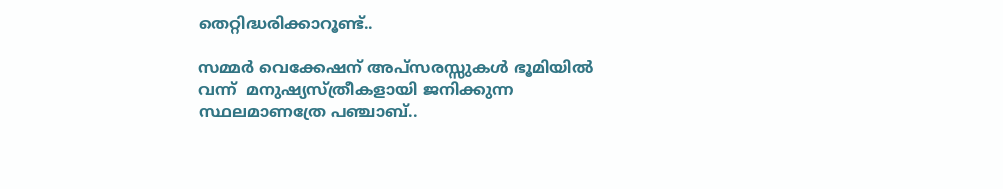തെറ്റിദ്ധരിക്കാറൂണ്ട്..

സമ്മർ വെക്കേഷന് അപ്സരസ്സുകൾ ഭൂമിയിൽ വന്ന്  മനുഷ്യസ്ത്രീകളായി ജനിക്കുന്ന സ്ഥലമാണത്രേ പഞ്ചാബ്..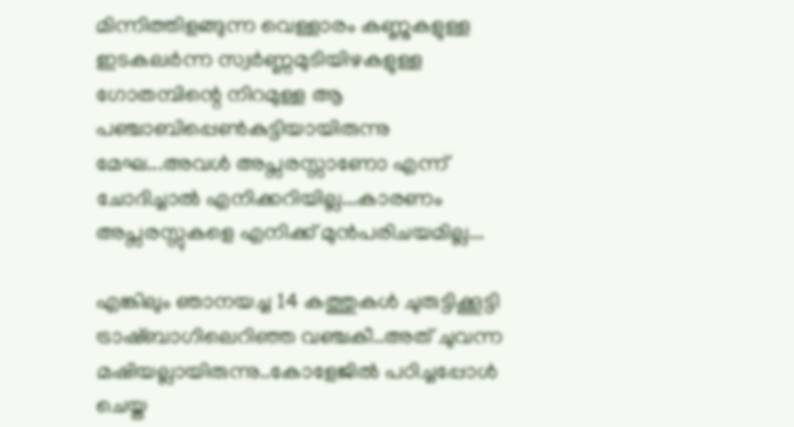മിന്നിത്തിളങ്ങുന്ന വെള്ളാരം കണ്ണുകളുള്ള ഇടകലർന്ന സ്വർണ്ണമുടിയിഴകളുള്ള ഗോതമ്പിന്റെ നിറമുള്ള ആ പഞ്ചാബിപ്പെൺകുട്ടിയായിരുന്നു മേഘ...അവൾ അപ്സരസ്സാണോ എന്ന് ചോദിച്ചാൽ എനിക്കറിയില്ല...കാരണം അപ്സരസ്സുകളെ എനിക്ക് മുൻപരിചയമില്ല...

എങ്കിലും ഞാനയച്ച 14 കത്തുകൾ ചുരുട്ടിക്കൂട്ടി ട്രാഷ്ബാഗിലെറിഞ്ഞ വഞ്ചകീ..അത് ചുവന്ന മഷിയല്ലായിരുന്നു..കോളേജിൽ പഠിച്ചപ്പോൾ ചെയ്ത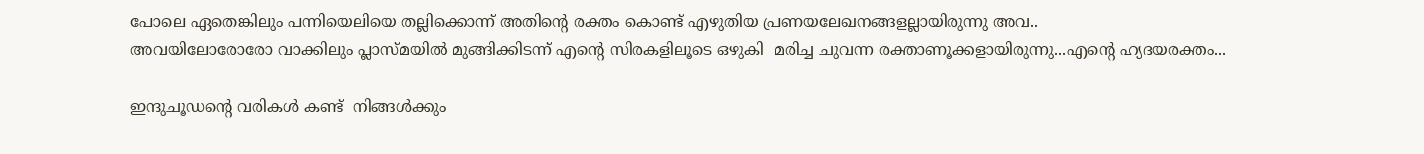പോലെ ഏതെങ്കിലും പന്നിയെലിയെ തല്ലിക്കൊന്ന് അതിന്റെ രക്തം കൊണ്ട് എഴുതിയ പ്രണയലേഖനങ്ങളല്ലായിരുന്നു അവ..
അവയിലോരോരോ വാക്കിലും പ്ലാസ്മയിൽ മുങ്ങിക്കിടന്ന് എന്റെ സിരകളിലൂടെ ഒഴുകി  മരിച്ച ചുവന്ന രക്താണൂക്കളായിരുന്നു...എന്റെ ഹ്യദയരക്തം...

ഇന്ദുചൂഡന്റെ വരികൾ കണ്ട്  നിങ്ങൾക്കും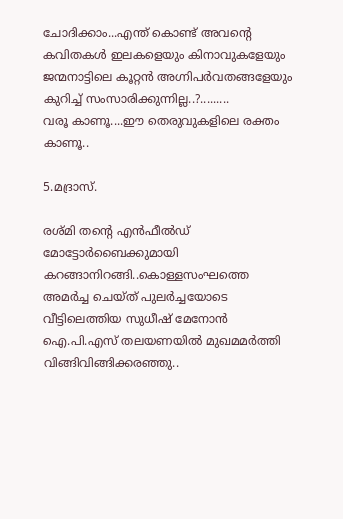ചോദിക്കാം...എന്ത് കൊണ്ട് അവന്റെ കവിതകൾ ഇലകളെയും കിനാവുകളേയും ജന്മനാട്ടിലെ കൂറ്റൻ അഗ്നിപർവതങ്ങളേയും കുറിച്ച് സംസാരിക്കുന്നില്ല..?.........
വരൂ കാണൂ....ഈ തെരുവുകളിലെ രക്തം കാണൂ..

5.മദ്രാസ്.

രശ്മി തന്റെ എൻഫീൽഡ് മോട്ടോർബൈക്കുമായി കറങ്ങാനിറങ്ങി..കൊള്ളസംഘത്തെ അമർച്ച ചെയ്ത് പുലർച്ചയോടെ വീട്ടിലെത്തിയ സുധീഷ് മേനോൻ ഐ.പി.എസ് തലയണയിൽ മുഖമമർത്തി വിങ്ങിവിങ്ങിക്കരഞ്ഞു..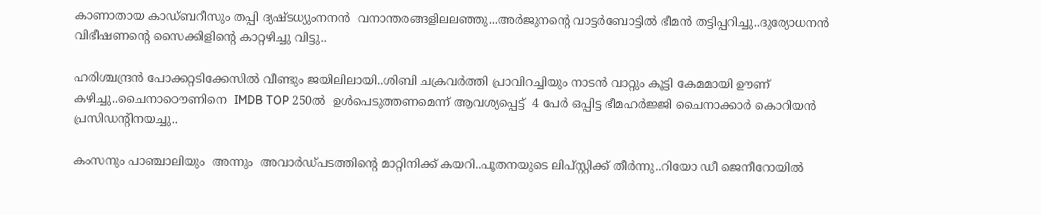കാണാതായ കാഡ്ബറീസും തപ്പി ദ്യഷ്ടധ്യുംനനൻ  വനാന്തരങ്ങളിലലഞ്ഞു...അർജുനന്റെ വാട്ടർബോട്ടിൽ ഭീമൻ തട്ടിപ്പറിച്ചു..ദുര്യോധനൻ വിഭീഷണന്റെ സൈക്കിളിന്റെ കാറ്റഴിച്ചു വിട്ടു..

ഹരിശ്ചന്ദ്രൻ പോക്കറ്റടിക്കേസിൽ വീണ്ടും ജയിലിലായി..ശിബി ചക്രവർത്തി പ്രാവിറച്ചിയും നാടൻ വാറ്റും കൂട്ടി കേമമായി ഊണ് കഴിച്ചു..ചൈനാഠൌണിനെ  IMDB TOP 250ൽ  ഉൾപെടുത്തണമെന്ന് ആവശ്യപ്പെട്ട്  4 പേർ ഒപ്പിട്ട ഭീമഹർജ്ജി ചൈനാക്കാർ കൊറിയൻ പ്രസിഡന്റിനയച്ചു..

കംസനും പാഞ്ചാലിയും  അന്നും  അവാർഡ്പടത്തിന്റെ മാറ്റിനിക്ക് കയറി..പൂതനയുടെ ലിപ്സ്റ്റിക്ക് തീർന്നു..റിയോ ഡീ ജെനീറോയിൽ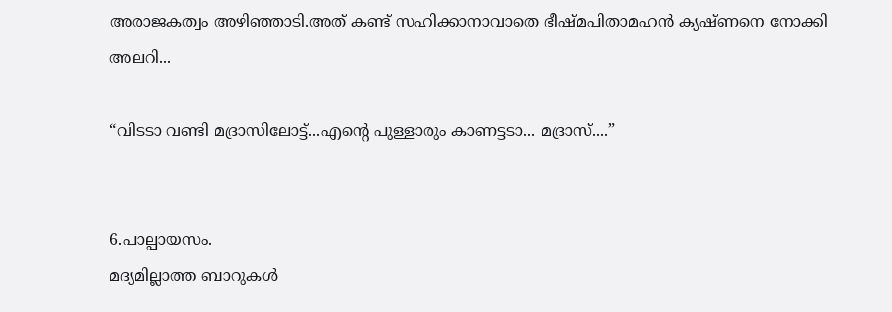അരാജകത്വം അഴിഞ്ഞാടി.അത് കണ്ട് സഹിക്കാനാവാതെ ഭീഷ്മപിതാമഹൻ ക്യഷ്ണനെ നോക്കി അലറി...

“വിടടാ വണ്ടി മദ്രാസിലോട്ട്...എന്റെ പുള്ളാരും കാണട്ടടാ... മദ്രാസ്....”


6.പാല്പായസം.
മദ്യമില്ലാത്ത ബാറുകൾ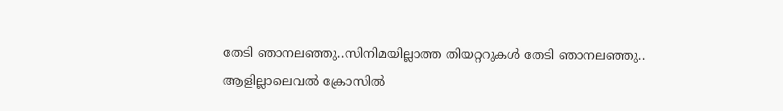തേടി ഞാനലഞ്ഞു..സിനിമയില്ലാത്ത തിയറ്ററുകൾ തേടി ഞാനലഞ്ഞു..
ആളില്ലാലെവൽ ക്രോസിൽ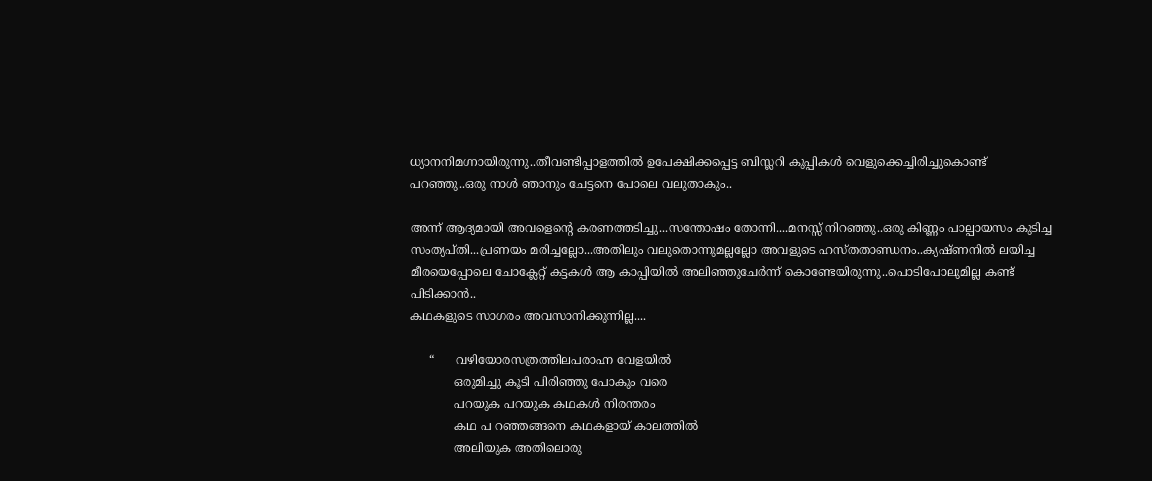ധ്യാനനിമഗ്നായിരുന്നു..തീവണ്ടിപ്പാളത്തിൽ ഉപേക്ഷിക്കപ്പെട്ട ബിസ്ലറി കുപ്പികൾ വെളുക്കെച്ചിരിച്ചുകൊണ്ട് പറഞ്ഞു..ഒരു നാൾ ഞാനും ചേട്ടനെ പോലെ വലുതാകും..

അന്ന് ആദ്യമായി അവളെന്റെ കരണത്തടിച്ചു...സന്തോഷം തോന്നി....മനസ്സ് നിറഞ്ഞു..ഒരു കിണ്ണം പാല്പായസം കുടിച്ച സംത്യപ്തി...പ്രണയം മരിച്ചല്ലോ...അതിലും വലുതൊന്നുമല്ലല്ലോ അവളുടെ ഹസ്തതാണ്ഡനം..ക്യഷ്ണനിൽ ലയിച്ച മീരയെപ്പോലെ ചോക്ലേറ്റ് കട്ടകൾ ആ കാപ്പിയിൽ അലിഞ്ഞുചേർന്ന് കൊണ്ടേയിരുന്നു..പൊടിപോലുമില്ല കണ്ട് പിടിക്കാൻ..
കഥകളുടെ സാഗരം അവസാനിക്കുന്നില്ല....

     “      വഴിയോരസത്രത്തിലപരാഹ്ന വേളയിൽ
            ഒരുമിച്ചു കൂടി പിരിഞ്ഞു പോകും വരെ
            പറയുക പറയുക കഥകൾ നിരന്തരം
            കഥ പ റഞ്ഞങ്ങനെ കഥകളായ് കാലത്തിൽ
            അലിയുക അതിലൊരു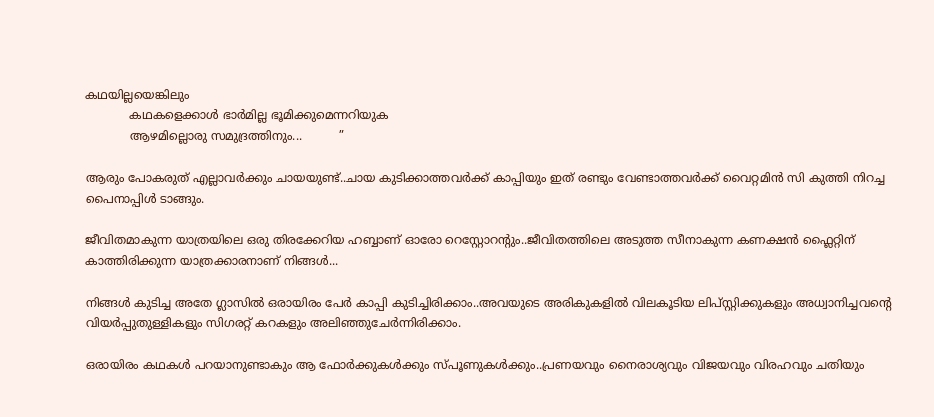കഥയില്ലയെങ്കിലും
            കഥകളെക്കാൾ ഭാർമില്ല ഭൂമിക്കുമെന്നറിയുക
            ആഴമില്ലൊരു സമുദ്രത്തിനും...          ”

ആരും പോകരുത് എല്ലാവർക്കും ചായയുണ്ട്..ചായ കുടിക്കാത്തവർക്ക് കാപ്പിയും ഇത് രണ്ടും വേണ്ടാത്തവർക്ക് വൈറ്റമിൻ സി കുത്തി നിറച്ച പൈനാപ്പിൾ ടാങ്ങും.

ജീവിതമാകുന്ന യാത്രയിലെ ഒരു തിരക്കേറിയ ഹബ്ബാണ് ഓരോ റെസ്റ്റോറന്റും..ജീവിതത്തിലെ അടുത്ത സീനാകുന്ന കണക്ഷൻ ഫ്ലൈറ്റിന് കാത്തിരിക്കുന്ന യാത്രക്കാരനാണ് നിങ്ങൾ...

നിങ്ങൾ കുടിച്ച അതേ ഗ്ലാസിൽ ഒരായിരം പേർ കാപ്പി കുടിച്ചിരിക്കാം..അവയുടെ അരികുകളിൽ വിലകൂടിയ ലിപ്സ്റ്റിക്കുകളും അധ്വാനിച്ചവന്റെ വിയർപ്പുതുള്ളികളും സിഗരറ്റ് കറകളും അലിഞ്ഞുചേർന്നിരിക്കാം.

ഒരായിരം കഥകൾ പറയാനുണ്ടാകും ആ ഫോർക്കുകൾക്കും സ്പൂണുകൾക്കും..പ്രണയവും നൈരാശ്യവും വിജയവും വിരഹവും ചതിയും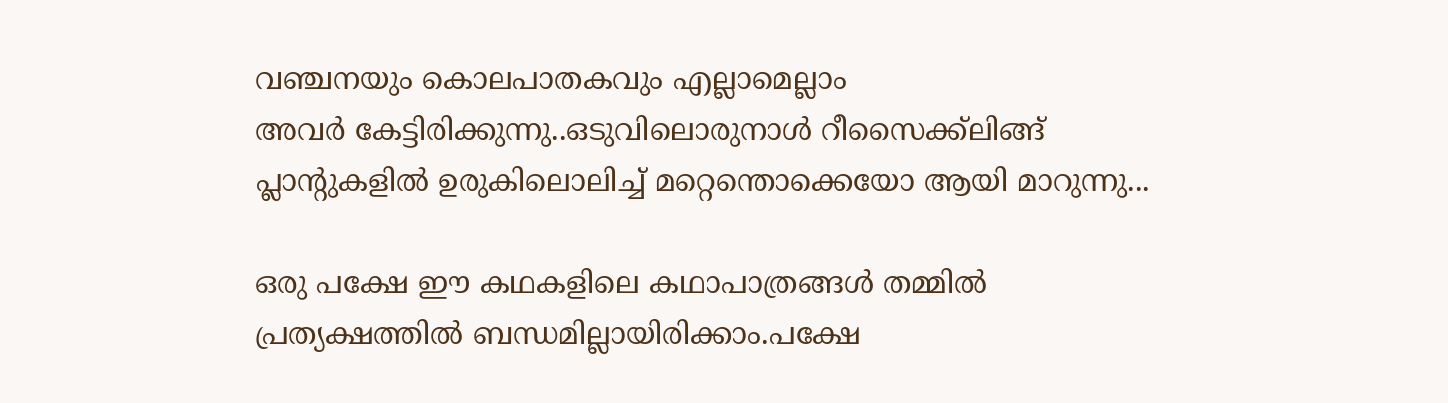വഞ്ചനയും കൊലപാതകവും എല്ലാമെല്ലാം
അവർ കേട്ടിരിക്കുന്നു..ഒടുവിലൊരുനാൾ റീസൈക്ക്ലിങ്ങ് പ്ലാന്റുകളിൽ ഉരുകിലൊലിച്ച് മറ്റെന്തൊക്കെയോ ആയി മാറുന്നു...

ഒരു പക്ഷേ ഈ കഥകളിലെ കഥാപാത്രങ്ങൾ തമ്മിൽ പ്രത്യക്ഷത്തിൽ ബന്ധമില്ലായിരിക്കാം.പക്ഷേ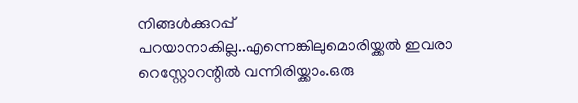നിങ്ങൾക്കുറപ്പ് പറയാനാകില്ല..എന്നെങ്കിലുമൊരിയ്ക്കൽ ഇവരാ റെസ്റ്റോറന്റിൽ വന്നിരിയ്ക്കാം.ഒരു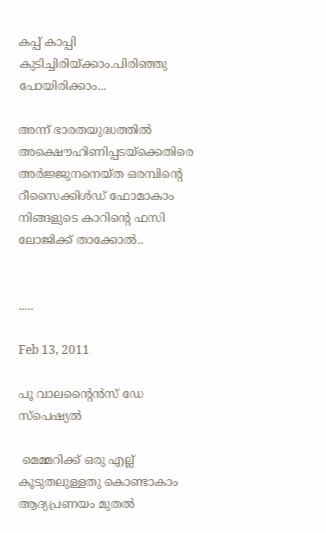കപ്പ് കാപ്പി കുടിച്ചിരിയ്ക്കാം.പിരിഞ്ഞു പോയിരിക്കാം...

അന്ന് ഭാരതയുദ്ധത്തിൽ  അക്ഷൌഹിണിപ്പടയ്ക്കെതിരെ അർജ്ജുനനെയ്ത ഒരമ്പിന്റെ റീസൈക്കിൾഡ് ഫോമാകാം നിങ്ങളുടെ കാറിന്റെ ഫസി ലോജിക്ക് താക്കോൽ..


.....

Feb 13, 2011

പൂ വാലന്റൈൻസ് ഡേ സ്പെഷ്യൽ

 മെമ്മറിക്ക് ഒരു എല്ല് കൂടുതലുള്ളതു കൊണ്ടാകാം ആദ്യപ്രണയം മുതൽ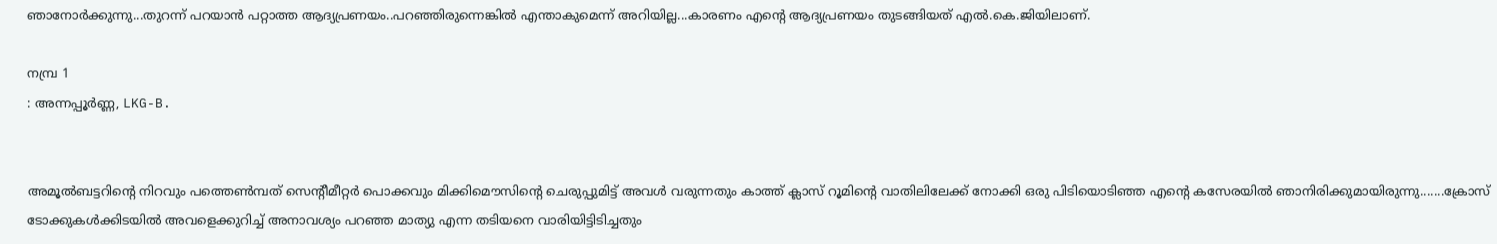ഞാനോർക്കുന്നു...തുറന്ന് പറയാൻ പറ്റാത്ത ആദ്യപ്രണയം..പറഞ്ഞിരുന്നെങ്കിൽ എന്താകുമെന്ന് അറിയില്ല...കാരണം എന്റെ ആദ്യപ്രണയം തുടങ്ങിയത് എൽ.കെ.ജിയിലാണ്.

നമ്പ്ര 1
: അന്നപ്പൂർണ്ണ, LKG-B.


അമൂൽബട്ടറിന്റെ നിറവും പത്തെൺമ്പത് സെന്റീമീറ്റർ പൊക്കവും മിക്കിമൌസിന്റെ ചെരുപ്പുമിട്ട് അവൾ വരുന്നതും കാത്ത് ക്ലാസ് റൂമിന്റെ വാതിലിലേക്ക് നോക്കി ഒരു പിടിയൊടിഞ്ഞ എന്റെ കസേരയിൽ ഞാനിരിക്കുമായിരുന്നു.......ക്രോസ് ടോക്കുകൾക്കിടയിൽ അവളെക്കുറിച്ച് അനാവശ്യം പറഞ്ഞ മാത്യു എന്ന തടിയനെ വാരിയിട്ടിടിച്ചതും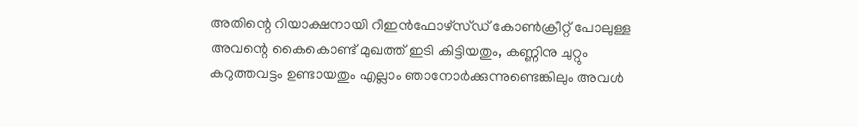അതിന്റെ റിയാക്ഷനായി റീഇൻഫോഴ്സ്ഡ് കോൺക്രീറ്റ് പോലുള്ള അവന്റെ കൈകൊണ്ട് മുഖത്ത് ഇടി കിട്ടിയതും, കണ്ണിനു ചുറ്റും കറുത്തവട്ടം ഉണ്ടായതും എല്ലാം ഞാനോർക്കുന്നുണ്ടെങ്കിലും അവൾ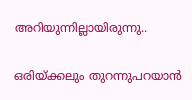അറിയുന്നില്ലായിരുന്നു..

ഒരിയ്ക്കലും തുറന്നുപറയാൻ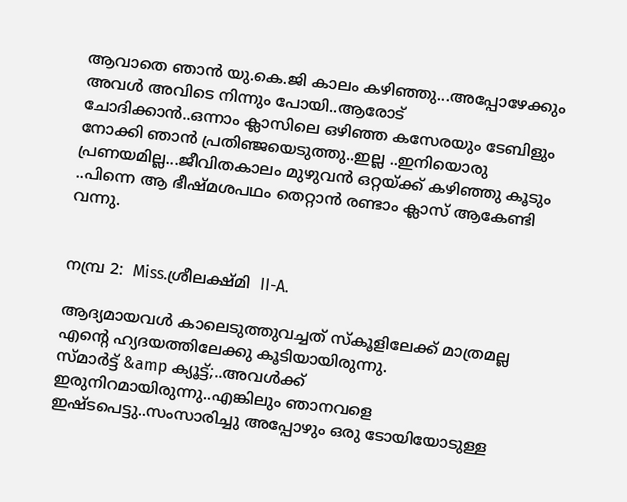ആവാതെ ഞാൻ യു.കെ.ജി കാലം കഴിഞ്ഞു...അപ്പോഴേക്കും അവൾ അവിടെ നിന്നും പോയി..ആരോട് ചോദിക്കാൻ..ഒന്നാം ക്ലാസിലെ ഒഴിഞ്ഞ കസേരയും ടേബിളും നോക്കി ഞാൻ പ്രതിഞ്ജയെടുത്തു..ഇല്ല ..ഇനിയൊരു പ്രണയമില്ല...ജീവിതകാലം മുഴുവൻ ഒറ്റയ്ക്ക് കഴിഞ്ഞു കൂടും ..പിന്നെ ആ ഭീഷ്മശപഥം തെറ്റാൻ രണ്ടാം ക്ലാസ് ആകേണ്ടി വന്നു.


നമ്പ്ര 2:  Miss.ശ്രീലക്ഷ്മി  II-A.

ആദ്യമായവൾ കാലെടുത്തുവച്ചത് സ്കൂളിലേക്ക് മാത്രമല്ല എന്റെ ഹ്യദയത്തിലേക്കു കൂടിയായിരുന്നു.
സ്മാർട്ട് &amp ക്യൂട്ട്;..അവൾക്ക് ഇരുനിറമായിരുന്നു..എങ്കിലും ഞാനവളെ ഇഷ്ടപെട്ടു..സംസാരിച്ചു അപ്പോഴും ഒരു ടോയിയോടുള്ള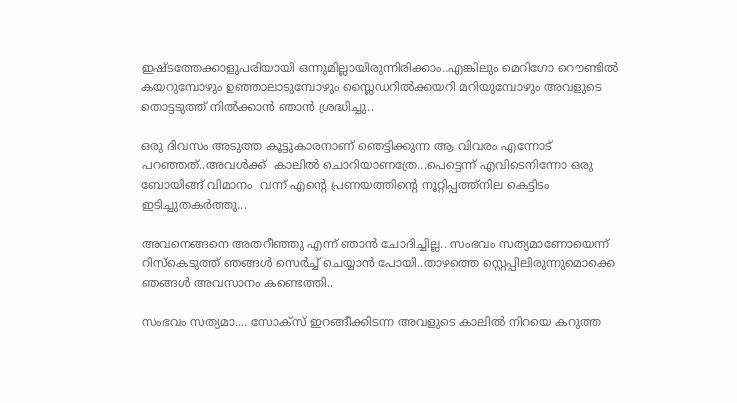ഇഷ്ടത്തേക്കാളുപരിയായി ഒന്നുമില്ലായിരുന്നിരിക്കാം..എങ്കിലും മെറിഗോ റൌണ്ടിൽ കയറുമ്പോഴും ഉഞ്ഞാലാടുമ്പോഴും സ്ലൈഡറിൽക്കയറി മറിയുമ്പോഴും അവളുടെ തൊട്ടടുത്ത് നിൽക്കാൻ ഞാൻ ശ്രദ്ധിച്ചു..

ഒരു ദിവസം അടുത്ത കൂട്ടുകാരനാണ് ഞെട്ടിക്കുന്ന ആ വിവരം എന്നോട് പറഞ്ഞത്..അവൾക്ക്  കാലിൽ ചൊറിയാണത്രേ...പെട്ടെന്ന് എവിടെനിന്നോ ഒരു ബോയിങ്ങ് വിമാനം  വന്ന് എന്റെ പ്രണയത്തിന്റെ നൂറ്റിപ്പത്ത്നില കെട്ടിടം ഇടിച്ചുതകർത്തു...

അവനെങ്ങനെ അതറീഞ്ഞു എന്ന് ഞാൻ ചോദിച്ചില്ല.. സംഭവം സത്യമാണോയെന്ന് റിസ്കെടുത്ത് ഞങ്ങൾ സെർച്ച് ചെയ്യാൻ പോയി..താഴത്തെ സ്റ്റെപ്പിലിരുന്നുമൊക്കെ ഞങ്ങൾ അവസാനം കണ്ടെത്തി..

സംഭവം സത്യമാ.... സോക്സ് ഇറങ്ങീക്കിടന്ന അവളുടെ കാലിൽ നിറയെ കറുത്ത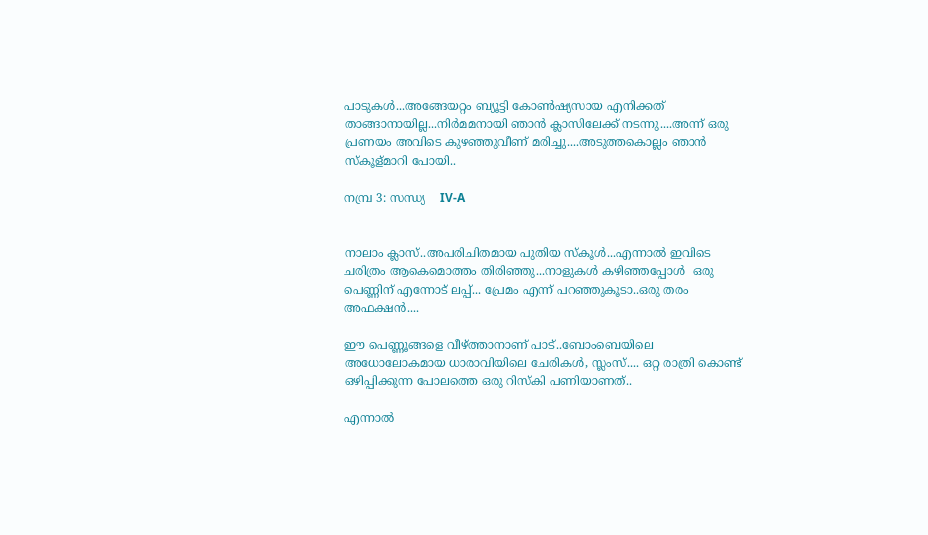പാടുകൾ...അങ്ങേയറ്റം ബ്യൂട്ടി കോൺഷ്യസായ എനിക്കത് താങ്ങാനായില്ല...നിർമമനായി ഞാൻ ക്ലാസിലേക്ക് നടന്നു....അന്ന് ഒരു പ്രണയം അവിടെ കുഴഞ്ഞുവീണ് മരിച്ചു....അടുത്തകൊല്ലം ഞാൻ സ്കൂള്മാറി പോയി..

നമ്പ്ര 3: സന്ധ്യ    IV-A


നാലാം ക്ലാസ്..അപരിചിതമായ പുതിയ സ്കൂൾ...എന്നാൽ ഇവിടെ ചരിത്രം ആകെമൊത്തം തിരിഞ്ഞു...നാളുകൾ കഴിഞ്ഞപ്പോൾ  ഒരു പെണ്ണിന് എന്നോട് ലപ്പ്... പ്രേമം എന്ന് പറഞ്ഞുകൂടാ..ഒരു തരം അഫക്ഷൻ....

ഈ പെണ്ണൂങ്ങളെ വീഴ്ത്താനാണ് പാട്..ബോംബെയിലെ അധോലോകമായ ധാരാവിയിലെ ചേരികൾ, സ്ലംസ്.... ഒറ്റ രാത്രി കൊണ്ട് ഒഴിപ്പിക്കുന്ന പോലത്തെ ഒരു റിസ്കി പണിയാണത്..

എന്നാൽ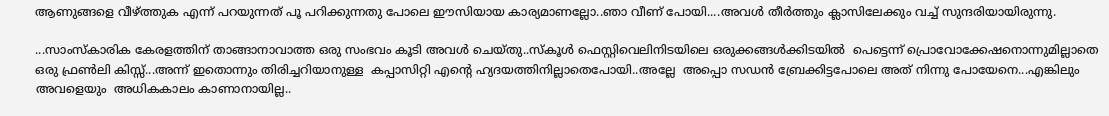ആണുങ്ങളെ വീഴ്ത്തുക എന്ന് പറയുന്നത് പൂ പറിക്കുന്നതു പോലെ ഈസിയായ കാര്യമാണല്ലോ..ഞാ വീണ് പോയി....അവൾ തീർത്തും ക്ലാസിലേക്കും വച്ച് സുന്ദരിയായിരുന്നു.

...സാംസ്കാരിക കേരളത്തിന് താങ്ങാനാവാത്ത ഒരു സംഭവം കൂടി അവൾ ചെയ്തു..സ്കൂൾ ഫെസ്റ്റിവെലിനിടയിലെ ഒരുക്കങ്ങൾക്കിടയിൽ  പെട്ടെന്ന് പ്രൊവോക്കേഷനൊന്നുമില്ലാതെ  ഒരു ഫ്രൺലി കിസ്സ്...അന്ന് ഇതൊന്നും തിരിച്ചറിയാനുള്ള  കപ്പാസിറ്റി എന്റെ ഹ്യദയത്തിനില്ലാതെപോയി..അല്ലേ  അപ്പൊ സഡൻ ബ്രേക്കിട്ടപോലെ അത് നിന്നു പോയേനെ...എങ്കിലും അവളെയും  അധികകാലം കാണാനായില്ല..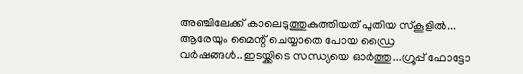അഞ്ചിലേക്ക് കാലെടുത്തുകുത്തിയത് പുതിയ സ്കൂളിൽ... ആരേയും മൈന്റ് ചെയ്യാതെ പോയ ഡ്രൈ വർഷങ്ങൾ..ഇടയ്ക്കിടെ സന്ധ്യയെ ഓർത്തു...ഗ്രൂപ്പ് ഫോട്ടോ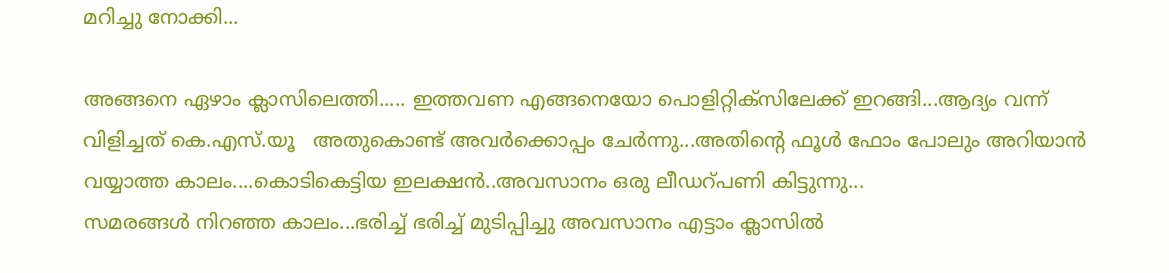മറിച്ചു നോക്കി...

അങ്ങനെ ഏഴാം ക്ലാസിലെത്തി..... ഇത്തവണ എങ്ങനെയോ പൊളിറ്റിക്സിലേക്ക് ഇറങ്ങി...ആദ്യം വന്ന് വിളിച്ചത് കെ.എസ്.യൂ   അതുകൊണ്ട് അവർക്കൊപ്പം ചേർന്നു...അതിന്റെ ഫൂൾ ഫോം പോലും അറിയാൻ വയ്യാത്ത കാലം....കൊടികെട്ടിയ ഇലക്ഷൻ..അവസാനം ഒരു ലീഡറ്പണി കിട്ടുന്നു...
സമരങ്ങൾ നിറഞ്ഞ കാലം...ഭരിച്ച് ഭരിച്ച് മുടിപ്പിച്ചു അവസാനം എട്ടാം ക്ലാസിൽ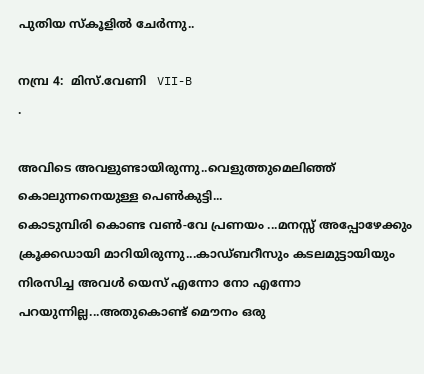പുതിയ സ്കൂളിൽ ചേർന്നു..

നമ്പ്ര 4:  മിസ്.വേണി   VII-B
.

അവിടെ അവളുണ്ടായിരുന്നു..വെളുത്തുമെലിഞ്ഞ് കൊലുന്നനെയുള്ള പെൺകുട്ടി...
കൊടുമ്പിരി കൊണ്ട വൺ-വേ പ്രണയം ...മനസ്സ് അപ്പോഴേക്കും ക്രൂക്കഡായി മാറിയിരുന്നു...കാഡ്ബറീസും കടലമുട്ടായിയും  നിരസിച്ച അവൾ യെസ് എന്നോ നോ എന്നോ പറയുന്നില്ല...അതുകൊണ്ട് മൌനം ഒരു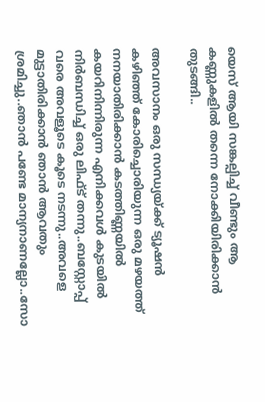യെസ് ആയി സങ്കല്പിച്ച് വീണ്ടും ആ കണ്ണുകളിൽ തന്നെ നോക്കിയിരിക്കാൻ തുടങ്ങി..

അവസാനം ഒരു സന്ധ്യയ്ക്ക് ട്യൂഷൻ കഴിഞ്ഞ് കോരിച്ചൊരിയുന്ന ഒരു മഴയത്ത് നനയാതിരിക്കാൻ കടത്തിണ്ണയിൽ കയറിനിന്നിരുന്ന എനിക്കവൾ കുടയിൽ നിർബന്ധിച്ച് ഒരു ലിഫ്ട് തന്നു..ബസ്റ്റോപ്പ് വരെ അവളൂടെ കൂടെ നടന്നു..അവളെ മുട്ടാതിരിക്കാൻ ഞാൻ ആവതും ശ്രമിച്ചു..ഞാൻ പണ്ടേ മാന്യനാണല്ലോ..സോ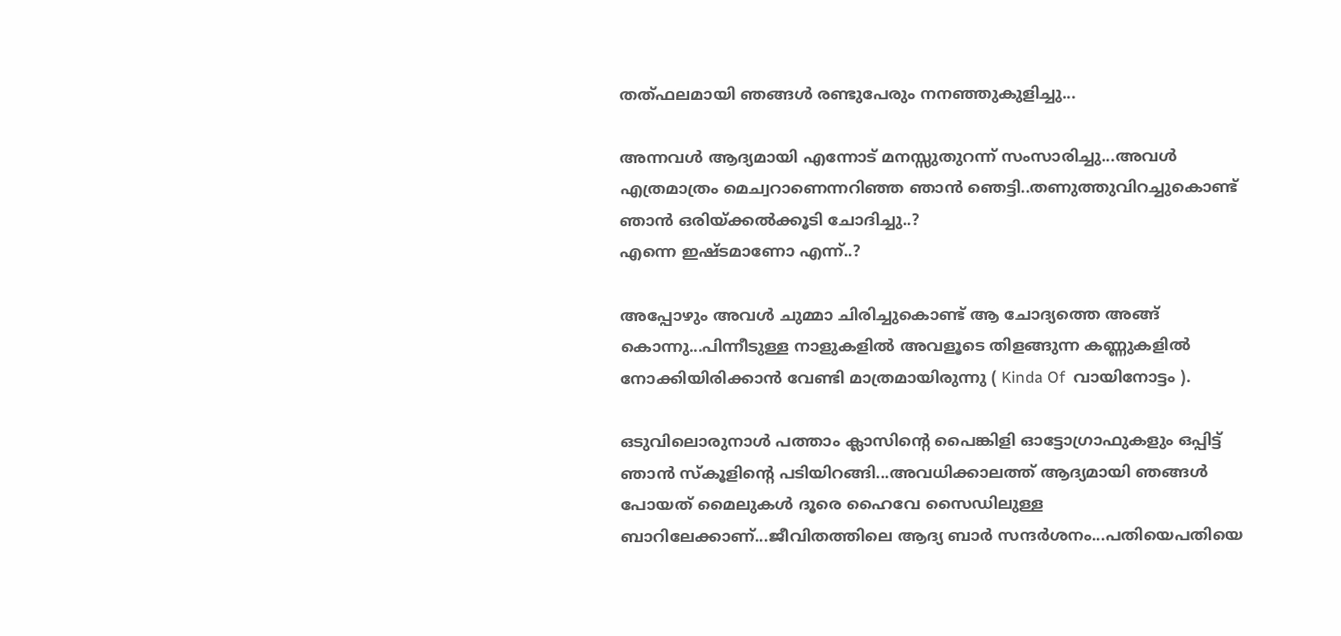തത്ഫലമായി ഞങ്ങൾ രണ്ടുപേരും നനഞ്ഞുകുളിച്ചു...

അന്നവൾ ആദ്യമായി എന്നോട് മനസ്സുതുറന്ന് സംസാരിച്ചു...അവൾ എത്രമാത്രം മെച്വറാണെന്നറിഞ്ഞ ഞാൻ ഞെട്ടി..തണുത്തുവിറച്ചുകൊണ്ട് ഞാൻ ഒരിയ്ക്കൽക്കൂടി ചോദിച്ചു..?
എന്നെ ഇഷ്ടമാണോ എന്ന്..?

അപ്പോഴും അവൾ ചുമ്മാ ചിരിച്ചുകൊണ്ട് ആ ചോദ്യത്തെ അങ്ങ് കൊന്നു...പിന്നീടുള്ള നാളുകളിൽ അവളൂടെ തിളങ്ങുന്ന കണ്ണുകളിൽ നോക്കിയിരിക്കാൻ വേണ്ടി മാത്രമായിരുന്നു ( Kinda Of  വായിനോട്ടം ).

ഒടുവിലൊരുനാൾ പത്താം ക്ലാസിന്റെ പൈങ്കിളി ഓട്ടോഗ്രാഫുകളും ഒപ്പിട്ട് ഞാൻ സ്കൂളിന്റെ പടിയിറങ്ങി...അവധിക്കാലത്ത് ആദ്യമായി ഞങ്ങൾ പോയത് മൈലുകൾ ദൂരെ ഹൈവേ സൈഡിലുള്ള ബാറിലേക്കാണ്...ജീവിതത്തിലെ ആദ്യ ബാർ സന്ദർശനം...പതിയെപതിയെ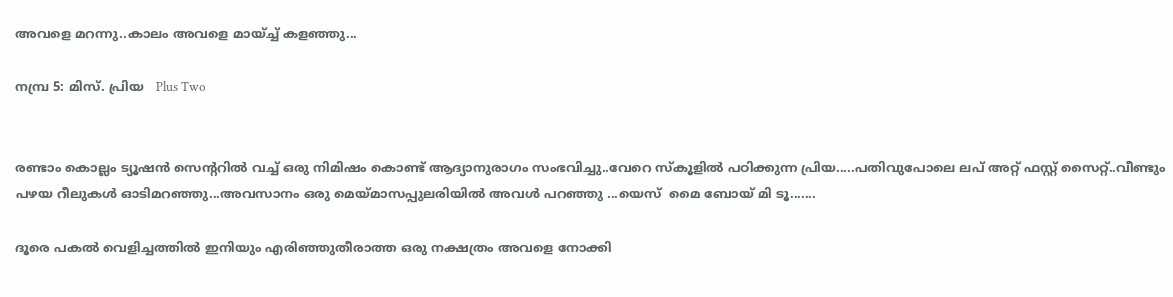അവളെ മറന്നു..കാലം അവളെ മായ്ച്ച് കളഞ്ഞു...

നമ്പ്ര 5: മിസ്. പ്രിയ   Plus Two


രണ്ടാം കൊല്ലം ട്യൂഷൻ സെന്ററിൽ വച്ച് ഒരു നിമിഷം കൊണ്ട് ആദ്യാനുരാഗം സംഭവിച്ചു..വേറെ സ്കൂളിൽ പഠിക്കുന്ന പ്രിയ.....പതിവുപോലെ ലപ് അറ്റ് ഫസ്റ്റ് സൈറ്റ്..വീണ്ടും പഴയ റീലുകൾ ഓടിമറഞ്ഞു...അവസാനം ഒരു മെയ്മാസപ്പുലരിയിൽ അവൾ പറഞ്ഞു ...യെസ്  മൈ ബോയ് മി ടൂ.......

ദൂരെ പകൽ വെളിച്ചത്തിൽ ഇനിയും എരിഞ്ഞുതീരാത്ത ഒരു നക്ഷത്രം അവളെ നോക്കി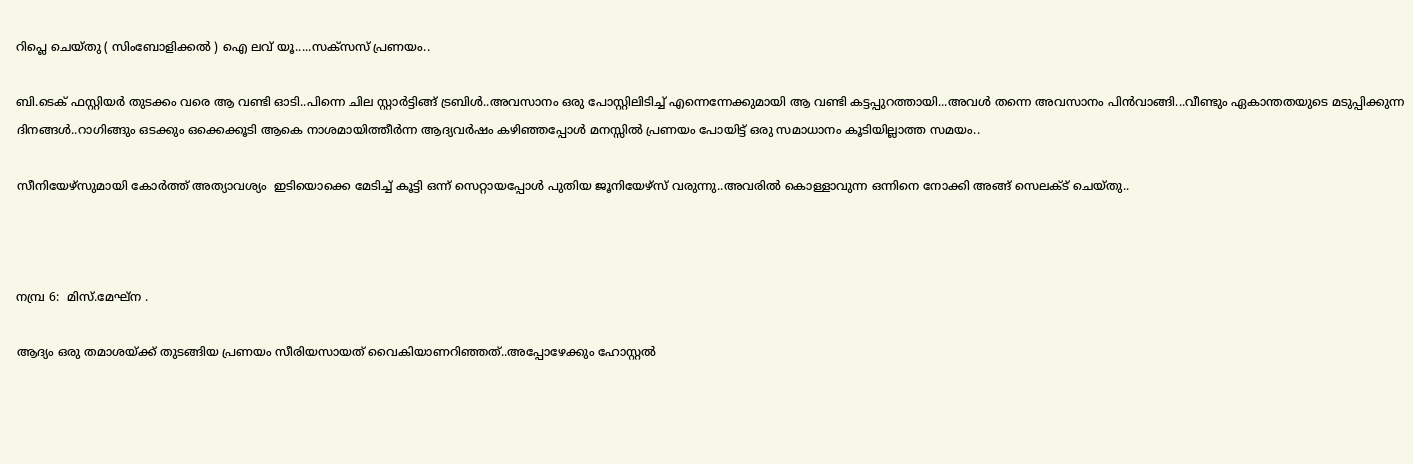റിപ്ലെ ചെയ്തു ( സിംബോളിക്കൽ ) ഐ ലവ് യൂ.....സക്സസ് പ്രണയം..

ബി.ടെക് ഫസ്റ്റിയർ തുടക്കം വരെ ആ വണ്ടി ഓടി..പിന്നെ ചില സ്റ്റാർട്ടിങ്ങ് ട്രബിൾ..അവസാനം ഒരു പോസ്റ്റിലിടിച്ച് എന്നെന്നേക്കുമായി ആ വണ്ടി കട്ടപ്പുറത്തായി...അവൾ തന്നെ അവസാനം പിൻവാങ്ങി...വീണ്ടും ഏകാന്തതയുടെ മടുപ്പിക്കുന്ന ദിനങ്ങൾ..റാഗിങ്ങും ഒടക്കും ഒക്കെക്കൂടി ആകെ നാശമായിത്തീർന്ന ആദ്യവർഷം കഴിഞ്ഞപ്പോൾ മനസ്സിൽ പ്രണയം പോയിട്ട് ഒരു സമാധാനം കൂടിയില്ലാത്ത സമയം..

സീനിയേഴ്സുമായി കോർത്ത് അത്യാവശ്യം  ഇടിയൊക്കെ മേടിച്ച് കൂട്ടി ഒന്ന് സെറ്റായപ്പോൾ പുതിയ ജൂനിയേഴ്സ് വരുന്നു..അവരിൽ കൊള്ളാവുന്ന ഒന്നിനെ നോക്കി അങ്ങ് സെലക്ട് ചെയ്തു..



നമ്പ്ര 6:  മിസ്.മേഘ്ന .

ആദ്യം ഒരു തമാശയ്ക്ക് തുടങ്ങിയ പ്രണയം സീരിയസായത് വൈകിയാണറിഞ്ഞത്..അപ്പോഴേക്കും ഹോസ്റ്റൽ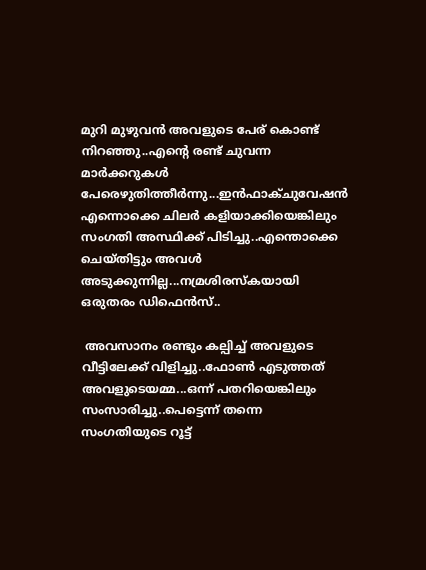മുറി മുഴുവൻ അവളുടെ പേര് കൊണ്ട് നിറഞ്ഞു..എന്റെ രണ്ട് ചുവന്ന മാർക്കറുകൾ പേരെഴുതിത്തീർന്നു...ഇൻഫാക്ചുവേഷൻ എന്നൊക്കെ ചിലർ കളിയാക്കിയെങ്കിലും സംഗതി അസ്ഥിക്ക് പിടിച്ചു..എന്തൊക്കെ ചെയ്തിട്ടും അവൾ അടുക്കുന്നില്ല...നമ്രശിരസ്കയായി ഒരുതരം ഡിഫെൻസ്..

 അവസാനം രണ്ടും കല്പിച്ച് അവളുടെ വീട്ടിലേക്ക് വിളിച്ചു..ഫോൺ എടുത്തത് അവളുടെയമ്മ...ഒന്ന് പതറിയെങ്കിലും സംസാരിച്ചു..പെട്ടെന്ന് തന്നെ സംഗതിയുടെ റൂട്ട്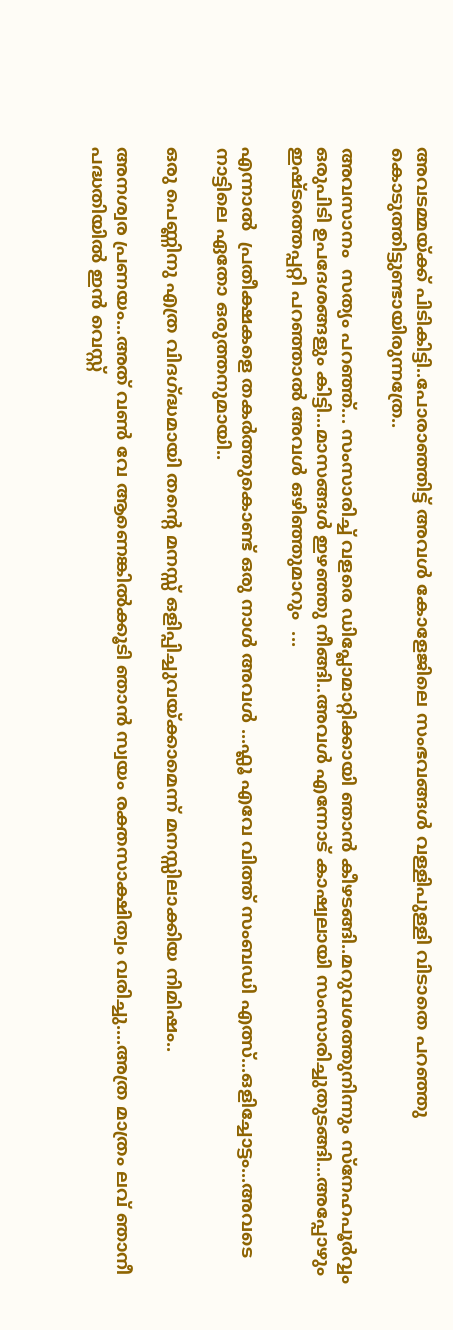അവടമ്മയ്ക്ക് പിടികിട്ടി..പോരാഞ്ഞിട്ട് അവൾ കോളേജിലെ സംഭവങ്ങൾ വള്ളിപുള്ളി വിടാതെ പറഞ്ഞു കൊടുത്തിട്ടുണ്ടായിരുന്നത്രേ..

അവസാനം  സത്യം പറഞ്ഞ്... സംസാരിച്ച് വളരെ ഡിപ്ലോമാറ്റിക്കായി ഞാൻ കീഴടങ്ങി..മറുവശത്തുനിന്നും സ്നേഹപൂർവ്വം  ഒരുപിടി ഉപദേശങ്ങളും കിട്ടി...മാസങ്ങൾ ഇഴഞ്ഞു നീങ്ങി..അവൾ എന്നോട് കാഷ്വലായി സംസാരിച്ചുതുടങ്ങി...അപ്പോഴും ഇഷ്ടത്തെപ്പറ്റി പറഞ്ഞാൽ അവൾ ഒഴിഞ്ഞുമാറും  ...

എന്നാൽ  പ്രതീക്ഷകളെ തകർത്തുകൊണ്ട് ഒരു നാൾ അവൾ ...ഫ്ലൂ എവേ വിത്ത് സംബഡി എത്സ്...ഒളിച്ചോട്ടം...അവടെ നാട്ടിലെ ഏതോ ഒരുത്തനുമായി..

ഒരു പെണ്ണിനു എത്ര വിദഗ്ദ്ധമായി തന്റെ മനസ്സ് ഒളിപ്പിച്ചുവയ്ക്കാമെന്ന് മനസ്സിലാക്കിയ നിമിഷം..

അനശ്വര പ്രണയം...അത് വൺ വേ ആണെങ്കിൽക്കൂടി ഞാൻ സ്വയം രക്തസാക്ഷിത്വം വരിച്ചു....അത്ര മാത്രം ലവ് ഞാനീ പദ്ധതിയിൽ ഇൻ വെസ്റ്റ്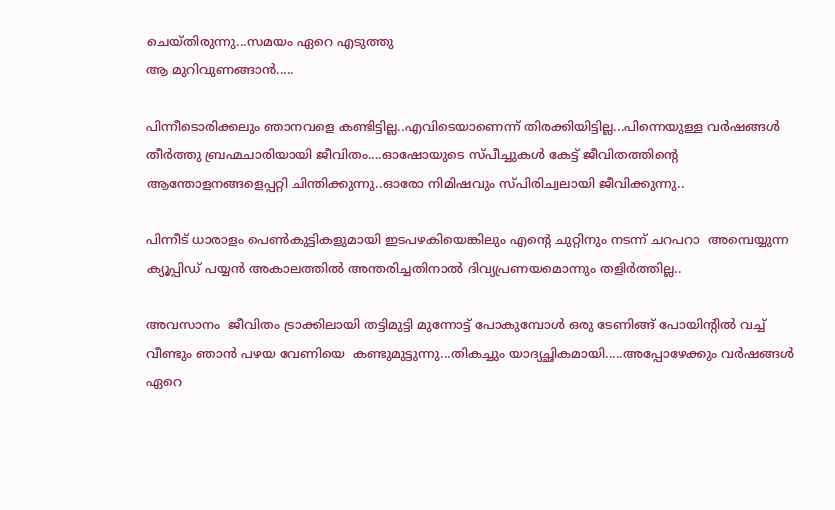ചെയ്തിരുന്നു...സമയം ഏറെ എടുത്തു
ആ മുറിവുണങ്ങാൻ.....

പിന്നീടൊരിക്കലും ഞാനവളെ കണ്ടിട്ടില്ല..എവിടെയാണെന്ന് തിരക്കിയിട്ടില്ല...പിന്നെയുള്ള വർഷങ്ങൾ തീർത്തു ബ്രഹ്മചാരിയായി ജീവിതം....ഓഷോയുടെ സ്പീച്ചുകൾ കേട്ട് ജീവിതത്തിന്റെ ആന്തോളനങ്ങളെപ്പറ്റി ചിന്തിക്കുന്നു..ഓരോ നിമിഷവും സ്പിരിച്വലായി ജീവിക്കുന്നു..

പിന്നീട് ധാരാളം പെൺകുട്ടികളുമായി ഇടപഴകിയെങ്കിലും എന്റെ ചുറ്റിനും നടന്ന് ചറപറാ  അമ്പെയ്യുന്ന ക്യൂപ്പിഡ് പയ്യൻ അകാലത്തിൽ അന്തരിച്ചതിനാൽ ദിവ്യപ്രണയമൊന്നും തളിർത്തില്ല..

അവസാനം  ജീവിതം ട്രാക്കിലായി തട്ടിമുട്ടി മുന്നോട്ട് പോകുമ്പോൾ ഒരു ടേണിങ്ങ് പോയിന്റിൽ വച്ച് വീണ്ടും ഞാൻ പഴയ വേണിയെ  കണ്ടുമുട്ടുന്നു...തികച്ചും യാദ്യച്ഛികമായി.....അപ്പോഴേക്കും വർഷങ്ങൾ ഏറെ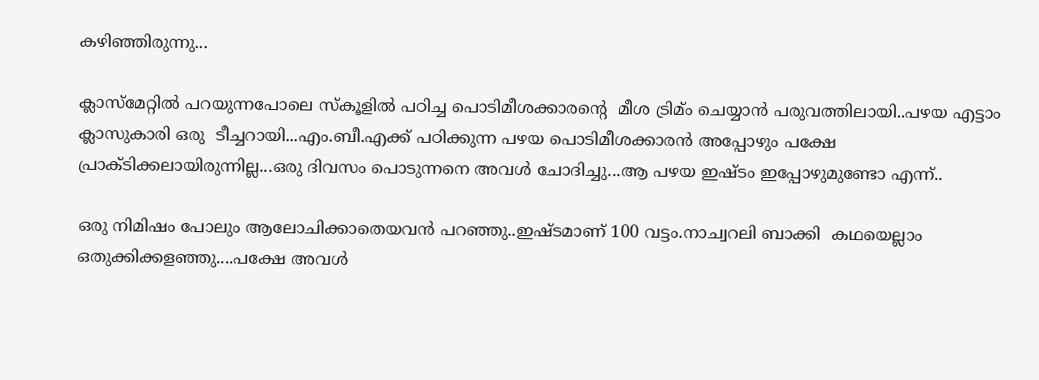കഴിഞ്ഞിരുന്നു...

ക്ലാസ്മേറ്റിൽ പറയുന്നപോലെ സ്കൂളിൽ പഠിച്ച പൊടിമീശക്കാരന്റെ  മീശ ട്രിമ്ം ചെയ്യാൻ പരുവത്തിലായി..പഴയ എട്ടാം ക്ലാസുകാരി ഒരു  ടീച്ചറായി...എം.ബീ.എക്ക് പഠിക്കുന്ന പഴയ പൊടിമീശക്കാരൻ അപ്പോഴും പക്ഷേ പ്രാക്ടിക്കലായിരുന്നില്ല...ഒരു ദിവസം പൊടുന്നനെ അവൾ ചോദിച്ചു...ആ പഴയ ഇഷ്ടം ഇപ്പോഴുമുണ്ടോ എന്ന്..

ഒരു നിമിഷം പോലും ആലോചിക്കാതെയവൻ പറഞ്ഞു..ഇഷ്ടമാണ് 100 വട്ടം.നാച്വറലി ബാക്കി  കഥയെല്ലാം ഒതുക്കിക്കളഞ്ഞു....പക്ഷേ അവൾ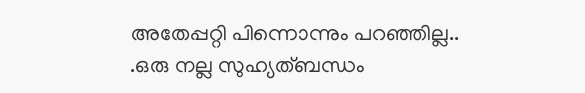അതേപ്പറ്റി പിന്നൊന്നും പറഞ്ഞില്ല..
.ഒരു നല്ല സുഹ്യത്ബന്ധം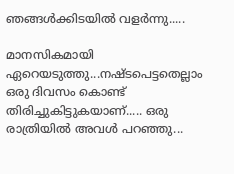ഞങ്ങൾക്കിടയിൽ വളർന്നു.....

മാനസികമായി ഏറെയടുത്തു...നഷ്ടപെട്ടതെല്ലാം ഒരു ദിവസം കൊണ്ട് തിരിച്ചുകിട്ടുകയാണ്..... ഒരു രാത്രിയിൽ അവൾ പറഞ്ഞു...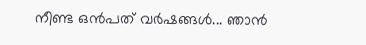നീണ്ട ഒൻപത് വർഷങ്ങൾ... ഞാൻ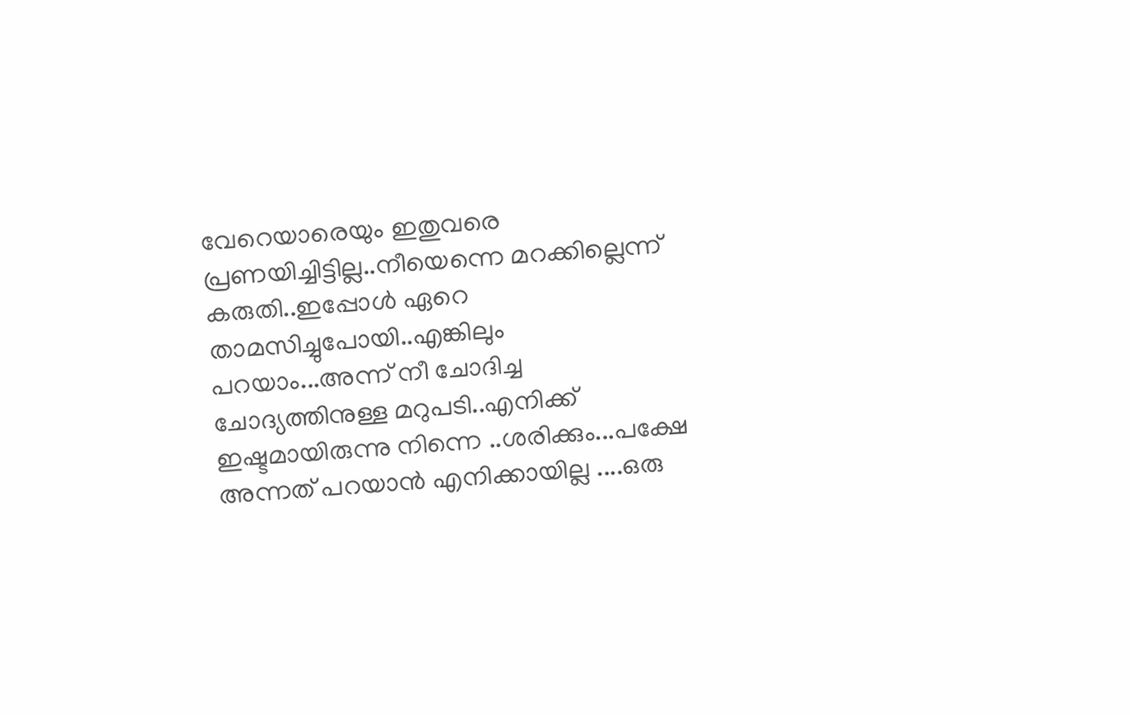വേറെയാരെയും ഇതുവരെ പ്രണയിച്ചിട്ടില്ല..നീയെന്നെ മറക്കില്ലെന്ന് കരുതി..ഇപ്പോൾ ഏറെ താമസിച്ചുപോയി..എങ്കിലും പറയാം...അന്ന് നീ ചോദിച്ച ചോദ്യത്തിനുള്ള മറുപടി..എനിക്ക് ഇഷ്ടമായിരുന്നു നിന്നെ ..ശരിക്കും...പക്ഷേ അന്നത് പറയാൻ എനിക്കായില്ല ....ഒരു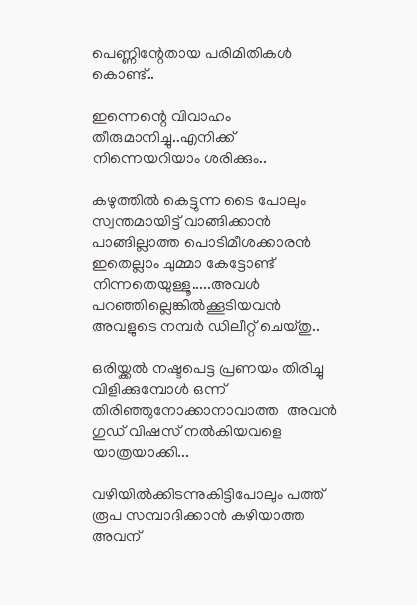പെണ്ണിന്റേതായ പരിമിതികൾ കൊണ്ട്..

ഇന്നെന്റെ വിവാഹം തീരുമാനിച്ചു..എനിക്ക് നിന്നെയറിയാം ശരിക്കും..

കഴുത്തിൽ കെട്ടുന്ന ടൈ പോലും സ്വന്തമായിട്ട് വാങ്ങിക്കാൻ പാങ്ങില്ലാത്ത പൊടിമീശക്കാരൻ ഇതെല്ലാം ചുമ്മാ കേട്ടോണ്ട് നിന്നതെയുള്ളൂ.....അവൾ പറഞ്ഞില്ലെങ്കിൽക്കൂടിയവൻ അവളുടെ നമ്പർ ഡിലീറ്റ് ചെയ്തു..

ഒരിയ്ക്കൽ നഷ്ടപെട്ട പ്രണയം തിരിച്ചു വിളിക്കുമ്പോൾ ഒന്ന് തിരിഞ്ഞുനോക്കാനാവാത്ത  അവൻ ഗുഡ് വിഷസ് നൽകിയവളെ യാത്രയാക്കി...

വഴിയിൽക്കിടന്നുകിട്ടിപോലും പത്ത് രൂപ സമ്പാദിക്കാൻ കഴിയാത്ത അവന്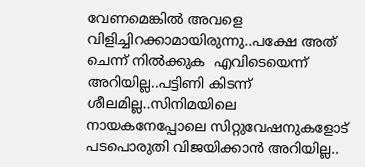വേണമെങ്കിൽ അവളെ വിളിച്ചിറക്കാമായിരുന്നു..പക്ഷേ അത് ചെന്ന് നിൽക്കുക  എവിടെയെന്ന് അറിയില്ല..പട്ടിണി കിടന്ന് ശീലമില്ല..സിനിമയിലെ നായകനേപ്പോലെ സിറ്റുവേഷനുകളോട് പടപൊരുതി വിജയിക്കാൻ അറിയില്ല..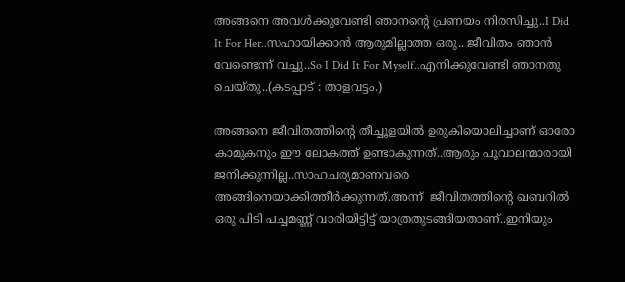അങ്ങനെ അവൾക്കുവേണ്ടി ഞാനന്റെ പ്രണയം നിരസിച്ചു..I Did It For Her..സഹായിക്കാൻ ആരുമില്ലാത്ത ഒരു.. ജീവിതം ഞാൻ വേണ്ടെന്ന് വച്ചു..So I Did It For Myself..എനിക്കുവേണ്ടി ഞാനതു ചെയ്തു..(കടപ്പാട് : താളവട്ടം.)

അങ്ങനെ ജീവിതത്തിന്റെ തീച്ചൂളയിൽ ഉരുകിയൊലിച്ചാണ് ഓരോ കാമുകനും ഈ ലോകത്ത് ഉണ്ടാകുന്നത്..ആരും പൂവാലന്മാരായി ജനിക്കുന്നില്ല..സാഹചര്യമാണവരെ അങ്ങിനെയാക്കിത്തീർക്കുന്നത്.അന്ന്  ജീവിതത്തിന്റെ ഖബറിൽ ഒരു പിടി പച്ചമണ്ണ് വാരിയിട്ടിട്ട് യാത്രതുടങ്ങിയതാണ്..ഇനിയും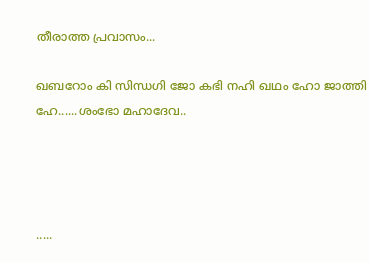തീരാത്ത പ്രവാസം...

ഖബറോം കി സിന്ധഗി ജോ കഭി നഹി ഖഥം ഹോ ജാത്തി ഹേ......ശംഭോ മഹാദേവ..




.....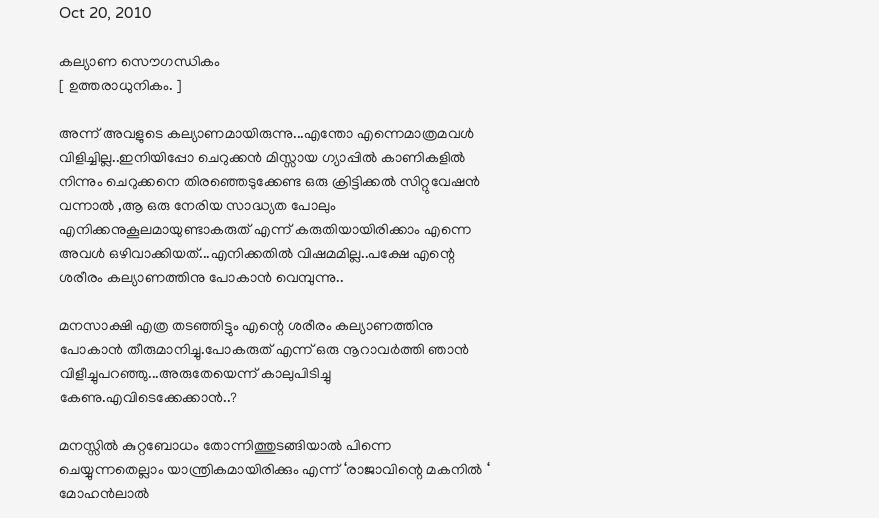Oct 20, 2010

കല്യാണ സൌഗന്ധികം
[ ഉത്തരാധുനികം. ]

അന്ന് അവളുടെ കല്യാണമായിരുന്നു...എന്തോ എന്നെമാത്രമവൾ വിളിച്ചില്ല..ഇനിയിപ്പോ ചെറുക്കൻ മിസ്സായ ഗ്യാപ്പിൽ കാണികളിൽ നിന്നും ചെറുക്കനെ തിരഞ്ഞെടുക്കേണ്ട ഒരു ക്രിട്ടിക്കൽ സിറ്റുവേഷൻ വന്നാൽ ,ആ ഒരു നേരിയ സാദ്ധ്യത പോലും എനിക്കനുകൂലമായുണ്ടാകരുത് എന്ന് കരുതിയായിരിക്കാം എന്നെ അവൾ ഒഴിവാക്കിയത്...എനിക്കതിൽ വിഷമമില്ല..പക്ഷേ എന്റെ ശരീരം കല്യാണത്തിനു പോകാൻ വെമ്പുന്നു..

മനസാക്ഷി എത്ര തടഞ്ഞിട്ടും എന്റെ ശരീരം കല്യാണത്തിനു പോകാൻ തീരുമാനിച്ചു.പോകരുത് എന്ന് ഒരു നൂറാവർത്തി ഞാൻ വിളീച്ചുപറഞ്ഞു...അരുതേയെന്ന് കാലുപിടിച്ചു കേണു.എവിടെക്കേക്കാൻ..?

മനസ്സിൽ കുറ്റബോധം തോന്നിത്തുടങ്ങിയാൽ പിന്നെ ചെയ്യുന്നതെല്ലാം യാന്ത്രികമായിരിക്കും എന്ന് ‘രാജാവിന്റെ മകനിൽ ‘ മോഹൻലാൽ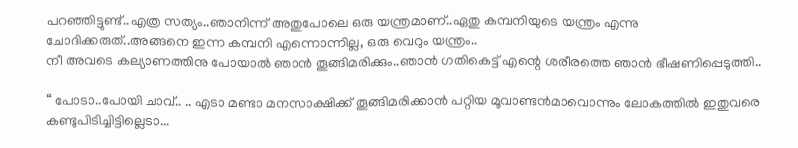പറഞ്ഞിട്ടുണ്ട്..എത്ര സത്യം..ഞാനിന്ന് അതുപോലെ ഒരു യന്ത്രമാണ്..ഏതു കമ്പനിയുടെ യന്ത്രം എന്നു ചോദിക്കരുത്..അങ്ങനെ ഇന്ന കമ്പനി എന്നൊന്നില്ല, ഒരു വെറും യന്ത്രം..
നീ അവടെ കല്യാണത്തിനു പോയാൽ ഞാൻ തൂങ്ങിമരിക്കും..ഞാൻ ഗതികെട്ട് എന്റെ ശരീരത്തെ ഞാൻ ഭീഷണിപ്പെടുത്തി..

“ പോടാ..പോയി ചാവ്.. .. എടാ മണ്ടാ മനസാക്ഷിക്ക് തൂങ്ങിമരിക്കാൻ പറ്റിയ മൂവാണ്ടൻമാവൊന്നും ലോകത്തിൽ ഇതുവരെ കണ്ടുപിടിച്ചിട്ടില്ലെടാ...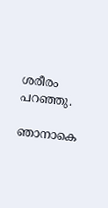ശരീരം പറഞ്ഞു.

ഞാനാകെ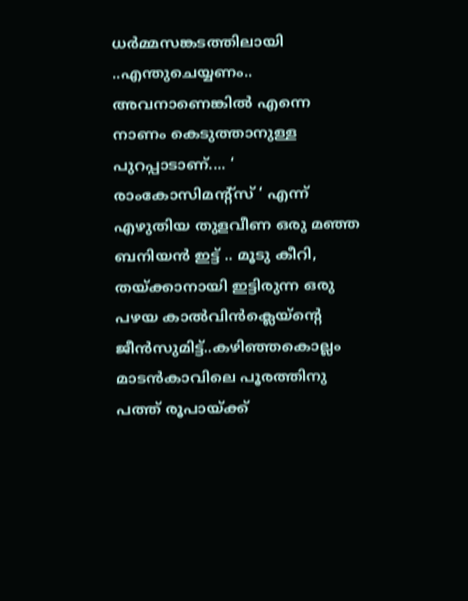ധർമ്മസങ്കടത്തിലായി ..എന്തുചെയ്യണം.. അവനാണെങ്കിൽ എന്നെ നാണം കെടുത്താനുള്ള പുറപ്പാടാണ്.... ‘ രാംകോസിമന്റ്സ് ‘ എന്ന് എഴുതിയ തുളവീണ ഒരു മഞ്ഞ ബനിയൻ ഇട്ട് .. മൂടു കീറി, തയ്ക്കാനായി ഇട്ടിരുന്ന ഒരു പഴയ കാൽവിൻക്ലെയ്ന്റെ ജീൻസുമിട്ട്..കഴിഞ്ഞകൊല്ലം മാടൻകാവിലെ പൂരത്തിനു പത്ത് രൂപായ്ക്ക്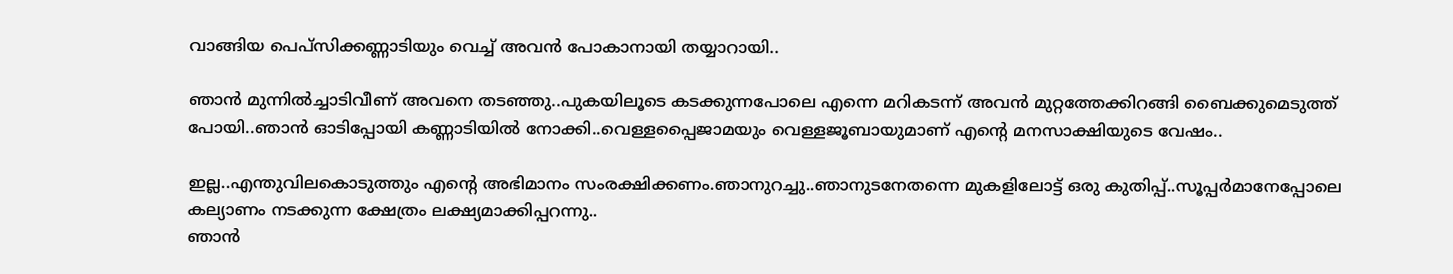വാങ്ങിയ പെപ്സിക്കണ്ണാടിയും വെച്ച് അവൻ പോകാനായി തയ്യാറായി..

ഞാൻ മുന്നിൽച്ചാടിവീണ് അവനെ തടഞ്ഞു..പുകയിലൂടെ കടക്കുന്നപോലെ എന്നെ മറികടന്ന് അവൻ മുറ്റത്തേക്കിറങ്ങി ബൈക്കുമെടുത്ത് പോയി..ഞാൻ ഓടിപ്പോയി കണ്ണാടിയിൽ നോക്കി..വെള്ളപ്പൈജാമയും വെള്ളജൂബായുമാണ് എന്റെ മനസാക്ഷിയുടെ വേഷം..

ഇല്ല..എന്തുവിലകൊടുത്തും എന്റെ അഭിമാനം സംരക്ഷിക്കണം.ഞാനുറച്ചു..ഞാനുടനേതന്നെ മുകളിലോട്ട് ഒരു കുതിപ്പ്..സൂപ്പർമാനേപ്പോലെ കല്യാണം നടക്കുന്ന ക്ഷേത്രം ലക്ഷ്യമാക്കിപ്പറന്നു..
ഞാൻ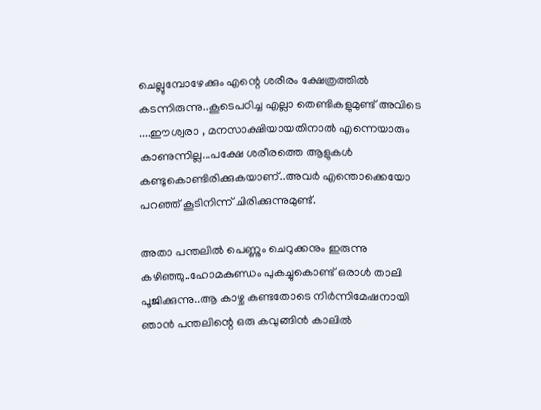ചെല്ലുമ്പോഴേക്കും എന്റെ ശരീരം ക്ഷേത്രത്തിൽ കടന്നിരുന്നു..കൂടെപഠിച്ച എല്ലാ തെണ്ടികളുമുണ്ട് അവിടെ ....ഈശ്വരാ , മനസാക്ഷിയായതിനാൽ എന്നെയാരും കാണുന്നില്ല...പക്ഷേ ശരീരത്തെ ആളുകൾ കണ്ടുകൊണ്ടിരിക്കുകയാണ്..അവർ എന്തൊക്കെയോ പറഞ്ഞ് കൂടിനിന്ന് ചിരിക്കുന്നുമുണ്ട്.

അതാ പന്തലിൽ പെണ്ണും ചെറുക്കനും ഇരുന്നു കഴിഞ്ഞു..ഹോമകുണ്ഡം പുകച്ചുകൊണ്ട് ഒരാൾ താലി പൂജിക്കുന്നു..ആ കാഴ്ച കണ്ടതോടെ നിർന്നിമേഷനായി ഞാൻ പന്തലിന്റെ ഒരു കവുങ്ങിൻ കാലിൽ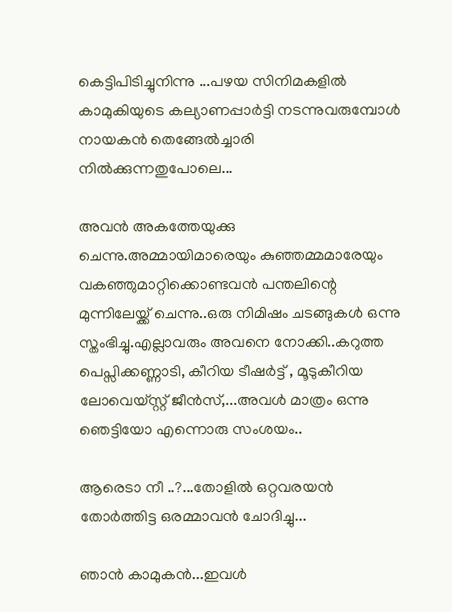കെട്ടിപിടിച്ചുനിന്നു ...പഴയ സിനിമകളിൽ കാമുകിയുടെ കല്യാണപ്പാർട്ടി നടന്നുവരുമ്പോൾ നായകൻ തെങ്ങേൽച്ചാരി നിൽക്കുന്നതുപോലെ...

അവൻ അകത്തേയുക്കു ചെന്നു.അമ്മായിമാരെയും കുഞ്ഞമ്മമാരേയും വകഞ്ഞുമാറ്റിക്കൊണ്ടവൻ പന്തലിന്റെ മുന്നിലേയ്ക്ക് ചെന്നു..ഒരു നിമിഷം ചടങ്ങുകൾ ഒന്നു സ്തംഭിച്ചു.എല്ലാവരും അവനെ നോക്കി..കറുത്ത പെപ്സിക്കണ്ണാടി, കീറിയ ടീഷർട്ട് , മൂടുകീറിയ ലോവെയ്സ്റ്റ് ജീൻസ്,...അവൾ മാത്രം ഒന്നു ഞെട്ടിയോ എന്നൊരു സംശയം..

ആരെടാ നീ ..?...തോളിൽ ഒറ്റവരയൻ തോർത്തിട്ട ഒരമ്മാവൻ ചോദിച്ചു...

ഞാൻ കാമുകൻ...ഇവൾ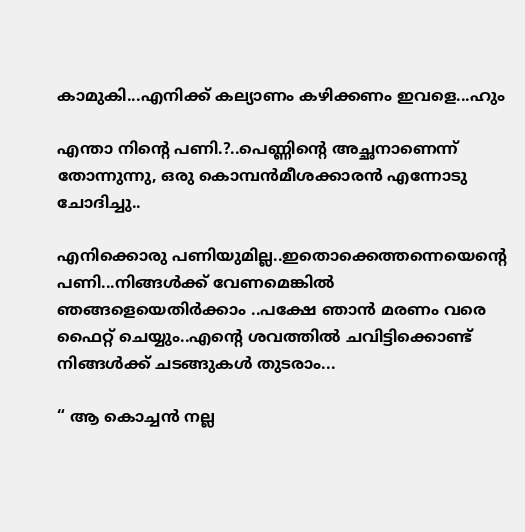കാമുകി...എനിക്ക് കല്യാണം കഴിക്കണം ഇവളെ...ഹും

എന്താ നിന്റെ പണി.?..പെണ്ണിന്റെ അച്ഛനാണെന്ന് തോന്നുന്നു, ഒരു കൊമ്പൻമീശക്കാരൻ എന്നോടു ചോദിച്ചു..

എനിക്കൊരു പണിയുമില്ല..ഇതൊക്കെത്തന്നെയെന്റെ പണി...നിങ്ങൾക്ക് വേണമെങ്കിൽ ഞങ്ങളെയെതിർക്കാം ..പക്ഷേ ഞാൻ മരണം വരെ ഫൈറ്റ് ചെയ്യും..എന്റെ ശവത്തിൽ ചവിട്ടിക്കൊണ്ട് നിങ്ങൾക്ക് ചടങ്ങുകൾ തുടരാം...

“ ആ കൊച്ചൻ നല്ല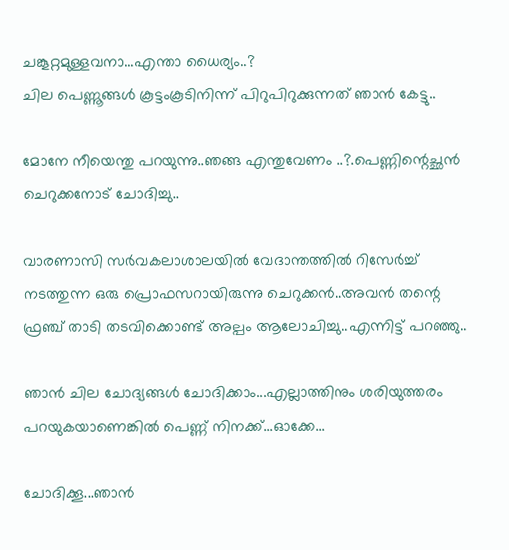ചങ്കൂറ്റമുള്ളവനാ...എന്താ ധൈര്യം..?
ചില പെണ്ണൂങ്ങൾ കൂട്ടംകൂടിനിന്ന് പിറുപിറുക്കുന്നത് ഞാൻ കേട്ടു..

മോനേ നീയെന്തു പറയുന്നു..ഞങ്ങ എന്തുവേണം ..?.പെണ്ണിന്റെച്ഛൻ ചെറുക്കനോട് ചോദിച്ചു..

വാരണാസി സർവകലാശാലയിൽ വേദാന്തത്തിൽ റിസേർച്ച് നടത്തുന്ന ഒരു പ്രൊഫസറായിരുന്നു ചെറുക്കൻ..അവൻ തന്റെ ഫ്രഞ്ച് താടി തടവിക്കൊണ്ട് അല്പം ആലോചിച്ചു..എന്നിട്ട് പറഞ്ഞു..

ഞാൻ ചില ചോദ്യങ്ങൾ ചോദിക്കാം...എല്ലാത്തിനും ശരിയുത്തരം പറയുകയാണെങ്കിൽ പെണ്ണ് നിനക്ക്...ഓക്കേ...

ചോദിക്കൂ...ഞാൻ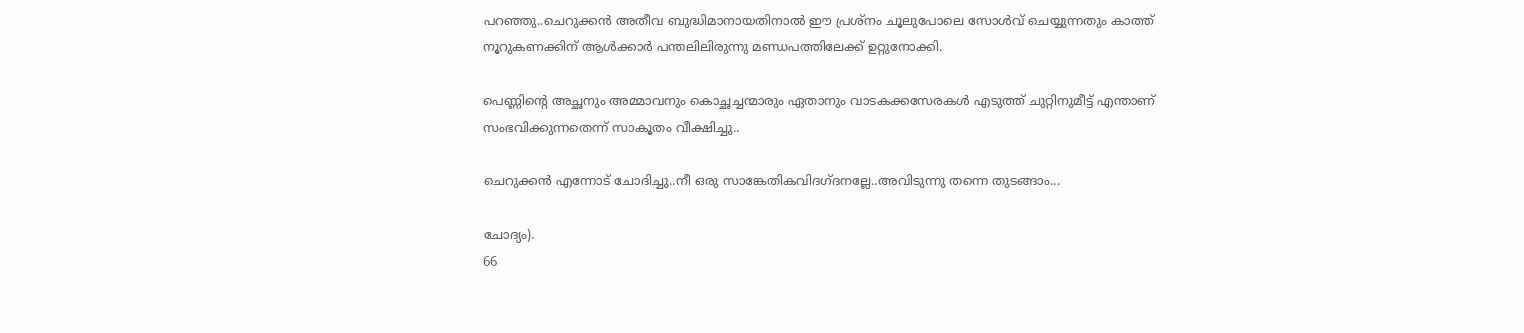പറഞ്ഞു..ചെറുക്കൻ അതീവ ബുദ്ധിമാനായതിനാൽ ഈ പ്രശ്നം ചൂലുപോലെ സോൾവ് ചെയ്യുന്നതും കാത്ത് നൂറുകണക്കിന് ആൾക്കാർ പന്തലിലിരുന്നു മണ്ഡപത്തിലേക്ക് ഉറ്റുനോക്കി.

പെണ്ണിന്റെ അച്ഛനും അമ്മാവനും കൊച്ഛച്ചന്മാരും ഏതാനും വാടകക്കസേരകൾ എടുത്ത് ചുറ്റിനുമീട്ട് എന്താണ് സംഭവിക്കുന്നതെന്ന് സാകൂതം വീക്ഷിച്ചു..

ചെറുക്കൻ എന്നോട് ചോദിച്ചു..നീ ഒരു സാങ്കേതികവിദഗ്ദനല്ലേ..അവിടുന്നു തന്നെ തുടങ്ങാം...

ചോദ്യം).
66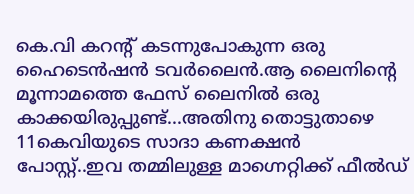കെ.വി കറന്റ് കടന്നുപോകുന്ന ഒരു ഹൈടെൻഷൻ ടവർലൈൻ.ആ ലൈനിന്റെ മൂന്നാമത്തെ ഫേസ് ലൈനിൽ ഒരു കാക്കയിരുപ്പുണ്ട്...അതിനു തൊട്ടുതാഴെ 11കെവിയുടെ സാദാ കണക്ഷൻ പോസ്റ്റ്..ഇവ തമ്മിലുള്ള മാഗ്നെറ്റിക്ക് ഫീൽഡ്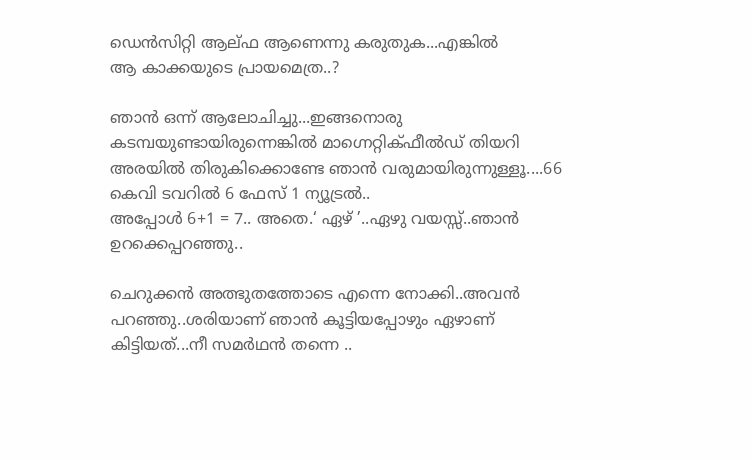ഡെൻസിറ്റി ആല്ഫ ആണെന്നു കരുതുക...എങ്കിൽ
ആ കാക്കയുടെ പ്രായമെത്ര..?

ഞാൻ ഒന്ന് ആലോചിച്ചു...ഇങ്ങനൊരു കടമ്പയുണ്ടായിരുന്നെങ്കിൽ മാഗ്നെറ്റിക്ഫീൽഡ് തിയറി അരയിൽ തിരുകിക്കൊണ്ടേ ഞാൻ വരുമായിരുന്നുള്ളൂ....66 കെവി ടവറിൽ 6 ഫേസ് 1 ന്യൂട്രൽ..
അപ്പോൾ 6+1 = 7.. അതെ.‘ ഏഴ് ’..ഏഴു വയസ്സ്..ഞാൻ ഉറക്കെപ്പറഞ്ഞു..

ചെറുക്കൻ അത്ഭുതത്തോടെ എന്നെ നോക്കി..അവൻ പറഞ്ഞു..ശരിയാണ് ഞാൻ കൂട്ടിയപ്പോഴും ഏഴാണ് കിട്ടിയത്...നീ സമർഥൻ തന്നെ ..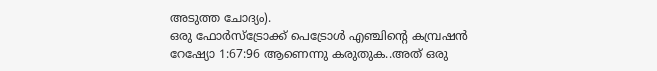അടുത്ത ചോദ്യം).
ഒരു ഫോർസ്ട്രോക്ക് പെട്രോൾ എഞ്ചിന്റെ കമ്പ്രഷൻ റേഷ്യോ 1:67:96 ആണെന്നു കരുതുക..അത് ഒരു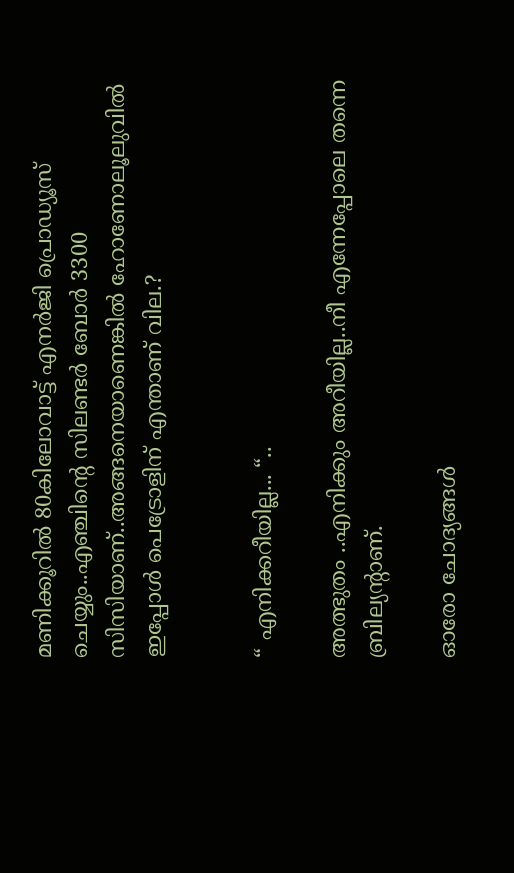മണിക്കൂറിൽ 80കിലോവാട്ട് എനർജി പ്രൊഡ്യൂസ് ചെയ്യും..എഞ്ചിന്റെ സിലണ്ടർ ബോർ 3300 സിസിയാണ്..അങ്ങനെയാണെങ്കിൽ ഹോണോലൂലുവിൽ ഇപ്പോൾ പെട്രോളിന് എന്താണ് വില.?


“ എനിക്കറീയില്ല... “..

അത്ഭുതം ..എനിക്കും അറീയില്ല..നീ എന്നേപ്പോലെ തന്നെ ബ്രില്യന്റാണ്.

ഓരോ ചോദ്യങ്ങൾ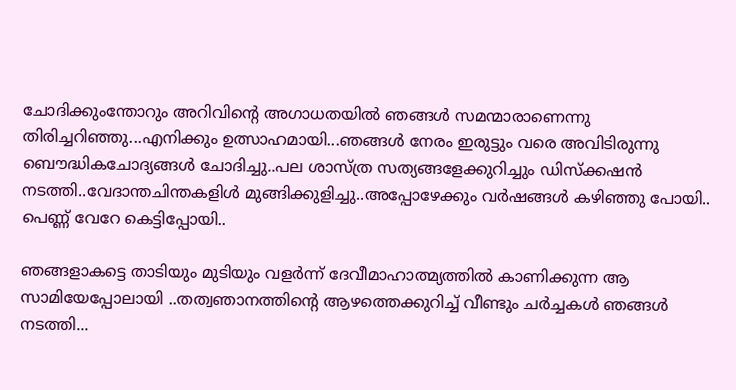ചോദിക്കുംന്തോറും അറിവിന്റെ അഗാധതയിൽ ഞങ്ങൾ സമന്മാരാണെന്നു തിരിച്ചറിഞ്ഞു...എനിക്കും ഉത്സാഹമായി...ഞങ്ങൾ നേരം ഇരുട്ടും വരെ അവിടിരുന്നു ബൌദ്ധികചോദ്യങ്ങൾ ചോദിച്ചു..പല ശാസ്ത്ര സത്യങ്ങളേക്കുറിച്ചും ഡിസ്ക്കഷൻ നടത്തി..വേദാന്തചിന്തകളിൾ മുങ്ങിക്കുളിച്ചു..അപ്പോഴേക്കും വർഷങ്ങൾ കഴിഞ്ഞു പോയി..
പെണ്ണ് വേറേ കെട്ടിപ്പോയി..

ഞങ്ങളാകട്ടെ താടിയും മുടിയും വളർന്ന് ദേവീമാഹാത്മ്യത്തിൽ കാണിക്കുന്ന ആ സാമിയേപ്പോലായി ..തത്വഞാനത്തിന്റെ ആഴത്തെക്കുറിച്ച് വീണ്ടും ചർച്ചകൾ ഞങ്ങൾ നടത്തി...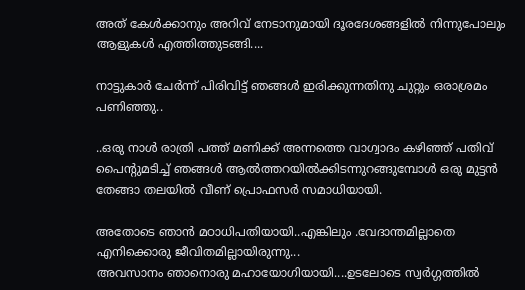അത് കേൾക്കാനും അറിവ് നേടാനുമായി ദൂരദേശങ്ങളിൽ നിന്നുപോലും ആളുകൾ എത്തിത്തുടങ്ങി....

നാട്ടുകാർ ചേർന്ന് പിരിവിട്ട് ഞങ്ങൾ ഇരിക്കുന്നതിനു ചുറ്റും ഒരാശ്രമം പണിഞ്ഞു..

..ഒരു നാൾ രാത്രി പത്ത് മണിക്ക് അന്നത്തെ വാഗ്വാദം കഴിഞ്ഞ് പതിവ് പൈന്റുമടിച്ച് ഞങ്ങൾ ആൽത്തറയിൽക്കിടന്നുറങ്ങുമ്പോൾ ഒരു മുട്ടൻ തേങ്ങാ തലയിൽ വീണ് പ്രൊഫസർ സമാധിയായി.

അതോടെ ഞാൻ മഠാധിപതിയായി..എങ്കിലും .വേദാന്തമില്ലാതെ എനിക്കൊരു ജീവിതമില്ലായിരുന്നു...
അവസാനം ഞാനൊരു മഹായോഗിയായി....ഉടലോടെ സ്വർഗ്ഗത്തിൽ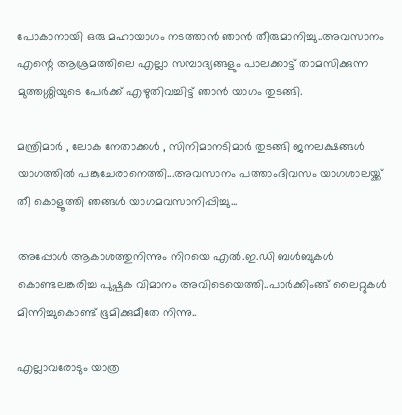പോകാനായി ഒരു മഹായാഗം നടത്താൻ ഞാൻ തീരുമാനിച്ചു..അവസാനം എന്റെ ആശ്രമത്തിലെ എല്ലാ സമ്പാദ്യങ്ങളും പാലക്കാട്ട് താമസിക്കുന്ന മുത്തശ്ശിയുടെ പേർക്ക് എഴുതിവച്ചിട്ട് ഞാൻ യാഗം തുടങ്ങി.

മന്ത്രിമാർ , ലോക നേതാക്കൾ , സിനിമാനടിമാർ തുടങ്ങി ജനലക്ഷങ്ങൾ യാഗത്തിൽ പങ്കുചേരാനെത്തി...അവസാനം പത്താംദിവസം യാഗശാലയ്ക്ക് തീ കൊളൂത്തി ഞങ്ങൾ യാഗമവസാനിപ്പിച്ചു...

അപ്പോൾ ആകാശത്തുനിന്നും നിറയെ എൽ.ഇ.ഡി ബൾബുകൾ കൊണ്ടലങ്കരിച്ച പുഷ്പക വിമാനം അവിടെയെത്തി..പാർക്കിംങ്ങ് ലൈറ്റുകൾ മിന്നിച്ചുകൊണ്ട് ഭൂമിക്കുമീതേ നിന്നു..

എല്ലാവരോടും യാത്ര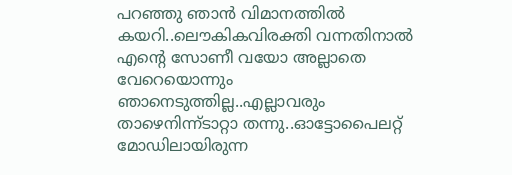പറഞ്ഞു ഞാൻ വിമാനത്തിൽ കയറി..ലൌകികവിരക്തി വന്നതിനാൽ എന്റെ സോണീ വയോ അല്ലാതെ വേറെയൊന്നും ഞാനെടുത്തില്ല..എല്ലാവരും താഴെനിന്ന്ടാറ്റാ തന്നു..ഓട്ടോപൈലറ്റ് മോഡിലായിരുന്ന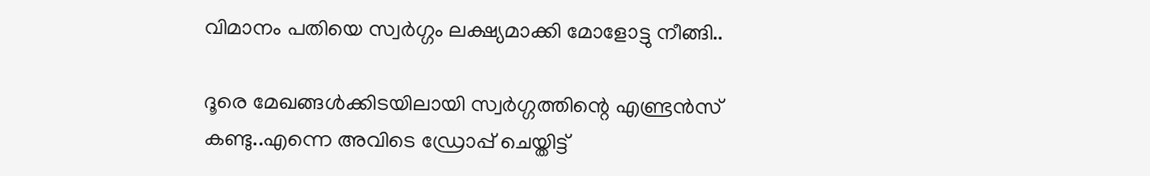വിമാനം പതിയെ സ്വർഗ്ഗം ലക്ഷ്യമാക്കി മോളോട്ടു നീങ്ങി..

ദൂരെ മേഖങ്ങൾക്കിടയിലായി സ്വർഗ്ഗത്തിന്റെ എണ്ട്രൻസ് കണ്ടു..എന്നെ അവിടെ ഡ്രോപ്പ് ചെയ്തിട്ട്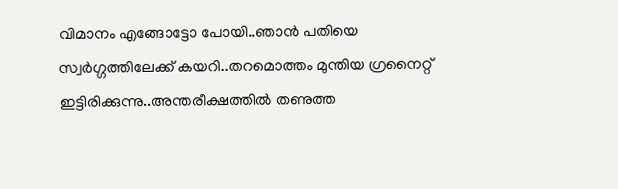വിമാനം എങ്ങോട്ടോ പോയി..ഞാൻ പതിയെ സ്വർഗ്ഗത്തിലേക്ക് കയറി..തറമൊത്തം മുന്തിയ ഗ്രനൈറ്റ് ഇട്ടിരിക്കുന്നു..അന്തരീക്ഷത്തിൽ തണുത്ത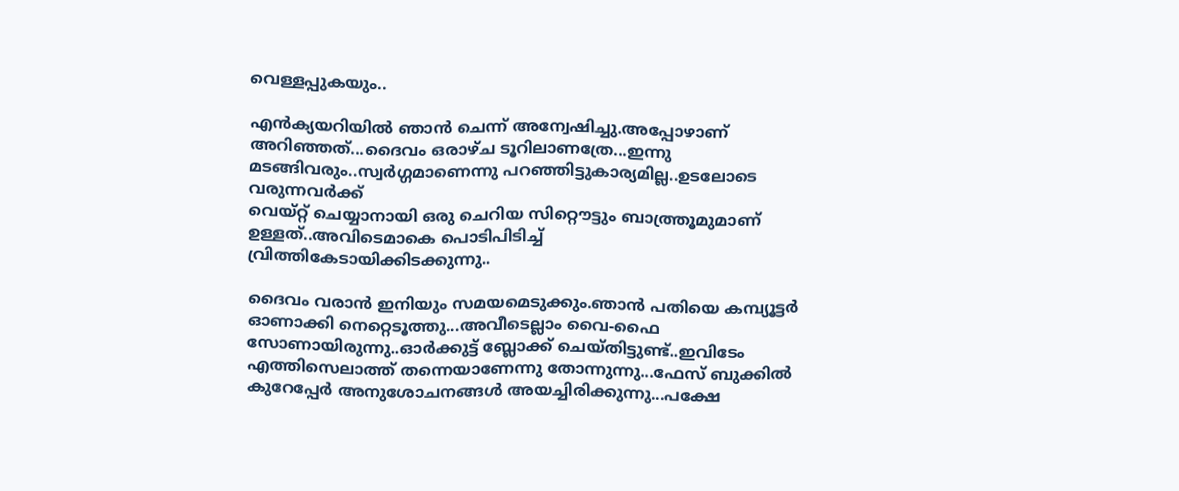വെള്ളപ്പുകയും..

എൻക്യയറിയിൽ ഞാൻ ചെന്ന് അന്വേഷിച്ചു.അപ്പോഴാണ് അറിഞ്ഞത്...ദൈവം ഒരാഴ്ച ടൂറിലാ‍ണത്രേ...ഇന്നു മടങ്ങിവരും..സ്വർഗ്ഗമാണെന്നു പറഞ്ഞിട്ടുകാര്യമില്ല..ഉടലോടെ വരുന്നവർക്ക്
വെയ്റ്റ് ചെയ്യാനായി ഒരു ചെറിയ സിറ്റൌട്ടും ബാത്ത്രൂമുമാണ് ഉള്ളത്..അവിടെമാകെ പൊടിപിടിച്ച്
വ്രിത്തികേടായിക്കിടക്കുന്നു..

ദൈവം വരാൻ ഇനിയും സമയമെടുക്കും.ഞാൻ പതിയെ കമ്പ്യൂട്ടർ ഓണാക്കി നെറ്റെടൂത്തു...അവീടെല്ലാം വൈ-ഫൈ സോണായിരുന്നു..ഓർക്കുട്ട് ബ്ലോക്ക് ചെയ്തിട്ടുണ്ട്..ഇവിടേം എത്തിസെലാത്ത് തന്നെയാണേന്നു തോന്നുന്നു...ഫേസ് ബുക്കിൽ കുറേപ്പേർ അനുശോചനങ്ങൾ അയച്ചിരിക്കുന്നു...പക്ഷേ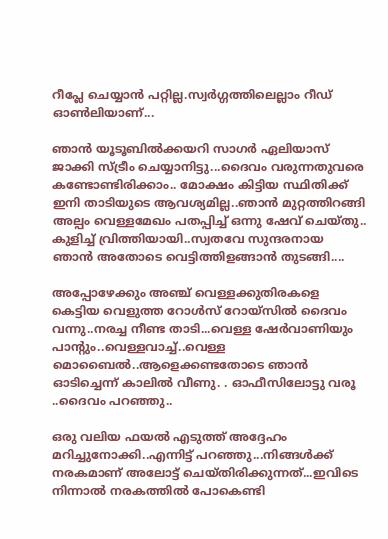റീപ്ലേ ചെയ്യാൻ പറ്റില്ല.സ്വർഗ്ഗത്തിലെല്ലാം റീഡ് ഓൺലിയാണ്...

ഞാൻ യൂടൂബിൽക്കയറി സാഗർ ഏലിയാസ് ജാക്കി സ്ട്രീം ചെയ്യാനിട്ടു...ദൈവം വരുന്നതുവരെ കണ്ടോണ്ടിരിക്കാം.. മോക്ഷം കിട്ടിയ സ്ഥിതിക്ക് ഇനി താടിയുടെ ആവശ്യമില്ല..ഞാൻ മുറ്റത്തിറങ്ങി അല്പം വെള്ളമേഖം പതപ്പിച്ച് ഒന്നു ഷേവ് ചെയ്തു.. കുളിച്ച് വ്രിത്തിയായി..സ്വതവേ സുന്ദരനായ ഞാൻ അതോടെ വെട്ടിത്തിളങ്ങാൻ തുടങ്ങി....

അപ്പോഴേക്കും അഞ്ച് വെള്ളക്കുതിരകളെ കെട്ടിയ വെളുത്ത റോൾസ് റോയ്സിൽ ദൈവം വന്നു..നരച്ച നീണ്ട താടി...വെള്ള ഷേർവാണിയും പാന്റും..വെള്ളവാച്ച്..വെള്ള മൊബൈൽ..ആളെക്കണ്ടതോടെ ഞാൻ ഓടിച്ചെന്ന് കാലിൽ വീണു. . ഓഫീസിലോട്ടു വരൂ ..ദൈവം പറഞ്ഞു..

ഒരു വലിയ ഫയൽ എടുത്ത് അദ്ദേഹം മറിച്ചുനോക്കി..എന്നിട്ട് പറഞ്ഞു...നിങ്ങൾക്ക് നരകമാണ് അലോട്ട് ചെയ്തിരിക്കുന്നത്...ഇവിടെ നിന്നാൽ നരകത്തിൽ പോകെണ്ടി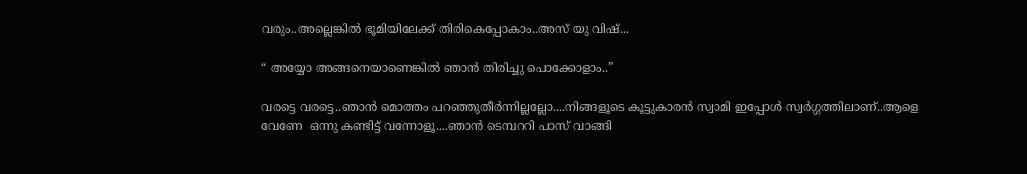വരും..അല്ലെങ്കിൽ ഭൂമിയിലേക്ക് തിരികെപ്പോകാം..അസ് യു വിഷ്...

“ അയ്യോ അങ്ങനെയാണെങ്കിൽ ഞാൻ തിരിച്ചു പൊക്കോളാം..”

വരട്ടെ വരട്ടെ..ഞാൻ മൊത്തം പറഞ്ഞുതീർന്നില്ലല്ലോ....നിങ്ങളൂടെ കൂട്ടുകാരൻ സ്വാമി ഇപ്പോൾ സ്വർഗ്ഗത്തിലാണ്..ആളെ വേണേ  ഒന്നു കണ്ടിട്ട് വന്നോളൂ....ഞാൻ ടെമ്പററി പാസ് വാങ്ങി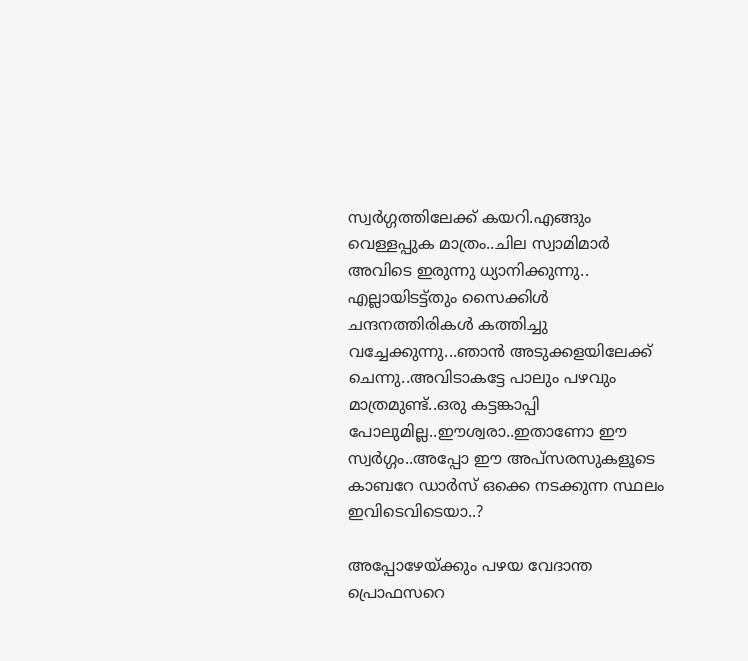സ്വർഗ്ഗത്തിലേക്ക് കയറി.എങ്ങും വെള്ളപ്പുക മാത്രം..ചില സ്വാമിമാർ അവിടെ ഇരുന്നു ധ്യാനിക്കുന്നു.. എല്ലായിടട്ട്തും സൈക്കിൾ ചന്ദനത്തിരികൾ കത്തിച്ചു വച്ചേക്കുന്നു...ഞാൻ അടുക്കളയിലേക്ക് ചെന്നു..അവിടാകട്ടേ പാലും പഴവും മാത്രമുണ്ട്..ഒരു കട്ടങ്കാപ്പി പോലുമില്ല..ഈശ്വരാ..ഇതാണോ ഈ സ്വർഗ്ഗം..അപ്പോ ഈ അപ്സരസുകളൂടെ  കാബറേ ഡാർസ് ഒക്കെ നടക്കുന്ന സ്ഥലം ഇവിടെവിടെയാ..?

അപ്പോഴേയ്ക്കും പഴയ വേദാന്ത പ്രൊഫസറെ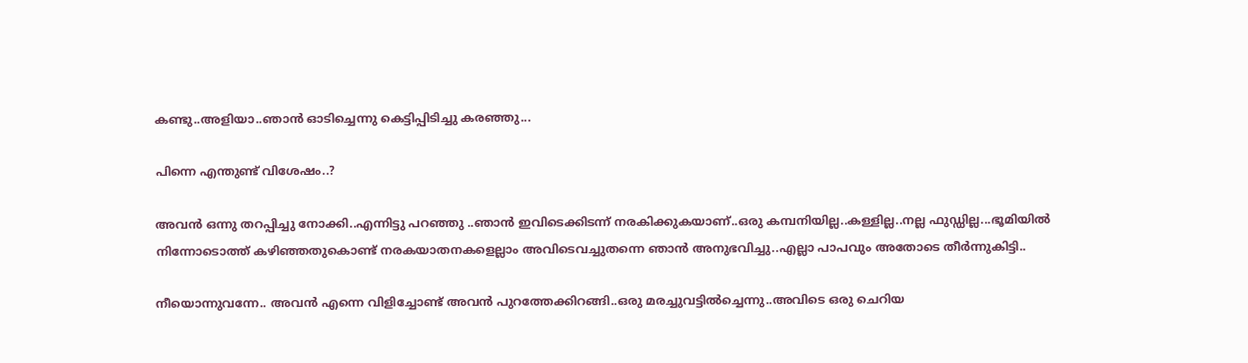കണ്ടു..അളിയാ..ഞാൻ ഓടിച്ചെന്നു കെട്ടിപ്പിടിച്ചു കരഞ്ഞു...

പിന്നെ എന്തുണ്ട് വിശേഷം..?

അവൻ ഒന്നു തറപ്പിച്ചു നോക്കി..എന്നിട്ടു പറഞ്ഞു ..ഞാൻ ഇവിടെക്കിടന്ന് നരകിക്കുകയാണ്..ഒരു കമ്പനിയില്ല..കള്ളില്ല..നല്ല ഫുഡ്ഡില്ല...ഭൂമിയിൽ നിന്നോടൊത്ത് കഴിഞ്ഞതുകൊണ്ട് നരകയാതനകളെല്ലാം അവിടെവച്ചുതന്നെ ഞാൻ അനുഭവിച്ചു..എല്ലാ പാപവും അതോടെ തീർന്നുകിട്ടി..

നീയൊന്നുവന്നേ.. അവൻ എന്നെ വിളിച്ചോണ്ട് അവൻ പുറത്തേക്കിറങ്ങി..ഒരു മരച്ചുവട്ടിൽച്ചെന്നു..അവിടെ ഒരു ചെറിയ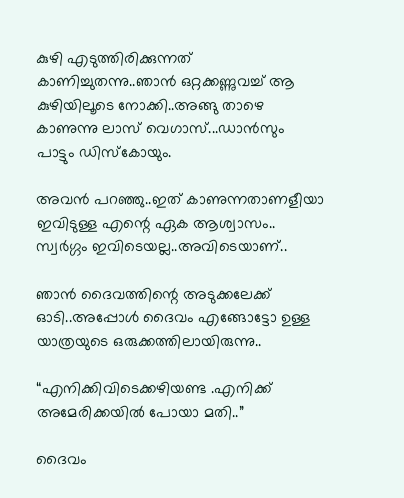കുഴി എടുത്തിരിക്കുന്നത് കാണിച്ചുതന്നു..ഞാൻ ഒറ്റക്കണ്ണുവച്ച് ആ കുഴിയിലൂടെ നോക്കി..അങ്ങു താഴെ കാണുന്നു ലാസ് വെഗാസ്...ഡാൻസും പാട്ടും ഡിസ്കോയും.

അവൻ പറഞ്ഞു..ഇത് കാണുന്നതാണളീയാ ഇവിടുള്ള എന്റെ ഏക ആശ്വാസം.. സ്വർഗ്ഗം ഇവിടെയല്ല..അവിടെയാണ്..

ഞാൻ ദൈവത്തിന്റെ അടുക്കലേക്ക് ഓടി..അപ്പോൾ ദൈവം എങ്ങോട്ടോ ഉള്ള യാത്രയുടെ ഒരുക്കത്തിലായിരുന്നു..

“എനിക്കിവിടെക്കഴിയണ്ട .എനിക്ക് അമേരിക്കയിൽ പോയാ മതി..”

ദൈവം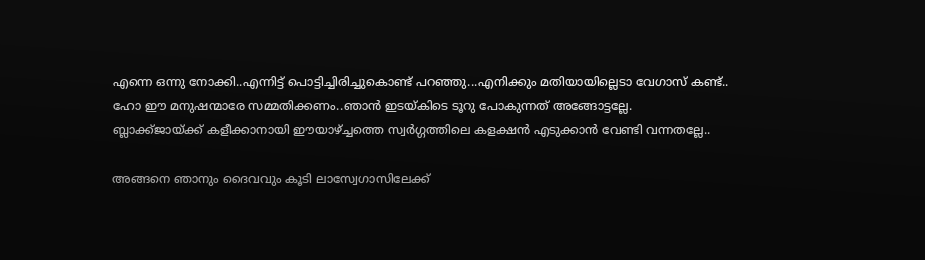എന്നെ ഒന്നു നോക്കി..എന്നിട്ട് പൊട്ടിച്ചിരിച്ചുകൊണ്ട് പറഞ്ഞു...എനിക്കും മതിയായില്ലെടാ വേഗാസ് കണ്ട്..
ഹോ ഈ മനുഷന്മാരേ സമ്മതിക്കണം..ഞാൻ ഇടയ്കിടെ ടൂറു പോകുന്നത് അങ്ങോട്ടല്ലേ.
ബ്ലാക്ക്ജായ്ക്ക് കളീക്കാനായി ഈയാഴ്ച്ചത്തെ സ്വർഗ്ഗത്തിലെ കളക്ഷൻ എടുക്കാൻ വേണ്ടി വന്നതല്ലേ..

അങ്ങനെ ഞാനും ദൈവവും കൂടി ലാസ്വേഗാസിലേക്ക്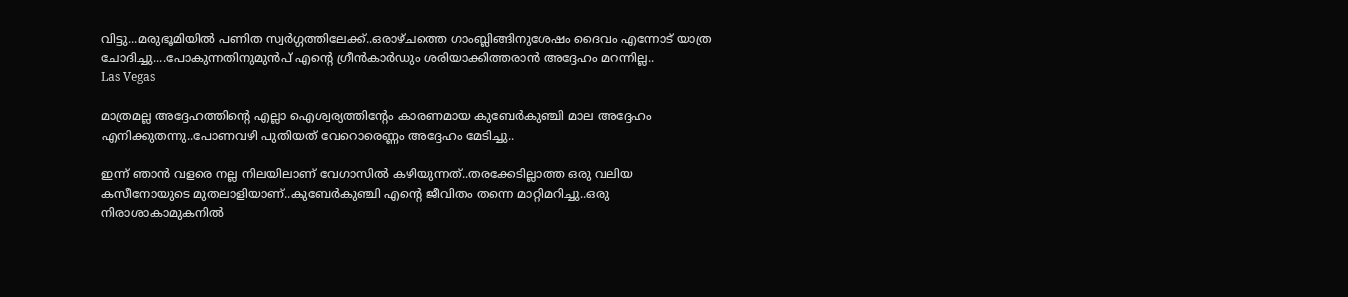വിട്ടു...മരുഭൂമിയിൽ പണിത സ്വർഗ്ഗത്തിലേക്ക്..ഒരാഴ്ചത്തെ ഗാംബ്ലിങ്ങിനുശേഷം ദൈവം എന്നോട് യാത്ര ചോദിച്ചു....പോകുന്നതിനുമുൻപ് എന്റെ ഗ്രീൻകാർഡും ശരിയാക്കിത്തരാൻ അദ്ദേഹം മറന്നില്ല..
Las Vegas

മാത്രമല്ല അദ്ദേഹത്തിന്റെ എല്ലാ ഐശ്വര്യത്തിന്റേം കാരണമായ കുബേർകുഞ്ചി മാല അദ്ദേഹം എനിക്കുതന്നു..പോണവഴി പുതിയത് വേറൊരെണ്ണം അദ്ദേഹം മേടിച്ചു..

ഇന്ന് ഞാൻ വളരെ നല്ല നിലയിലാണ് വേഗാസിൽ കഴിയുന്നത്..തരക്കേടില്ലാത്ത ഒരു വലിയ കസീനോയുടെ മുതലാളിയാണ്..കുബേർകുഞ്ചി എന്റെ ജീവിതം തന്നെ മാറ്റിമറിച്ചു..ഒരു നിരാശാകാമുകനിൽ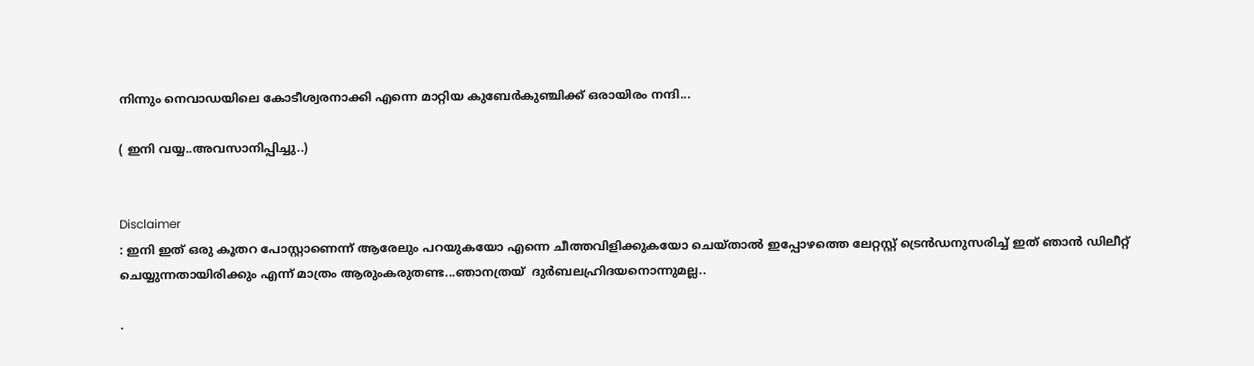നിന്നും നെവാഡയിലെ കോടീശ്വരനാക്കി എന്നെ മാറ്റിയ കുബേർകുഞ്ചിക്ക് ഒരായിരം നന്ദി...

( ഇനി വയ്യ..അവസാനിപ്പിച്ചു..)


Disclaimer
: ഇനി ഇത് ഒരു കൂതറ പോസ്റ്റാണെന്ന് ആരേലും പറയുകയോ എന്നെ ചീത്തവിളിക്കുകയോ ചെയ്താൽ ഇപ്പോഴത്തെ ലേറ്റസ്റ്റ് ട്രെൻഡനുസരിച്ച് ഇത് ഞാൻ ഡിലീറ്റ് ചെയ്യുന്നതായിരിക്കും എന്ന് മാത്രം ആരുംകരുതണ്ട...ഞാനത്രയ്  ദുർബലഹ്രിദയനൊന്നുമല്ല..

.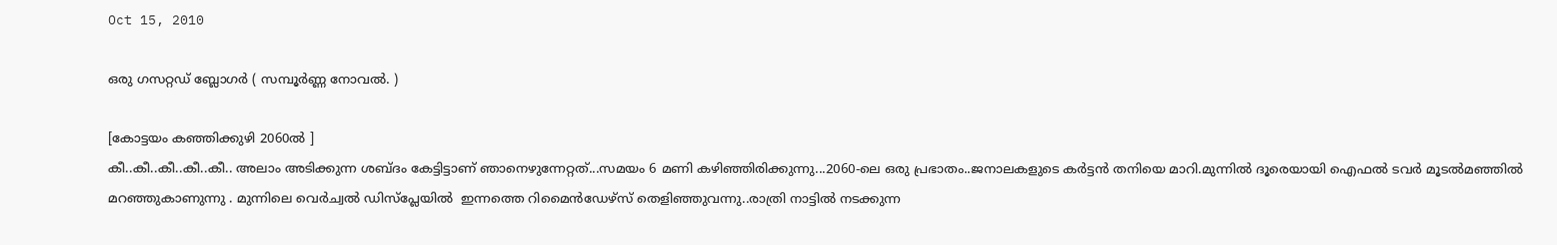Oct 15, 2010

ഒരു ഗസറ്റഡ് ബ്ലോഗർ ( സമ്പൂർണ്ണ നോവൽ. )

[കോട്ടയം കഞ്ഞിക്കുഴി 2060ൽ ]
കീ..കീ..കീ..കീ..കീ.. അലാം അടിക്കുന്ന ശബ്ദം കേട്ടിട്ടാണ് ഞാനെഴുന്നേറ്റത്...സമയം 6 മണി കഴിഞ്ഞിരിക്കുന്നു...2060-ലെ ഒരു പ്രഭാതം..ജനാലകളുടെ കർട്ടൻ തനിയെ മാറി.മുന്നിൽ ദൂരെയായി ഐഫൽ ടവർ മൂടൽമഞ്ഞിൽ മറഞ്ഞുകാണുന്നു . മുന്നിലെ വെർച്വൽ ഡിസ്പ്ലേയിൽ  ഇന്നത്തെ റിമൈൻഡേഴ്സ് തെളിഞ്ഞുവന്നു..രാത്രി നാട്ടിൽ നടക്കുന്ന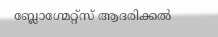ബ്ലോഗ്മേറ്റ്സ് ആദരിക്കൽ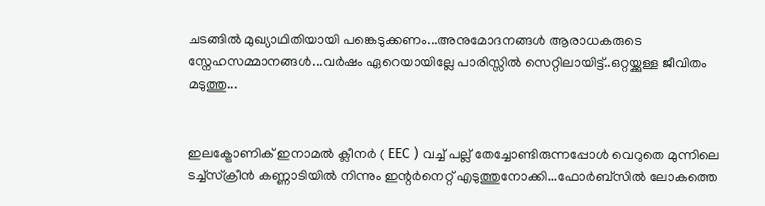ചടങ്ങിൽ മുഖ്യാഥിതിയായി പങ്കെടുക്കണം...അനുമോദനങ്ങൾ ആരാധകരുടെ സ്നേഹസമ്മാനങ്ങൾ...വർഷം ഏറെയായില്ലേ പാരിസ്സിൽ സെറ്റിലായിട്ട്..ഒറ്റയ്ക്കുള്ള ജീവിതം മടുത്തു...


ഇലക്ട്രോണിക് ഇനാമൽ ക്ലീനർ ( EEC ) വച്ച് പല്ല് തേച്ചോണ്ടിരുന്നപ്പോൾ വെറുതെ മുന്നിലെ ടച്ച്സ്ക്രീൻ കണ്ണാടിയിൽ നിന്നും ഇന്റർനെറ്റ് എടുത്തുനോക്കി...ഫോർബ്സിൽ ലോകത്തെ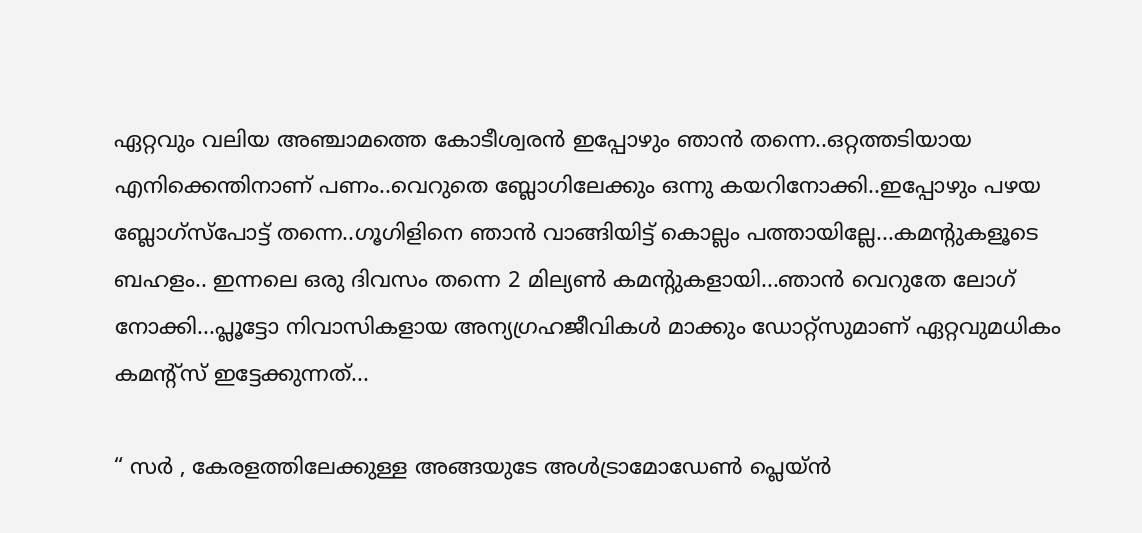ഏറ്റവും വലിയ അഞ്ചാമത്തെ കോടീശ്വരൻ ഇപ്പോഴും ഞാൻ തന്നെ..ഒറ്റത്തടിയായ എനിക്കെന്തിനാണ് പണം..വെറുതെ ബ്ലോഗിലേക്കും ഒന്നു കയറിനോക്കി..ഇപ്പോഴും പഴയ ബ്ലോഗ്സ്പോട്ട് തന്നെ..ഗൂഗിളിനെ ഞാൻ വാങ്ങിയിട്ട് കൊല്ലം പത്തായില്ലേ...കമന്റുകളൂടെ ബഹളം.. ഇന്നലെ ഒരു ദിവസം തന്നെ 2 മില്യൺ കമന്റുകളായി...ഞാൻ വെറുതേ ലോഗ് നോക്കി...പ്ലൂട്ടോ നിവാസികളായ അന്യഗ്രഹജീവികൾ മാക്കും ഡോറ്റ്സുമാണ് ഏറ്റവുമധികം കമന്റ്സ് ഇട്ടേക്കുന്നത്...

“ സർ , കേരളത്തിലേക്കുള്ള അങ്ങയുടേ അൾട്രാമോഡേൺ പ്ലെയ്ൻ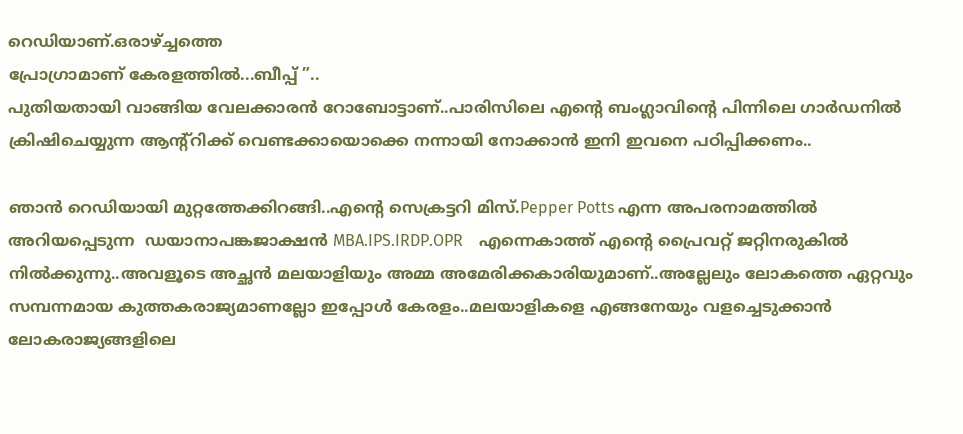റെഡിയാണ്.ഒരാഴ്ച്ചത്തെ
പ്രോഗ്രാമാണ് കേരളത്തിൽ...ബീപ്പ് ”..
പുതിയതായി വാങ്ങിയ വേലക്കാരൻ റോബോട്ടാണ്..പാരിസിലെ എന്റെ ബംഗ്ലാവിന്റെ പിന്നിലെ ഗാർഡനിൽ ക്രിഷിചെയ്യുന്ന ആന്റ്റിക്ക് വെണ്ടക്കായൊക്കെ നന്നായി നോക്കാൻ ഇനി ഇവനെ പഠിപ്പിക്കണം..

ഞാൻ റെഡിയായി മുറ്റത്തേക്കിറങ്ങി..എന്റെ സെക്രട്ടറി മിസ്.Pepper Potts എന്ന അപരനാമത്തിൽ അറിയപ്പെടുന്ന  ഡയാനാപങ്കജാക്ഷൻ MBA.IPS.IRDP.OPR    എന്നെകാത്ത് എന്റെ പ്രൈവറ്റ് ജറ്റിനരുകിൽ നിൽക്കുന്നു..അവളൂടെ അച്ഛൻ മലയാളിയും അമ്മ അമേരിക്കകാരിയുമാണ്..അല്ലേലും ലോകത്തെ ഏറ്റവും സമ്പന്നമായ കുത്തകരാജ്യമാണല്ലോ ഇപ്പോൾ കേരളം..മലയാളികളെ എങ്ങനേയും വളച്ചെടുക്കാൻ ലോകരാജ്യങ്ങളിലെ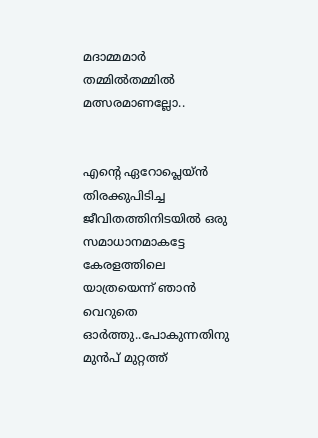മദാമ്മമാർ തമ്മിൽതമ്മിൽ മത്സരമാണല്ലോ..


എന്റെ ഏറോപ്ലെയ്ൻ
തിരക്കുപിടിച്ച ജീവിതത്തിനിടയിൽ ഒരു സമാധാനമാകട്ടേ കേരളത്തിലെ യാത്രയെന്ന് ഞാൻ വെറുതെ ഓർത്തു..പോകുന്നതിനു മുൻപ് മുറ്റത്ത്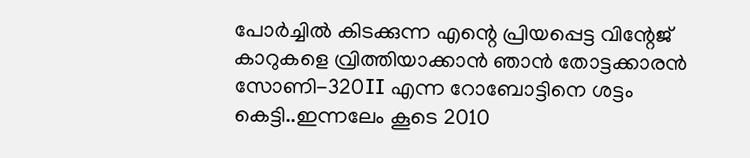പോർച്ചിൽ കിടക്കുന്ന എന്റെ പ്രിയപ്പെട്ട വിന്റേജ് കാറുകളെ വ്രിത്തിയാക്കാൻ ഞാൻ തോട്ടക്കാരൻ സോണി-320II എന്ന റോബോട്ടിനെ ശട്ടം കെട്ടി..ഇന്നലേം കൂടെ 2010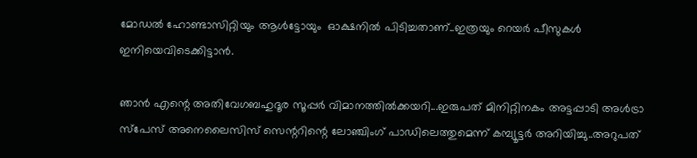മോഡൽ ഹോണ്ടാസിറ്റിയും ആൾട്ടോയും  ഓക്ഷനിൽ പിടിച്ചതാണ്..ഇത്രയും റെയർ പീസുകൾ ഇനിയെവിടെക്കിട്ടാൻ.

ഞാൻ എന്റെ അതിവേഗബഹുദൂര സൂപ്പർ വിമാനത്തിൽക്കയറി...ഇരുപത് മിനിറ്റിനകം അട്ടപ്പാടി അൾട്രാ സ്പേസ് അനെലൈസിസ് സെന്ററിന്റെ ലോഞ്ചിംഗ് പാഡിലെത്തുമെന്ന് കമ്പ്യൂട്ടർ അറിയിച്ചു..അറുപത്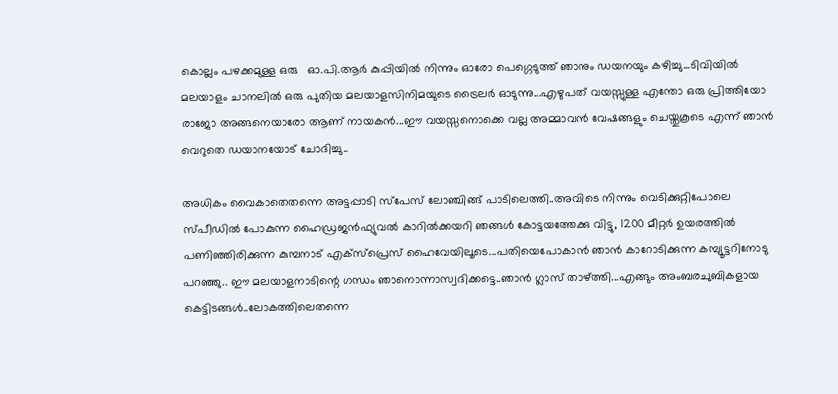കൊല്ലം പഴക്കമുള്ള ഒരു   ഓ.പി.ആർ കുപ്പിയിൽ നിന്നും ഓരോ പെഗ്ഗെടുത്ത് ഞാനും ഡയനയും കഴിച്ചു...ടിവിയിൽ  മലയാളം ചാനലിൽ ഒരു പുതിയ മലയാളസിനിമയുടെ ട്രൈലർ ഓടുന്നു...എഴുപത് വയസ്സുള്ള എന്തോ ഒരു പ്രിത്തിയോ രാജോ അങ്ങനെയാരോ ആണ് നായകൻ...ഈ വയസ്സനൊക്കെ വല്ല അമ്മാവൻ വേഷങ്ങളും ചെയ്തുകൂടെ എന്ന് ഞാൻ വെറുതെ ഡയാനയോട് ചോദിച്ചു..

അധികം വൈകാതെതന്നെ അട്ടപ്പാടി സ്പേസ് ലോഞ്ചിങ്ങ് പാടിലെത്തി..അവിടെ നിന്നും വെടിക്കുറ്റിപോലെ സ്പീഡിൽ പോകുന്ന ഹൈഡ്രജൻഫ്യുവൽ കാറിൽക്കയറി ഞങ്ങൾ കോട്ടയത്തേക്കു വിട്ടു, 1200 മീറ്റർ ഉയരത്തിൽ പണിഞ്ഞിരിക്കുന്ന കുമ്പനാട് എക്സ്പ്രെസ് ഹൈവേയിലൂടെ...പതിയെപോകാൻ ഞാൻ കാറോടിക്കുന്ന കമ്പ്യൂട്ടറിനോടു പറഞ്ഞു.. ഈ മലയാളനാടിന്റെ ഗന്ധം ഞാനൊന്നാസ്വദിക്കട്ടെ..ഞാൻ ഗ്ലാസ് താഴ്ത്തി...എങ്ങും അംബരചുബികളായ കെട്ടിടങ്ങൾ..ലോകത്തിലെതന്നെ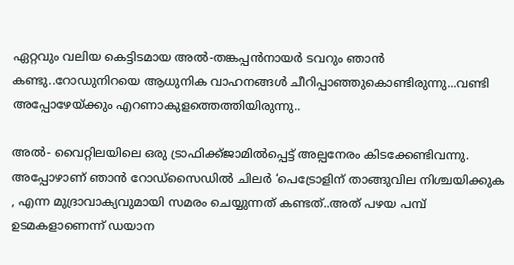ഏറ്റവും വലിയ കെട്ടിടമായ അൽ-തങ്കപ്പൻനായർ ടവറും ഞാൻ കണ്ടു..റോഡുനിറയെ ആധുനിക വാഹനങ്ങൾ ചീറിപ്പാഞ്ഞുകൊണ്ടിരുന്നു...വണ്ടി അപ്പോഴേയ്ക്കും എറണാകുളത്തെത്തിയിരുന്നു..

അൽ- വൈറ്റിലയിലെ ഒരു ട്രാഫിക്ക്ജാമിൽ‌പ്പെട്ട് അല്പനേരം കിടക്കേണ്ടിവന്നു.
അപ്പോഴാണ് ഞാൻ റോഡ്സൈഡിൽ ചിലർ ‘പെട്രോളിന് താങ്ങുവില നിശ്ചയിക്കുക , എന്ന മുദ്രാവാക്യവുമായി സമരം ചെയ്യുന്നത് കണ്ടത്..അത് പഴയ പമ്പ് ഉടമകളാണെന്ന് ഡയാന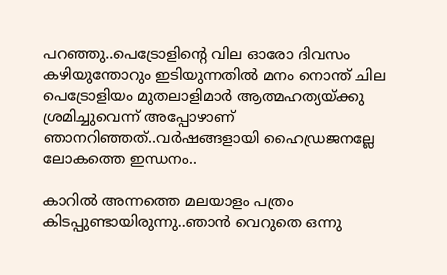പറഞ്ഞു..പെട്രോളിന്റെ വില ഓരോ ദിവസം കഴിയുന്തോറും ഇടിയുന്നതിൽ മനം നൊന്ത് ചില പെട്രോളിയം മുതലാളിമാർ ആത്മഹത്യയ്ക്കു ശ്രമിച്ചുവെന്ന് അപ്പോഴാണ് ഞാനറിഞ്ഞത്..വർഷങ്ങളായി ഹൈഡ്രജനല്ലേ ലോകത്തെ ഇന്ധനം..

കാറിൽ അന്നത്തെ മലയാളം പത്രം കിടപ്പുണ്ടായിരുന്നു..ഞാൻ വെറുതെ ഒന്നു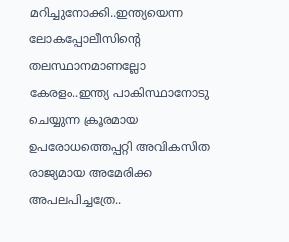മറിച്ചുനോക്കി..ഇന്ത്യയെന്ന ലോകപ്പോലീസിന്റെ തലസ്ഥാനമാണല്ലോ കേരളം..ഇന്ത്യ പാകിസ്ഥാനോടു ചെയ്യുന്ന ക്രൂരമായ ഉപരോധത്തെപ്പറ്റി അവികസിത രാജ്യമായ അമേരിക്ക അപലപിച്ചത്രേ..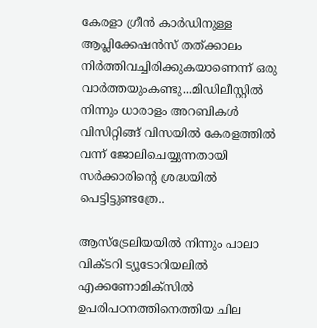കേരളാ ഗ്രീൻ കാർഡിനുള്ള ആപ്ലിക്കേഷൻസ് തത്ക്കാലം നിർത്തിവച്ചിരിക്കുകയാണെന്ന് ഒരു വാർത്തയുംകണ്ടു...മിഡിലീസ്റ്റിൽ നിന്നും ധാരാളം അറബികൾ വിസിറ്റിങ്ങ് വിസയിൽ കേരളത്തിൽ വന്ന് ജോലിചെയ്യുന്നതായി സർക്കാരിന്റെ ശ്രദ്ധയിൽ പെട്ടിട്ടുണ്ടത്രേ..

ആസ്ട്രേലിയയിൽ നിന്നും പാലാ വിക്ടറി ട്യൂടോറിയലിൽ എക്കണോമിക്സിൽ  ഉപരിപഠനത്തിനെത്തിയ ചില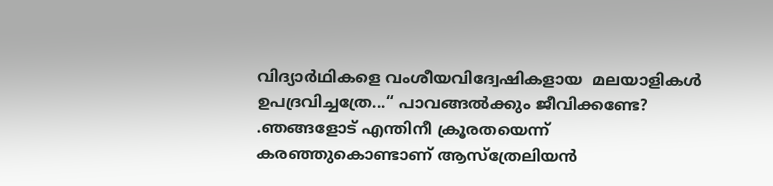വിദ്യാർഥികളെ വംശീയവിദ്വേഷികളായ  മലയാളികൾ ഉപദ്രവിച്ചത്രേ...“ പാവങ്ങൽക്കും ജീവിക്കണ്ടേ? .ഞങ്ങളോട് എന്തിനീ ക്രൂരതയെന്ന് കരഞ്ഞുകൊണ്ടാണ് ആസ്ത്രേലിയൻ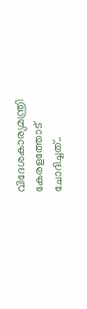വിദേശകാര്യമന്ത്രി കേരളത്തോട് ചോദിച്ചത്..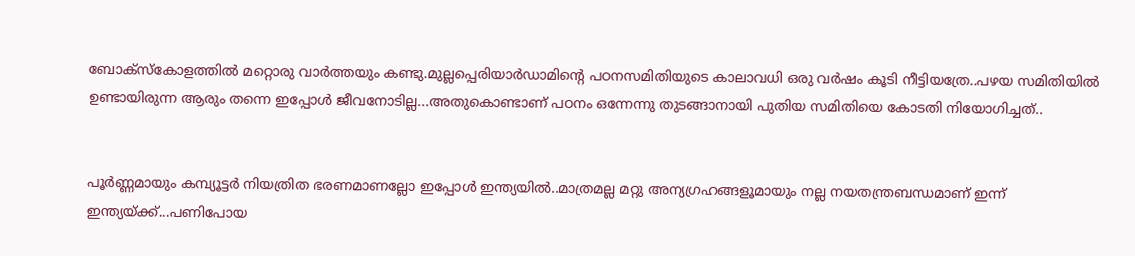ബോക്സ്കോളത്തിൽ മറ്റൊരു വാർത്തയും കണ്ടു.മുല്ലപ്പെരിയാർഡാമിന്റെ പഠനസമിതിയുടെ കാലാവധി ഒരു വർഷം കൂടി നീട്ടിയത്രേ..പഴയ സമിതിയിൽ ഉണ്ടായിരുന്ന ആരും തന്നെ ഇപ്പോൾ ജീവനോടില്ല...അതുകൊണ്ടാണ് പഠനം ഒന്നേന്നു തുടങ്ങാനായി പുതിയ സമിതിയെ കോടതി നിയോഗിച്ചത്..


പൂർണ്ണമായും കമ്പ്യൂട്ടർ നിയത്രിത ഭരണമാണല്ലോ ഇപ്പോൾ ഇന്ത്യയിൽ..മാത്രമല്ല മറ്റു അന്യഗ്രഹങ്ങളൂമാ‍യും നല്ല നയതന്ത്രബന്ധമാണ് ഇന്ന് ഇന്ത്യയ്ക്ക്...പണിപോയ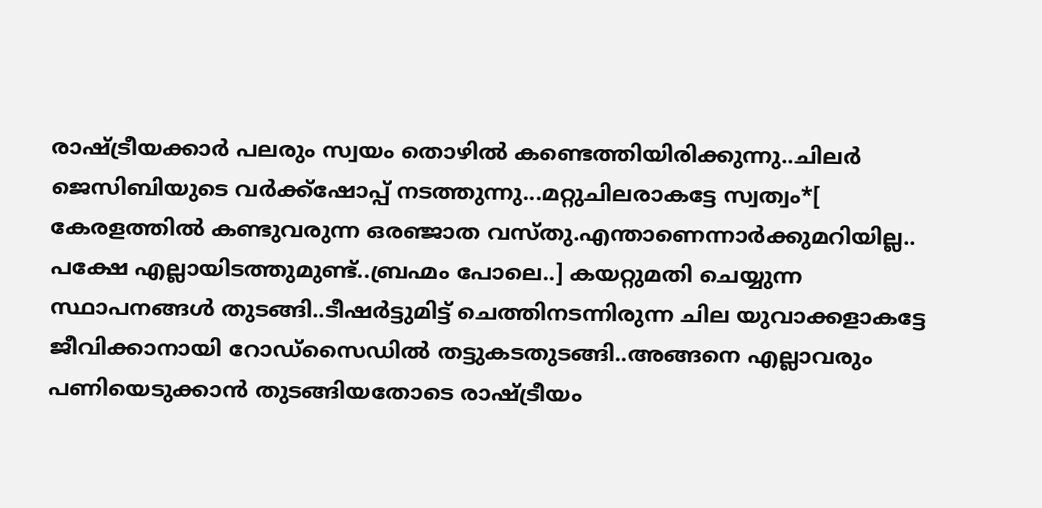രാഷ്ട്രീയക്കാർ പലരും സ്വയം തൊഴിൽ കണ്ടെത്തിയിരിക്കുന്നു..ചിലർ ജെസിബിയുടെ വർക്ക്ഷോപ്പ് നടത്തുന്നു...മറ്റുചിലരാകട്ടേ സ്വത്വം*[ കേരളത്തിൽ കണ്ടുവരുന്ന ഒരഞ്ജാത വസ്തു.എന്താണെന്നാർക്കുമറിയില്ല.. പക്ഷേ എല്ലായിടത്തുമുണ്ട്..ബ്രഹ്മം പോലെ..] കയറ്റുമതി ചെയ്യുന്ന സ്ഥാപനങ്ങൾ തുടങ്ങി..ടീഷർട്ടുമിട്ട് ചെത്തിനടന്നിരുന്ന ചില യുവാക്കളാകട്ടേ ജീവിക്കാനായി റോഡ്സൈഡിൽ തട്ടുകടതുടങ്ങി..അങ്ങനെ എല്ലാവരും പണിയെടുക്കാൻ തുടങ്ങിയതോടെ രാഷ്ട്രീയം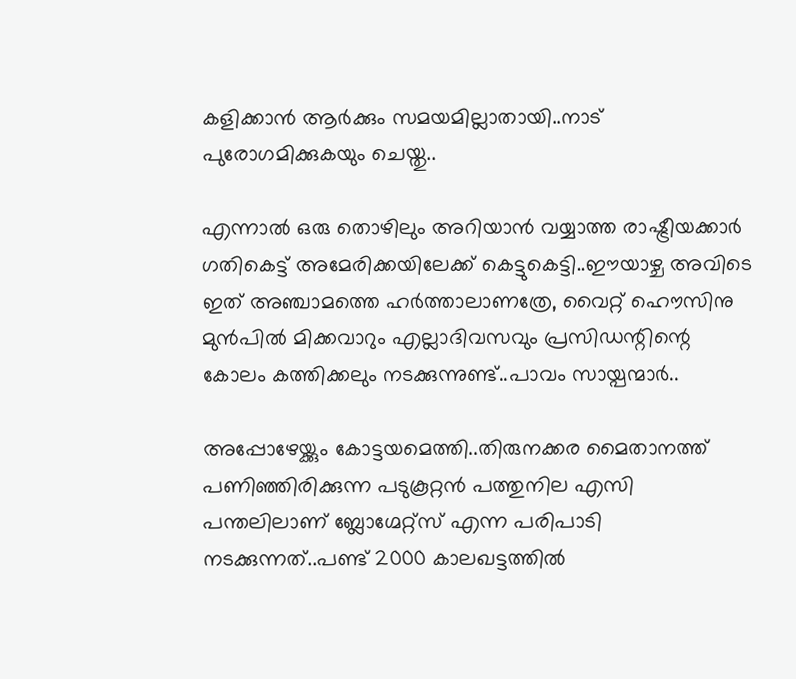കളിക്കാൻ ആർക്കും സമയമില്ലാതായി..നാട് പുരോഗമിക്കുകയും ചെയ്തു..

എന്നാൽ ഒരു തൊഴിലും അറിയാൻ വയ്യാത്ത രാഷ്ട്രീയക്കാർ ഗതികെട്ട് അമേരിക്കയിലേക്ക് കെട്ടുകെട്ടി..ഈയാഴ്ച അവിടെ ഇത് അഞ്ചാമത്തെ ഹർത്താലാണത്രേ, വൈറ്റ് ഹൌസിനു മുൻപിൽ മിക്കവാറും എല്ലാദിവസവും പ്രസിഡന്റിന്റെ കോലം കത്തിക്കലും നടക്കുന്നുണ്ട്..പാവം സായ്പന്മാർ..

അപ്പോഴേയ്ക്കും കോട്ടയമെത്തി..തിരുനക്കര മൈതാനത്ത് പണിഞ്ഞിരിക്കുന്ന പടുകൂറ്റൻ പത്തുനില എസി പന്തലിലാണ് ബ്ലോഗ്മേറ്റ്സ് എന്ന പരിപാടി നടക്കുന്നത്..പണ്ട് 2000 കാലഖട്ടത്തിൽ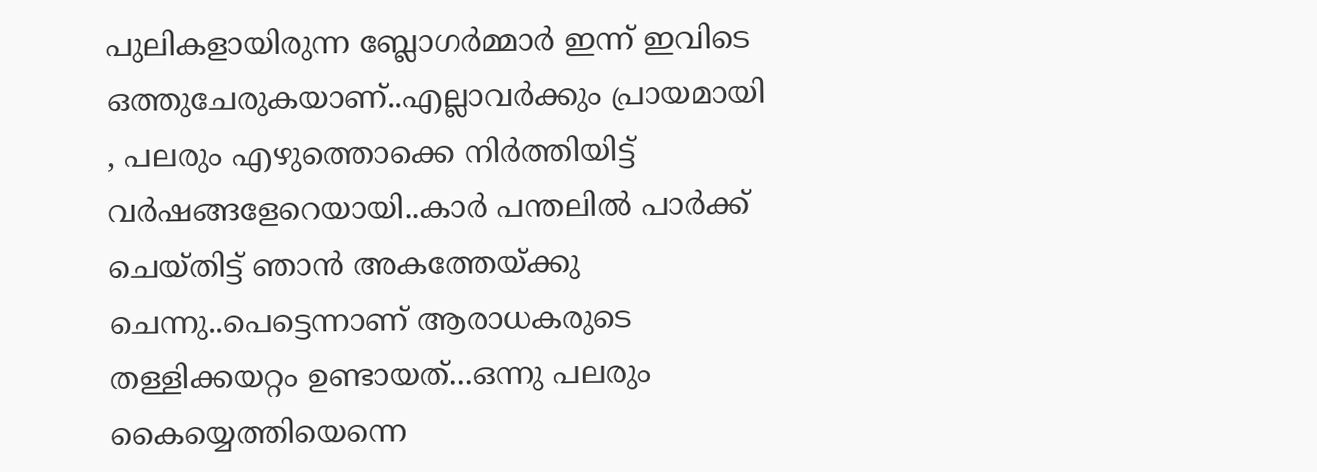പുലികളായിരുന്ന ബ്ലോഗർമ്മാർ ഇന്ന് ഇവിടെ ഒത്തുചേരുകയാണ്..എല്ലാവർക്കും പ്രായമായി , പലരും എഴുത്തൊക്കെ നിർത്തിയിട്ട് വർഷങ്ങളേറെയായി..കാർ പന്തലിൽ പാർക്ക് ചെയ്തിട്ട് ഞാൻ അകത്തേയ്ക്കു ചെന്നു..പെട്ടെന്നാണ് ആരാധകരുടെ തള്ളിക്കയറ്റം ഉണ്ടായത്...ഒന്നു പലരും കൈയ്യെത്തിയെന്നെ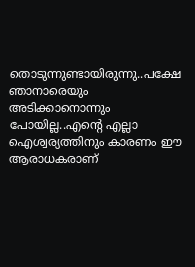തൊടുന്നുണ്ടായിരുന്നു..പക്ഷേ ഞാനാരെയും അടിക്കാനൊന്നും പോയില്ല..എന്റെ എല്ലാ ഐശ്വര്യത്തിനും കാരണം ഈ ആരാധകരാണ്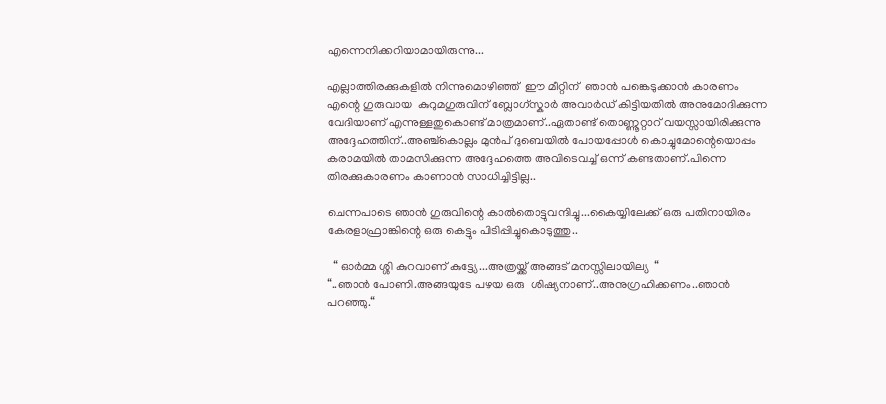എന്നെനിക്കറിയാമായിരുന്നു...

എല്ലാത്തിരക്കുകളിൽ നിന്നുമൊഴിഞ്ഞ്  ഈ മീറ്റിന്  ഞാൻ പങ്കെടുക്കാൻ കാരണം എന്റെ ഗുരുവായ  കുറുമഗുരുവിന് ബ്ലോഗ്സ്കാർ അവാർഡ് കിട്ടിയതിൽ അനുമോദിക്കുന്ന വേദിയാണ് എന്നുള്ളതുകൊണ്ട് മാത്രമാണ്..ഏതാണ്ട് തൊണ്ണൂറ്റാറ് വയസ്സായിരിക്കുന്നു അദ്ദേഹത്തിന്..അഞ്ച്കൊല്ലം മുൻപ് ദുബെയിൽ പോയപ്പോൾ കൊച്ചുമോന്റെയൊപ്പം കരാമയിൽ താമസിക്കുന്ന അദ്ദേഹത്തെ അവിടെവച്ച് ഒന്ന് കണ്ടതാണ്.പിന്നെ തിരക്കുകാരണം കാണാൻ സാധിച്ചിട്ടില്ല..

ചെന്നപാടെ ഞാൻ ഗുരുവിന്റെ കാൽതൊട്ടുവന്ദിച്ചു...കൈയ്യിലേക്ക് ഒരു പതിനായിരം കേരളാഫ്രാങ്കിന്റെ ഒരു കെട്ടും പിടിപ്പിച്ചുകൊടുത്തു..

  “ ഓർമ്മ ശ്ശി കുറവാണ് കുട്ട്യേ...അത്രയ്ക്ക് അങ്ങട് മനസ്സിലായില്യ  “
“..ഞാൻ പോണി.അങ്ങയുടേ പഴയ ഒരു  ശിഷ്യനാണ്..അനുഗ്രഹിക്കണം..ഞാൻ പറഞ്ഞു.“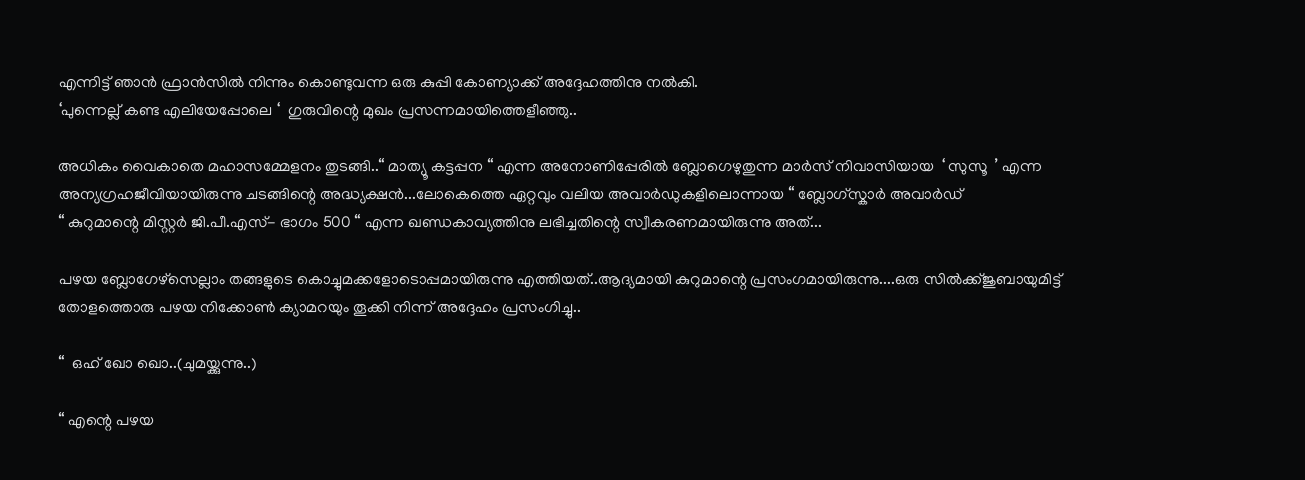എന്നിട്ട് ഞാൻ ഫ്രാൻസിൽ നിന്നും കൊണ്ടുവന്ന ഒരു കുപ്പി കോണ്യാക്ക് അദ്ദേഹത്തിനു നൽകി.
‘പുന്നെല്ല് കണ്ട എലിയേപ്പോലെ ‘  ഗുരുവിന്റെ മുഖം പ്രസന്നമായിത്തെളീഞ്ഞു..

അധികം വൈകാതെ മഹാസമ്മേളനം തുടങ്ങി..“ മാത്യൂ കട്ടപ്പന “ എന്ന അനോണിപ്പേരിൽ ബ്ലോഗെഴുതുന്ന മാർസ് നിവാസിയായ  ‘ സുസൂ  ’ എന്ന അന്യഗ്രഹജീവിയായിരുന്നു ചടങ്ങിന്റെ അദ്ധ്യക്ഷൻ...ലോകെത്തെ ഏറ്റവും വലിയ അവാർഡുകളിലൊന്നായ “ ബ്ലോഗ്സ്കാർ അവാർഡ്
“ കുറുമാന്റെ മിസ്റ്റർ ജി.പീ.എസ്- ഭാഗം 500 “ എന്ന ഖണ്ഡകാവ്യത്തിനു ലഭിച്ചതിന്റെ സ്വീകരണമായിരുന്നു അത്...

പഴയ ബ്ലോഗേഴ്സെല്ലാം തങ്ങളുടെ കൊച്ചുമക്കളോടൊപ്പമായിരുന്നു എത്തിയത്..ആദ്യമായി കുറുമാന്റെ പ്രസംഗമായിരുന്നു....ഒരു സിൽക്ക്ജുബായുമിട്ട് തോളത്തൊരു പഴയ നിക്കോൺ ക്യാമറയും തൂക്കി നിന്ന് അദ്ദേഹം പ്രസംഗിച്ചു..

“  ഒഹ് ഖോ ഖൊ..(ചുമയ്ക്കുന്നു..)

“ എന്റെ പഴയ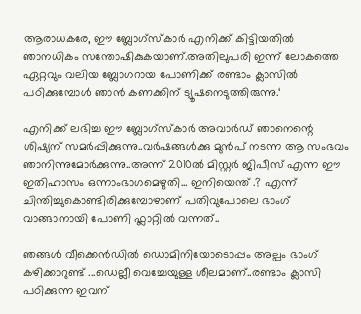ആരാധകരേ, ഈ ബ്ലോഗ്സ്കാർ എനിക്ക് കിട്ടിയതിൽ ഞാനധികം സന്തോഷികുകയാണ്.അതിലുപരി ഇന്ന് ലോകത്തെ ഏറ്റവും വലിയ ബ്ലോഗറായ പോണിക്ക് രണ്ടാം ക്ലാസിൽ പഠിക്കുമ്പോൾ ഞാൻ കണക്കിന് ട്യൂഷനെടുത്തിരുന്നു.‘

എനിക്ക് ലഭിച്ച ഈ ബ്ലോഗ്സ്കാർ അവാർഡ് ഞാനെന്റെ ശിഷ്യന് സമർപ്പിക്കുന്നു..വർഷങ്ങൾക്കു മുൻപ് നടന്ന ആ സംഭവം ഞാനിന്നുമോർക്കുന്നു..അന്ന് 2010ൽ മിസ്റ്റർ ജിപീസ് എന്ന ഈ ഇതിഹാസം ഒന്നാംഭാഗമെഴുതി... ഇനിയെന്ത് .? എന്ന് ചിന്തിച്ചുകൊണ്ടിരിക്കുമ്പോഴാണ് പതിവുപോലെ ഭാംഗ് വാങ്ങാനായി പോണി ഫ്ലാറ്റിൽ വന്നത്..

ഞങ്ങൾ വീക്കെൻഡിൽ ഡൊമിനിയോടൊപ്പം അല്പം ഭാംഗ് കഴിക്കാറുണ്ട് ...ഡെല്ലീ വെച്ചേയുള്ള ശീലമാണ്..രണ്ടാം ക്ലാസി പഠിക്കുന്ന ഇവന്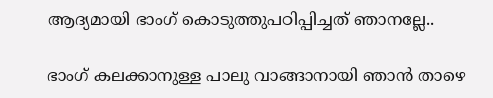ആദ്യമായി ഭാംഗ് കൊടുത്തുപഠിപ്പിച്ചത് ഞാനല്ലേ..

ഭാംഗ് കലക്കാനുള്ള പാലു വാങ്ങാനായി ഞാൻ താഴെ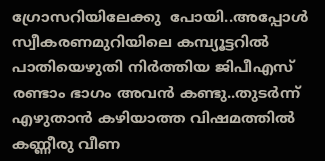ഗ്രോസറിയിലേക്കു  പോയി..അപ്പോൾ സ്വീകരണമുറിയിലെ കമ്പ്യൂട്ടറിൽ പാതിയെഴുതി നിർത്തിയ ജിപീഎസ് രണ്ടാം ഭാഗം അവൻ കണ്ടു..തുടർന്ന് എഴുതാൻ കഴിയാത്ത വിഷമത്തിൽ കണ്ണീരു വീണ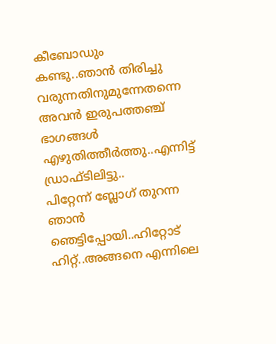കീബോഡും കണ്ടു..ഞാൻ തിരിച്ചു വരുന്നതിനുമുന്നേതന്നെ അവൻ ഇരുപത്തഞ്ച് ഭാഗങ്ങൾ എഴുതിത്തീർത്തു..എന്നിട്ട് ഡ്രാഫ്ടിലിട്ടു..
പിറ്റേന്ന് ബ്ലോഗ് തുറന്ന ഞാൻ ഞെട്ടിപ്പോയി..ഹിറ്റോട് ഹിറ്റ്..അങ്ങനെ എന്നിലെ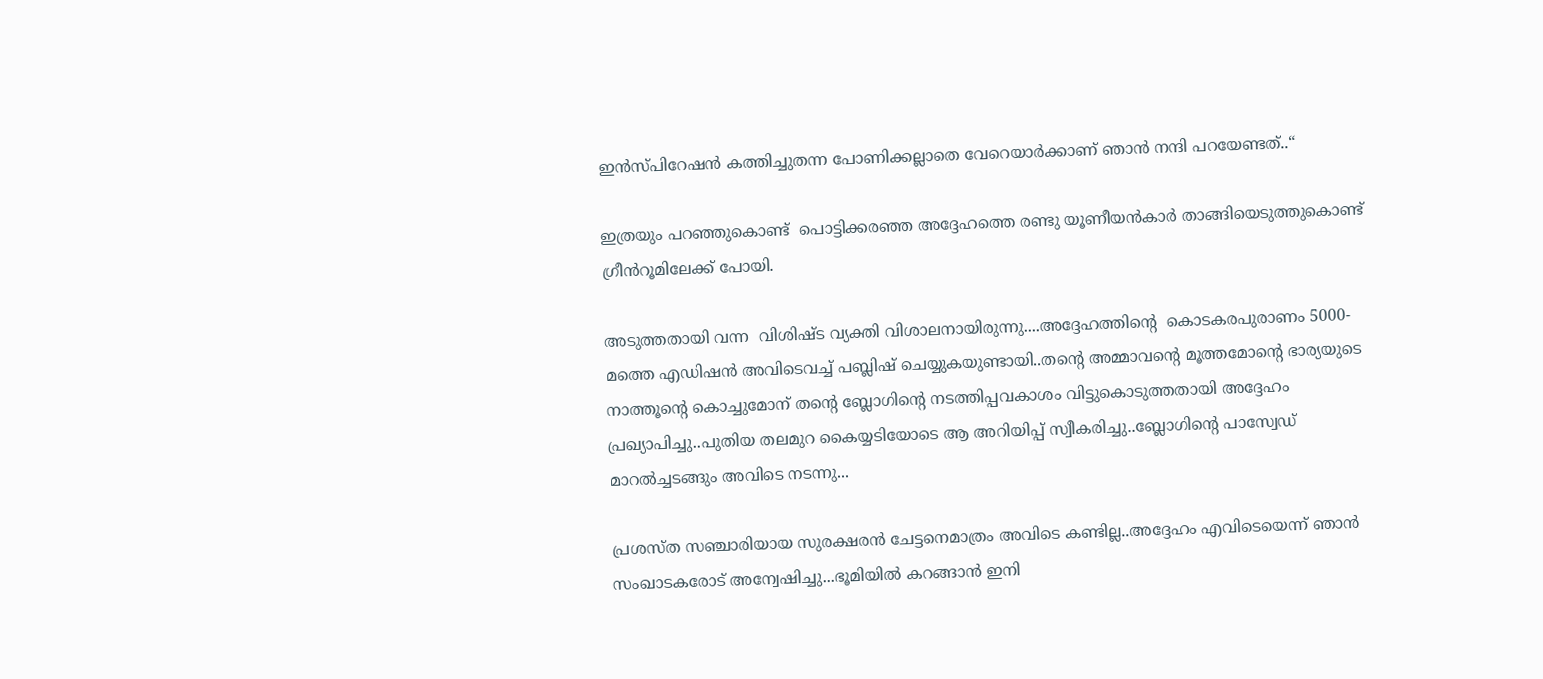ഇൻസ്പിറേഷൻ കത്തിച്ചുതന്ന പോണിക്കല്ലാതെ വേറെയാർക്കാണ് ഞാൻ നന്ദി പറയേണ്ടത്..“

ഇത്രയും പറഞ്ഞുകൊണ്ട്  പൊട്ടിക്കരഞ്ഞ അദ്ദേഹത്തെ രണ്ടു യൂണീയൻകാർ താങ്ങിയെടുത്തുകൊണ്ട് ഗ്രീൻറൂമിലേക്ക് പോയി.

അടുത്തതായി വന്ന  വിശിഷ്ട വ്യക്തി വിശാലനായിരുന്നു....അദ്ദേഹത്തിന്റെ  കൊടകരപുരാണം 5000-മത്തെ എഡിഷൻ അവിടെവച്ച് പബ്ലിഷ് ചെയ്യുകയുണ്ടായി..തന്റെ അമ്മാവന്റെ മൂത്തമോന്റെ ഭാര്യയുടെ നാത്തൂന്റെ കൊച്ചുമോന് തന്റെ ബ്ലോഗിന്റെ നടത്തിപ്പവകാശം വിട്ടുകൊടുത്തതായി അദ്ദേഹം പ്രഖ്യാപിച്ചു..പുതിയ തലമുറ കൈയ്യടിയോടെ ആ അറിയിപ്പ് സ്വീകരിച്ചു..ബ്ലോഗിന്റെ പാസ്വേഡ് മാറൽച്ചടങ്ങും അവിടെ നടന്നു...

പ്രശസ്ത സഞ്ചാരിയായ സുരക്ഷരൻ ചേട്ടനെമാത്രം അവിടെ കണ്ടില്ല..അദ്ദേഹം എവിടെയെന്ന് ഞാൻ സംഖാടകരോട് അന്വേഷിച്ചു...ഭൂമിയിൽ കറങ്ങാൻ ഇനി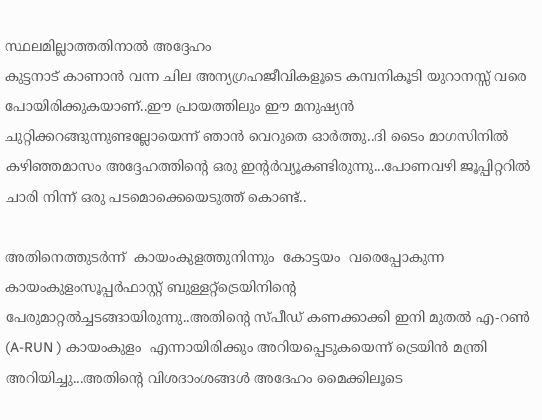സ്ഥലമില്ലാത്തതിനാൽ അദ്ദേഹം
കുട്ടനാട് കാണാൻ വന്ന ചില അന്യഗ്രഹജീവികളൂടെ കമ്പനികൂടി യുറാനസ്സ് വരെ പോയിരിക്കുകയാണ്..ഈ പ്രായത്തിലും ഈ മനുഷ്യൻ  ചുറ്റിക്കറങ്ങുന്നുണ്ടല്ലോയെന്ന് ഞാൻ വെറുതെ ഓർത്തു..ദി ടൈം മാഗസിനിൽ കഴിഞ്ഞമാസം അദ്ദേഹത്തിന്റെ ഒരു ഇന്റർവ്യൂകണ്ടിരുന്നു...പോണവഴി ജൂപ്പിറ്ററിൽ ചാരി നിന്ന് ഒരു പടമൊക്കെയെടുത്ത് കൊണ്ട്..

അതിനെത്തുടർന്ന്  കായംകുളത്തുനിന്നും  കോട്ടയം  വരെപ്പോകുന്ന കായംകുളംസൂപ്പർഫാസ്റ്റ് ബുള്ളറ്റ്ട്രെയിനിന്റെ പേരുമാറ്റൽച്ചടങ്ങായിരുന്നു..അതിന്റെ സ്പീഡ് കണക്കാക്കി ഇനി മുതൽ എ-റൺ (A-RUN ) കായംകുളം  എന്നായിരിക്കും അറിയപ്പെടുകയെന്ന് ട്രെയിൻ മന്ത്രി
അറിയിച്ചു...അതിന്റെ വിശദാംശങ്ങൾ അദേഹം മൈക്കിലൂടെ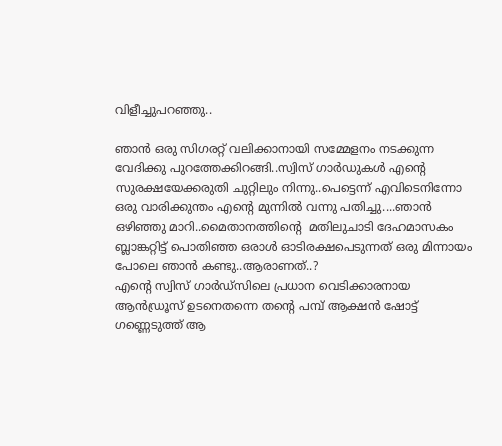വിളീച്ചുപറഞ്ഞു..

ഞാൻ ഒരു സിഗരറ്റ് വലിക്കാനായി സമ്മേളനം നടക്കുന്ന വേദിക്കു പുറത്തേക്കിറങ്ങി..സ്വിസ് ഗാർഡുകൾ എന്റെ സുരക്ഷയേക്കരുതി ചുറ്റിലും നിന്നു..പെട്ടെന്ന് എവിടെനിന്നോ ഒരു വാരിക്കുന്തം എന്റെ മുന്നിൽ വന്നു പതിച്ചു....ഞാൻ ഒഴിഞ്ഞു മാറി..മൈതാനത്തിന്റെ  മതിലുചാടി ദേഹമാസകം ബ്ലാങ്കറ്റിട്ട് പൊതിഞ്ഞ ഒരാൾ ഓടിരക്ഷപെടുന്നത് ഒരു മിന്നായം പോലെ ഞാൻ കണ്ടു..ആരാണത്..?
എന്റെ സ്വിസ് ഗാർഡ്സിലെ പ്രധാന വെടിക്കാരനായ ആൻഡ്രൂസ് ഉടനെതന്നെ തന്റെ പമ്പ് ആക്ഷൻ ഷോട്ട് ഗണ്ണെടുത്ത് ആ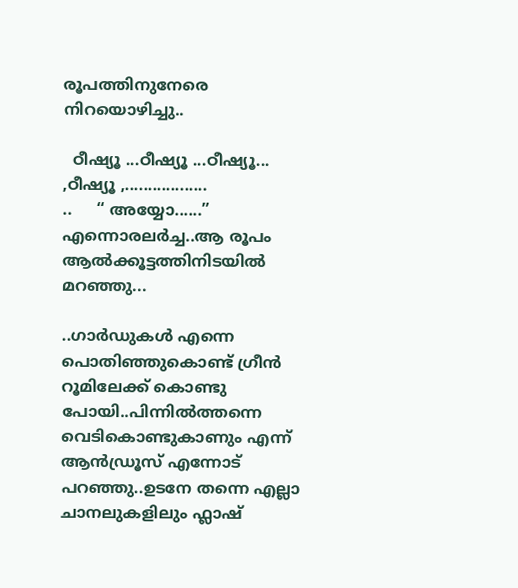രൂപത്തിനുനേരെ നിറയൊഴിച്ചു..

  ഠീഷ്യൂ ...ഠീഷ്യൂ ...ഠീഷ്യൂ... ,ഠീഷ്യൂ ,..................
..     “ അയ്യോ......” എന്നൊരലർച്ച..ആ രൂപം ആൽക്കൂട്ടത്തിനിടയിൽ മറഞ്ഞു...

..ഗാർഡുകൾ എന്നെ പൊതിഞ്ഞുകൊണ്ട് ഗ്രീൻ റൂമിലേക്ക് കൊണ്ടു പോയി..പിന്നിൽത്തന്നെ വെടികൊണ്ടുകാണും എന്ന് ആൻഡ്രൂസ് എന്നോട് പറഞ്ഞു..ഉടനേ തന്നെ എല്ലാ ചാനലുകളിലും ഫ്ലാഷ്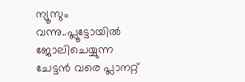ന്യൂസും വന്നു..പ്ലൂട്ടോയിൽ  ജോലിചെയ്യുന്ന ചേട്ടൻ വരെ പ്ലാനറ്റ്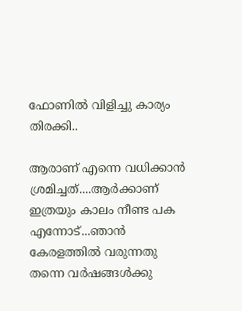ഫോണിൽ വിളിച്ചു കാര്യം തിരക്കി..

ആരാണ് എന്നെ വധിക്കാൻ ശ്രമിച്ചത്....ആർക്കാണ് ഇത്രയും കാലം നീണ്ട പക എന്നോട്...ഞാൻ കേരളത്തിൽ വരുന്നതു തന്നെ വർഷങ്ങൾക്കു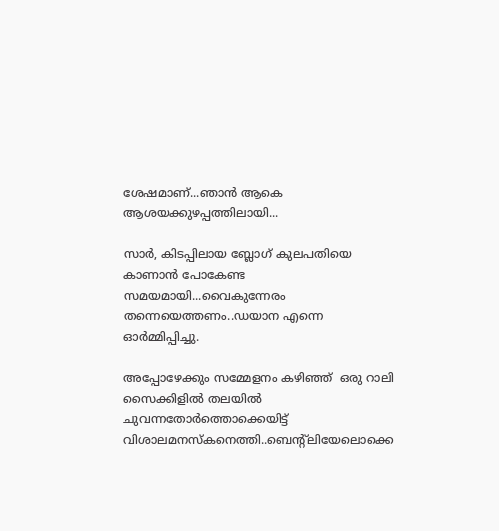ശേഷമാണ്...ഞാൻ ആകെ ആശയക്കുഴപ്പത്തിലായി...

സാർ, കിടപ്പിലായ ബ്ലോഗ് കുലപതിയെ കാണാൻ പോകേണ്ട സമയമായി...വൈകുന്നേരം തന്നെയെത്തണം..ഡയാന എന്നെ ഓർമ്മിപ്പിച്ചു.

അപ്പോഴേക്കും സമ്മേളനം കഴിഞ്ഞ്  ഒരു റാലി സൈക്കിളിൽ തലയിൽ ചുവന്നതോർത്തൊക്കെയിട്ട്
വിശാലമനസ്കനെത്തി..ബെന്റ്ലിയേലൊക്കെ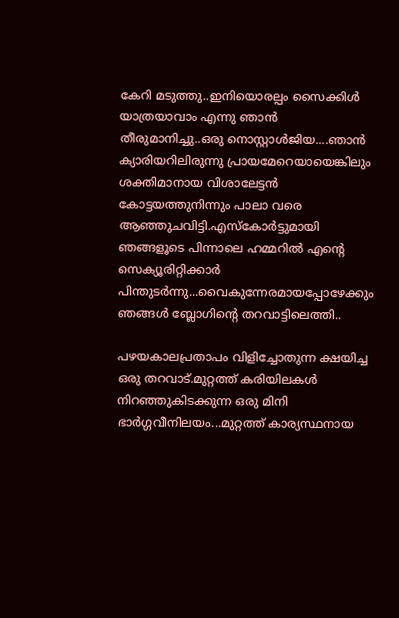കേറി മടുത്തു..ഇനിയൊരല്പം സൈക്കിൾ യാത്രയാവാം എന്നു ഞാൻ തീരുമാനിച്ചു..ഒരു നൊസ്റ്റാൾജിയ....ഞാൻ ക്യാരിയറിലിരുന്നു പ്രായമേറെയായെങ്കിലും ശക്തിമാനായ വിശാലേട്ടൻ കോട്ടയത്തുനിന്നും പാലാ വരെ ആഞ്ഞുചവിട്ടി.എസ്കോർട്ടുമായി ഞങ്ങളൂടെ പിന്നാലെ ഹമ്മറിൽ എന്റെ സെക്യൂരിറ്റിക്കാർ പിന്തുടർന്നു...വൈകുന്നേരമായപ്പോഴേക്കും ഞങ്ങൾ ബ്ലോഗിന്റെ തറവാട്ടിലെത്തി..

പഴയകാലപ്രതാപം വിളിച്ചോതുന്ന ക്ഷയിച്ച ഒരു തറവാട്.മുറ്റത്ത് കരിയിലകൾ നിറഞ്ഞുകിടക്കുന്ന ഒരു മിനി ഭാർഗ്ഗവീനിലയം...മുറ്റത്ത് കാര്യസ്ഥനായ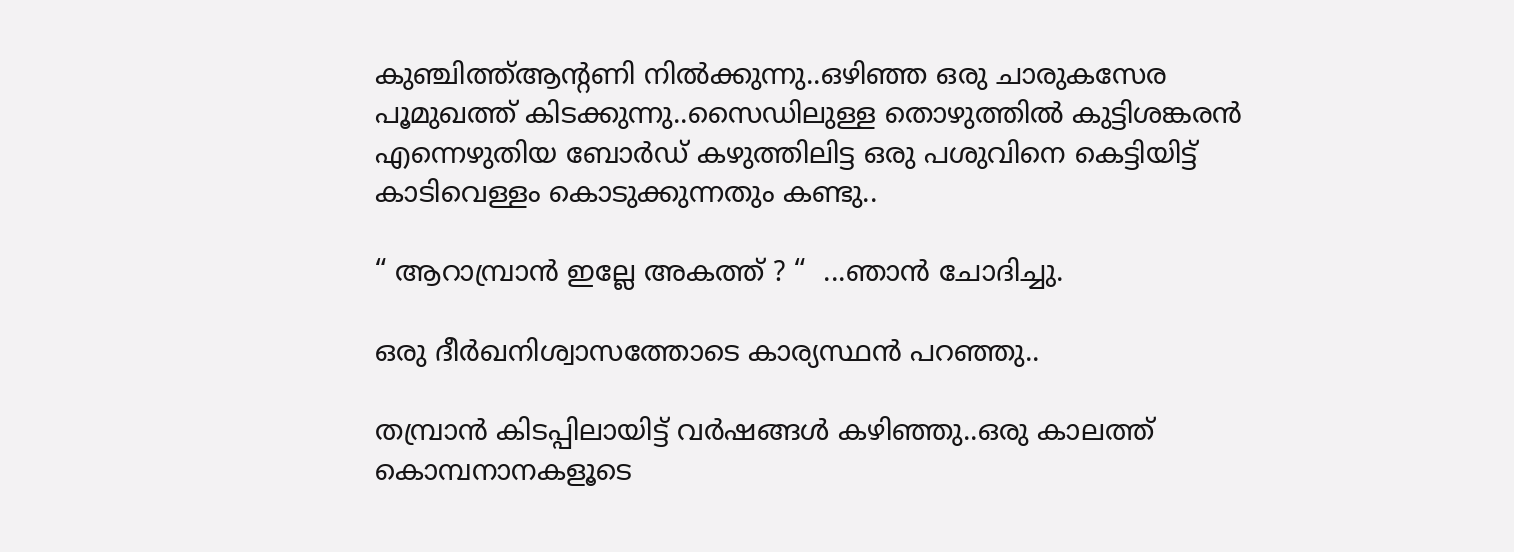കുഞ്ചിത്ത്ആന്റണി നിൽക്കുന്നു..ഒഴിഞ്ഞ ഒരു ചാരുകസേര പൂമുഖത്ത് കിടക്കുന്നു..സൈഡിലുള്ള തൊഴുത്തിൽ കുട്ടിശങ്കരൻ എന്നെഴുതിയ ബോർഡ് കഴുത്തിലിട്ട ഒരു പശുവിനെ കെട്ടിയിട്ട് കാടിവെള്ളം കൊടുക്കുന്നതും കണ്ടു..

“ ആറാമ്പ്രാൻ ഇല്ലേ അകത്ത് ? “  ...ഞാൻ ചോദിച്ചു.

ഒരു ദീർഖനിശ്വാസത്തോടെ കാര്യസ്ഥൻ പറഞ്ഞു..

തമ്പ്രാൻ കിടപ്പിലായിട്ട് വർഷങ്ങൾ കഴിഞ്ഞു..ഒരു കാലത്ത് കൊമ്പനാനകളൂടെ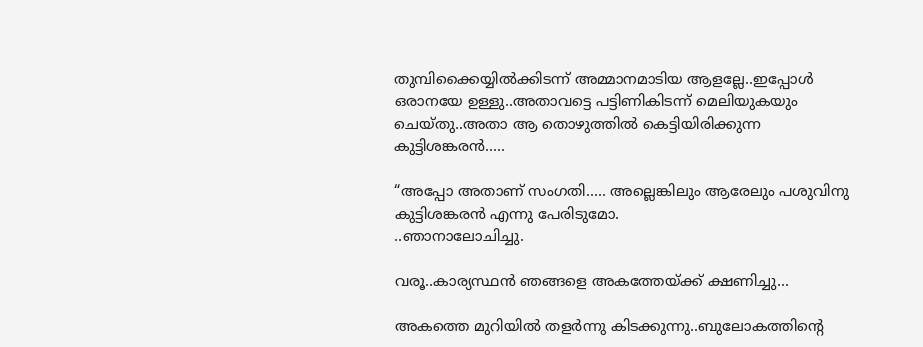തുമ്പിക്കൈയ്യിൽക്കിടന്ന് അമ്മാനമാടിയ ആളല്ലേ..ഇപ്പോൾ ഒരാനയേ ഉള്ളു..അതാവട്ടെ പട്ടിണികിടന്ന് മെലിയുകയും ചെയ്തു..അതാ ആ തൊഴുത്തിൽ കെട്ടിയിരിക്കുന്ന കുട്ടിശങ്കരൻ.....

“അപ്പോ അതാണ് സംഗതി..... അല്ലെങ്കിലും ആരേലും പശുവിനു കുട്ടിശങ്കരൻ എന്നു പേരിടുമോ.
..ഞാനാലോചിച്ചു.

വരൂ..കാര്യസ്ഥൻ ഞങ്ങളെ അകത്തേയ്ക്ക് ക്ഷണിച്ചു...

അകത്തെ മുറിയിൽ തളർന്നു കിടക്കുന്നു..ബുലോകത്തിന്റെ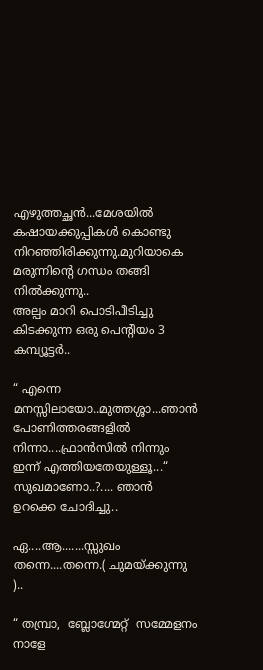എഴുത്തച്ഛൻ...മേശയിൽ കഷായക്കുപ്പികൾ കൊണ്ടു നിറഞ്ഞിരിക്കുന്നു.മുറിയാകെ മരുന്നിന്റെ ഗന്ധം തങ്ങി നിൽക്കുന്നു..
അല്പം മാറി പൊടിപീടിച്ചു കിടക്കുന്ന ഒരു പെന്റിയം 3 കമ്പ്യൂട്ടർ..

“ എന്നെ മനസ്സിലായോ..മുത്തശ്ശാ...ഞാൻ പോണിത്തരങ്ങളിൽ നിന്നാ....ഫ്രാൻസിൽ നിന്നും ഇന്ന് എത്തിയതേയുള്ളൂ...“ സുഖമാണോ..?.... ഞാൻ ഉറക്കെ ചോദിച്ചു..

ഏ....ആ.......സ്സുഖം തന്നെ....തന്നെ.( ചുമയ്ക്കുന്നു )..

“ തമ്പ്രാ,  ബ്ലോഗ്മേറ്റ്  സമ്മേളനം നാളേ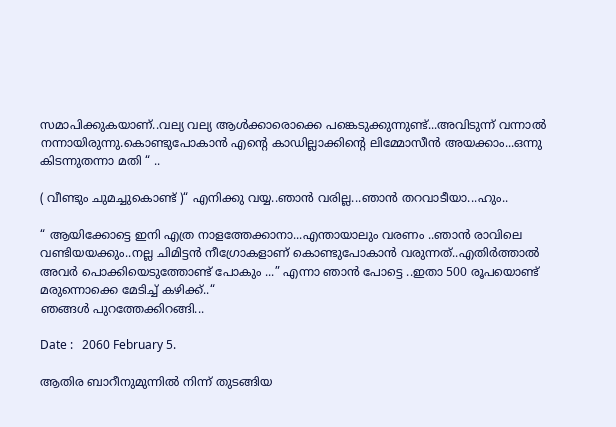സമാപിക്കുകയാണ്..വല്യ വല്യ ആൾക്കാരൊക്കെ പങ്കെടുക്കുന്നുണ്ട്...അവിടുന്ന് വന്നാൽ നന്നായിരുന്നു.കൊണ്ടുപോകാൻ എന്റെ കാഡില്ലാക്കിന്റെ ലിമ്മോസീൻ അയക്കാം...ഒന്നു കിടന്നുതന്നാ മതി “ ..

( വീണ്ടും ചുമച്ചുകൊണ്ട് )“ എനിക്കു വയ്യ..ഞാൻ വരില്ല...ഞാൻ തറവാടീയാ...ഹും..

“ ആയിക്കോട്ടെ ഇനി എത്ര നാളത്തേക്കാനാ...എന്തായാലും വരണം ..ഞാൻ രാവിലെ വണ്ടിയയക്കും..നല്ല ചിമിട്ടൻ നീഗ്രോകളാണ് കൊണ്ടുപോകാൻ വരുന്നത്..എതിർത്താൽ അവർ പൊക്കിയെടുത്തോണ്ട് പോകും ...” എന്നാ ഞാൻ പോട്ടെ ..ഇതാ 500 രൂപയൊണ്ട് മരുന്നൊക്കെ മേടിച്ച് കഴിക്ക്..“
ഞങ്ങൾ പുറത്തേക്കിറങ്ങി...

Date :   2060 February 5.

ആതിര ബാറീനുമുന്നിൽ നിന്ന് തുടങ്ങിയ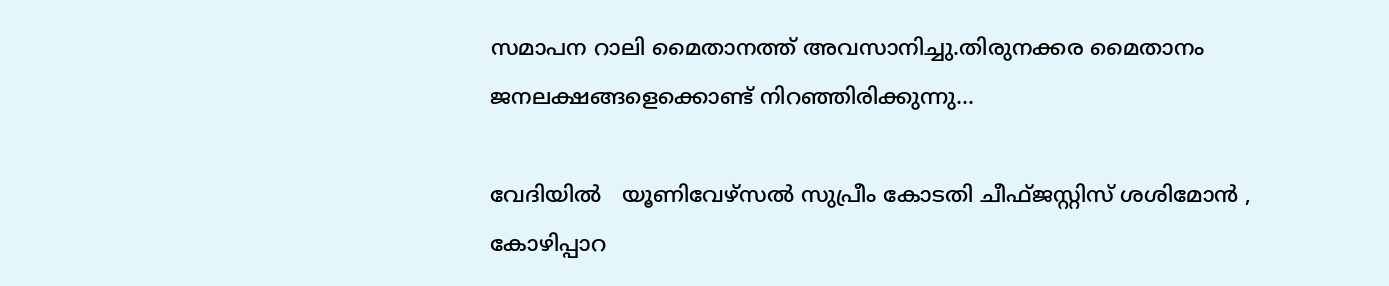സമാപന റാലി മൈതാനത്ത് അവസാനിച്ചു.തിരുനക്കര മൈതാനം ജനലക്ഷങ്ങളെക്കൊണ്ട് നിറഞ്ഞിരിക്കുന്നു...

വേദിയിൽ   യൂണിവേഴ്സൽ സുപ്രീം കോടതി ചീഫ്ജസ്റ്റിസ് ശശിമോൻ ,
കോഴിപ്പാറ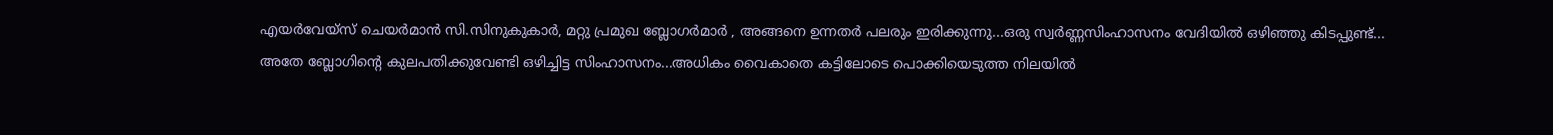എയർവേയ്സ് ചെയർമാൻ സി.സിനുകുകാർ, മറ്റു പ്രമുഖ ബ്ലോഗർമാർ , അങ്ങനെ ഉന്നതർ പലരും ഇരിക്കുന്നു...ഒരു സ്വർണ്ണസിംഹാസനം വേദിയിൽ ഒഴിഞ്ഞു കിടപ്പുണ്ട്...
അതേ ബ്ലോഗിന്റെ കുലപതിക്കുവേണ്ടി ഒഴിച്ചിട്ട സിംഹാസനം...അധികം വൈകാതെ കട്ടിലോടെ പൊക്കിയെടുത്ത നിലയിൽ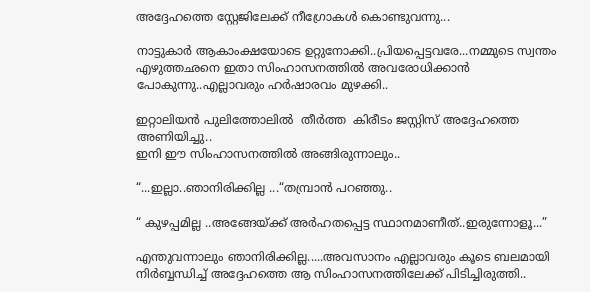അദ്ദേഹത്തെ സ്റ്റേജിലേക്ക് നീഗ്രോകൾ കൊണ്ടുവന്നു...

നാട്ടുകാർ ആകാംക്ഷയോടെ ഉറ്റുനോക്കി..പ്രിയപ്പെട്ടവരേ...നമ്മുടെ സ്വന്തം എഴുത്തഛനെ ഇതാ സിംഹാസനത്തിൽ അവരോധിക്കാൻ പോകുന്നു..എല്ലാവരും ഹർഷാരവം മുഴക്കി..

ഇറ്റാലിയൻ പുലിത്തോലിൽ  തീർത്ത  കിരീടം ജസ്റ്റിസ് അദ്ദേഹത്തെ അണിയിച്ചു..
ഇനി ഈ സിംഹാസനത്തിൽ അങ്ങിരുന്നാലും..

“...ഇല്ലാ..ഞാനിരിക്കില്ല ...“തമ്പ്രാൻ പറഞ്ഞു..

“ കുഴപ്പമില്ല ..അങ്ങേയ്ക്ക് അർഹതപ്പെട്ട സ്ഥാനമാണീത്..ഇരുന്നോളൂ...”

എന്തുവന്നാലും ഞാനിരിക്കില്ല.....അവസാനം എല്ലാവരും കൂടെ ബലമായി നിർബ്ബന്ധിച്ച് അദ്ദേഹത്തെ ആ സിംഹാസനത്തിലേക്ക് പിടിച്ചിരുത്തി..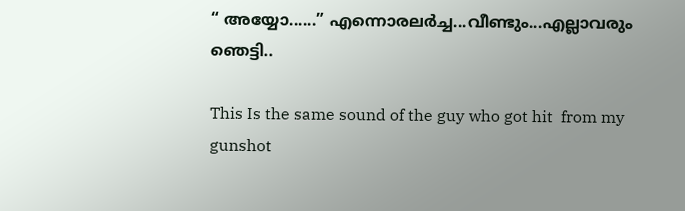“ അയ്യോ......” എന്നൊരലർച്ച...വീണ്ടും...എല്ലാവരും ഞെട്ടി..

This Is the same sound of the guy who got hit  from my gunshot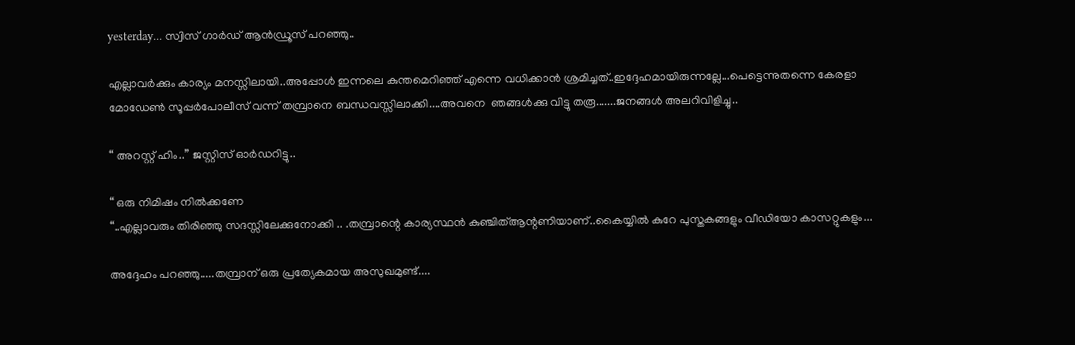yesterday... സ്വിസ് ഗാർഡ് ആൻഡ്രൂസ് പറഞ്ഞു..

എല്ലാവർക്കും കാര്യം മനസ്സിലായി..അപ്പോൾ ഇന്നലെ കുന്തമെറിഞ്ഞ് എന്നെ വധിക്കാൻ ശ്രമിച്ചത്..ഇദ്ദേഹമായിരുന്നല്ലേ...പെട്ടെന്നുതന്നെ കേരളാ മോഡേൺ സൂപ്പർപോലീസ് വന്ന് തമ്പ്രാനെ ബന്ധവസ്സിലാക്കി....അവനെ  ഞങ്ങൾക്കു വിട്ടു തരൂ‍.......ജനങ്ങൾ അലറിവിളിച്ചു..

“ അറസ്റ്റ് ഹിം..” ജസ്റ്റിസ് ഓർഡറിട്ടു..

“ ഒരു നിമിഷം നിൽക്കണേ
“..എല്ലാവരും തിരിഞ്ഞു സദസ്സിലേക്കുനോക്കി .. .തമ്പ്രാന്റെ കാര്യസ്ഥൻ കുഞ്ചിത്ആന്റണിയാണ്..കൈയ്യിൽ കുറേ പുസ്തകങ്ങളും വീഡിയോ കാസറ്റുകളും...

അദ്ദേഹം പറഞ്ഞു.....തമ്പ്രാന് ഒരു പ്രത്യേകമായ അസുഖമുണ്ട്....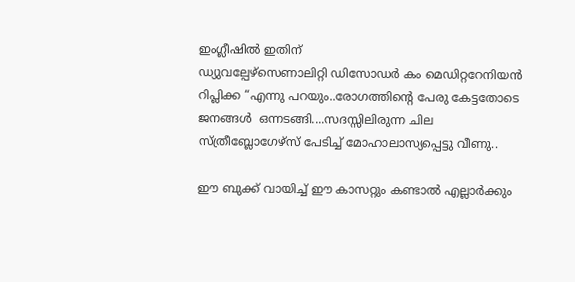ഇംഗ്ലീഷിൽ ഇതിന്
ഡ്യുവല്പേഴ്സെണാലിറ്റി ഡിസോഡർ കം മെഡിറ്ററേനിയൻ റിപ്ലിക്ക “എന്നു പറയും..രോഗത്തിന്റെ പേരു കേട്ടതോടെ ജനങ്ങൾ  ഒന്നടങ്ങി....സദസ്സിലിരുന്ന ചില
സ്ത്രീബ്ലോഗേഴ്സ് പേടിച്ച് മോഹാലാസ്യപ്പെട്ടു വീണു..

ഈ ബുക്ക് വായിച്ച് ഈ കാസറ്റും കണ്ടാൽ എല്ലാർക്കും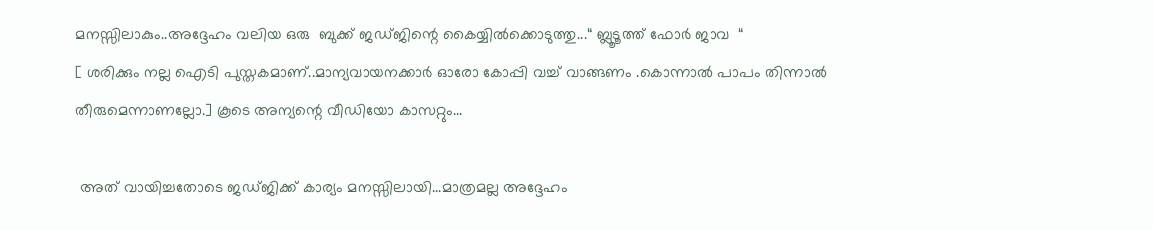മനസ്സിലാകും..അദ്ദേഹം വലിയ ഒരു  ബുക്ക് ജഡ്ജിന്റെ കൈയ്യിൽക്കൊടുത്തു...“ ബ്ലൂടൂത്ത് ഫോർ ജാവ  “
[ ശരിക്കും നല്ല ഐടി പുസ്തകമാണ്..മാന്യവായനക്കാർ ഓരോ കോപ്പി വച്ച് വാങ്ങണം .കൊന്നാൽ‌ പാപം തിന്നാൽ തീരുമെന്നാണല്ലോ.] കൂടെ അന്യന്റെ വീഡിയോ കാസറ്റും...

 അത് വായിച്ചതോടെ ജഡ്ജിക്ക് കാര്യം മനസ്സിലായി...മാത്രമല്ല അദ്ദേഹം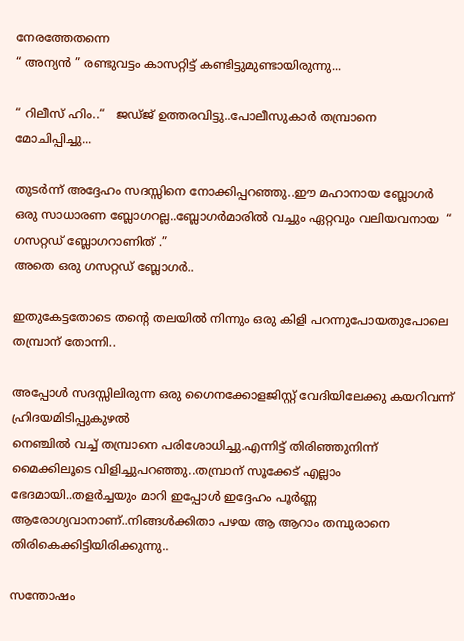നേരത്തേതന്നെ
“ അന്യൻ ” രണ്ടുവട്ടം കാസറ്റിട്ട് കണ്ടിട്ടുമുണ്ടായിരുന്നു...

“ റിലീസ് ഹിം..“   ജഡ്ജ് ഉത്തരവിട്ടു..പോലീസുകാർ തമ്പ്രാനെ മോചിപ്പിച്ചു...

തുടർന്ന് അദ്ദേഹം സദസ്സിനെ നോക്കിപ്പറഞ്ഞു..ഈ മഹാനായ ബ്ലോഗർ ഒരു സാധാരണ ബ്ലോഗറല്ല..ബ്ലോഗർമാരിൽ വച്ചും ഏറ്റവും വലിയവനായ  “ ഗസറ്റഡ് ബ്ലോഗറാണിത് .”
അതെ ഒരു ഗസറ്റഡ് ബ്ലോഗർ..

ഇതുകേട്ടതോടെ തന്റെ തലയിൽ നിന്നും ഒരു കിളി പറന്നുപോയതുപോലെ തമ്പ്രാന് തോന്നി..

അപ്പോൾ സദസ്സിലിരുന്ന ഒരു ഗൈനക്കോളജിസ്റ്റ് വേദിയിലേക്കു കയറിവന്ന് ഹ്രിദയമിടിപ്പുകുഴൽ
നെഞ്ചിൽ വച്ച് തമ്പ്രാനെ പരിശോധിച്ചു.എന്നിട്ട് തിരിഞ്ഞുനിന്ന് മൈക്കിലൂടെ വിളിച്ചുപറഞ്ഞു..തമ്പ്രാന് സൂക്കേട് എല്ലാം ഭേദമായി..തളർച്ചയും മാറി ഇപ്പോൾ ഇദ്ദേഹം പൂർണ്ണ ആരോഗ്യവാനാണ്..നിങ്ങൾക്കിതാ പഴയ ആ ആറാം തമ്പുരാനെ തിരികെക്കിട്ടിയിരിക്കുന്നു..

സന്തോഷം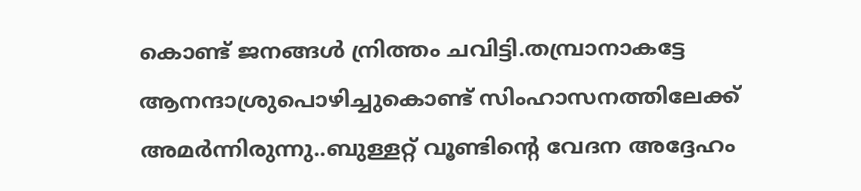കൊണ്ട് ജനങ്ങൾ ന്രിത്തം ചവിട്ടി.തമ്പ്രാനാകട്ടേ ആ‍നന്ദാശ്രുപൊഴിച്ചുകൊണ്ട് സിംഹാസനത്തിലേക്ക് അമർന്നിരുന്നു..ബുള്ളറ്റ് വൂണ്ടിന്റെ വേദന അദ്ദേഹം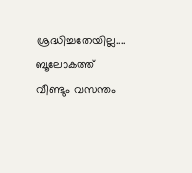ശ്രദ്ധിച്ചതേയില്ല....
ബൂലോകത്ത് വീണ്ടും വസന്തം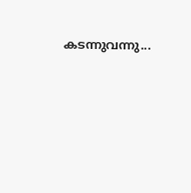കടന്നുവന്നു...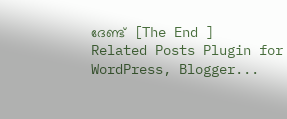ദേണ്ട്  [The End ]
Related Posts Plugin for WordPress, Blogger...